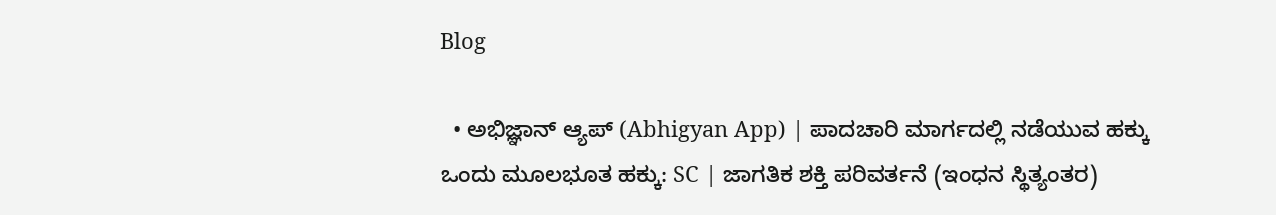Blog

  • ಅಭಿಜ್ಞಾನ್ ಆ್ಯಪ್ (Abhigyan App) | ಪಾದಚಾರಿ ಮಾರ್ಗದಲ್ಲಿ ನಡೆಯುವ ಹಕ್ಕು ಒಂದು ಮೂಲಭೂತ ಹಕ್ಕು: SC | ಜಾಗತಿಕ ಶಕ್ತಿ ಪರಿವರ್ತನೆ (ಇಂಧನ ಸ್ಥಿತ್ಯಂತರ)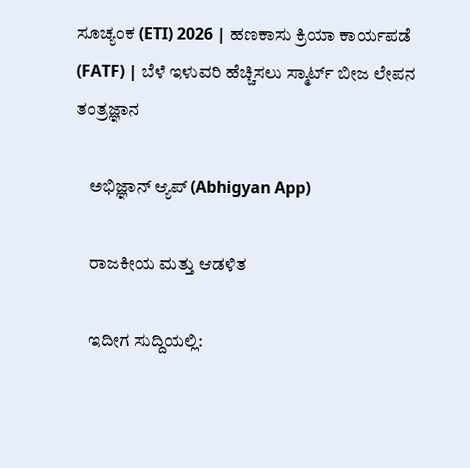ಸೂಚ್ಯಂಕ (ETI) 2026 | ಹಣಕಾಸು ಕ್ರಿಯಾ ಕಾರ್ಯಪಡೆ (FATF) | ಬೆಳೆ ಇಳುವರಿ ಹೆಚ್ಚಿಸಲು ಸ್ಮಾರ್ಟ್ ಬೀಜ ಲೇಪನ ತಂತ್ರಜ್ಞಾನ

    ಅಭಿಜ್ಞಾನ್ ಆ್ಯಪ್ (Abhigyan App)

    ರಾಜಕೀಯ ಮತ್ತು ಆಡಳಿತ

    ಇದೀಗ ಸುದ್ದಿಯಲ್ಲಿ: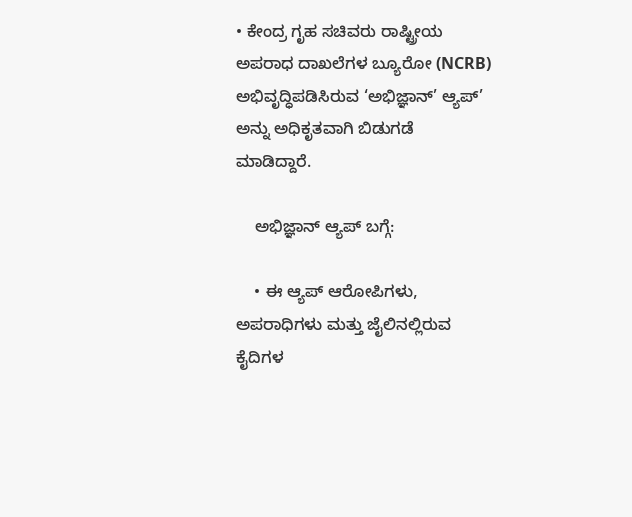• ಕೇಂದ್ರ ಗೃಹ ಸಚಿವರು ರಾಷ್ಟ್ರೀಯ ಅಪರಾಧ ದಾಖಲೆಗಳ ಬ್ಯೂರೋ (NCRB) ಅಭಿವೃದ್ಧಿಪಡಿಸಿರುವ ‘ಅಭಿಜ್ಞಾನ್’ ಆ್ಯಪ್’ ಅನ್ನು ಅಧಿಕೃತವಾಗಿ ಬಿಡುಗಡೆ ಮಾಡಿದ್ದಾರೆ.

    ಅಭಿಜ್ಞಾನ್ ಆ್ಯಪ್ ಬಗ್ಗೆ:

    • ಈ ಆ್ಯಪ್ ಆರೋಪಿಗಳು, ಅಪರಾಧಿಗಳು ಮತ್ತು ಜೈಲಿನಲ್ಲಿರುವ ಕೈದಿಗಳ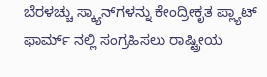ಬೆರಳಚ್ಚು ಸ್ಕ್ಯಾನ್‌ಗಳನ್ನು ಕೇಂದ್ರೀಕೃತ ಪ್ಲ್ಯಾಟ್ ಫಾರ್ಮ್ ನಲ್ಲಿ ಸಂಗ್ರಹಿಸಲು ರಾಷ್ಟ್ರೀಯ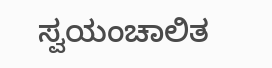ಸ್ವಯಂಚಾಲಿತ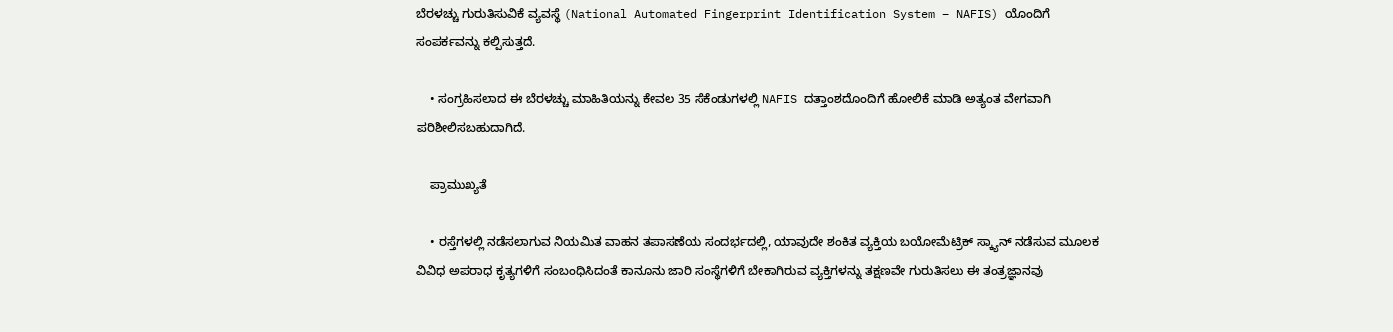ಬೆರಳಚ್ಚು ಗುರುತಿಸುವಿಕೆ ವ್ಯವಸ್ಥೆ (National Automated Fingerprint Identification System – NAFIS) ಯೊಂದಿಗೆ ಸಂಪರ್ಕವನ್ನು ಕಲ್ಪಿಸುತ್ತದೆ.

    • ಸಂಗ್ರಹಿಸಲಾದ ಈ ಬೆರಳಚ್ಚು ಮಾಹಿತಿಯನ್ನು ಕೇವಲ 35 ಸೆಕೆಂಡುಗಳಲ್ಲಿ NAFIS ದತ್ತಾಂಶದೊಂದಿಗೆ ಹೋಲಿಕೆ ಮಾಡಿ ಅತ್ಯಂತ ವೇಗವಾಗಿ ಪರಿಶೀಲಿಸಬಹುದಾಗಿದೆ.

    ಪ್ರಾಮುಖ್ಯತೆ

    • ರಸ್ತೆಗಳಲ್ಲಿ ನಡೆಸಲಾಗುವ ನಿಯಮಿತ ವಾಹನ ತಪಾಸಣೆಯ ಸಂದರ್ಭದಲ್ಲಿ, ಯಾವುದೇ ಶಂಕಿತ ವ್ಯಕ್ತಿಯ ಬಯೋಮೆಟ್ರಿಕ್ ಸ್ಕ್ಯಾನ್ ನಡೆಸುವ ಮೂಲಕ ವಿವಿಧ ಅಪರಾಧ ಕೃತ್ಯಗಳಿಗೆ ಸಂಬಂಧಿಸಿದಂತೆ ಕಾನೂನು ಜಾರಿ ಸಂಸ್ಥೆಗಳಿಗೆ ಬೇಕಾಗಿರುವ ವ್ಯಕ್ತಿಗಳನ್ನು ತಕ್ಷಣವೇ ಗುರುತಿಸಲು ಈ ತಂತ್ರಜ್ಞಾನವು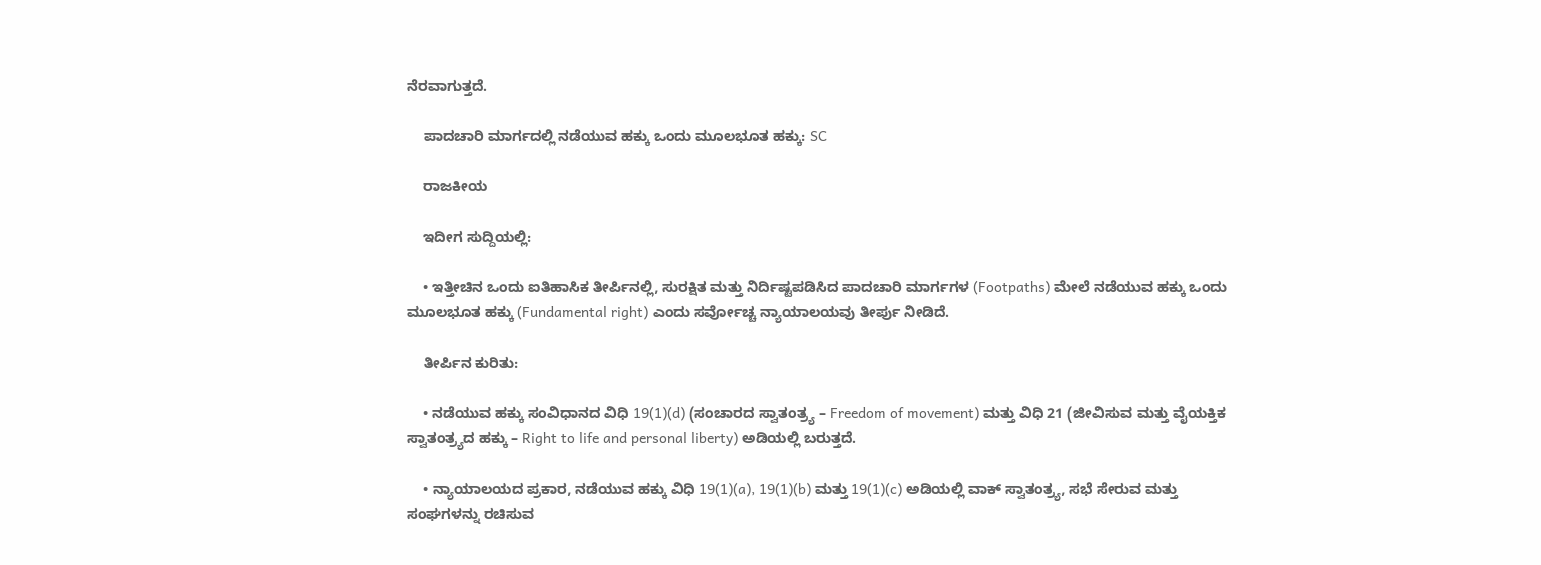ನೆರವಾಗುತ್ತದೆ.

    ಪಾದಚಾರಿ ಮಾರ್ಗದಲ್ಲಿ ನಡೆಯುವ ಹಕ್ಕು ಒಂದು ಮೂಲಭೂತ ಹಕ್ಕು: SC

    ರಾಜಕೀಯ

    ಇದೀಗ ಸುದ್ದಿಯಲ್ಲಿ:

    • ಇತ್ತೀಚಿನ ಒಂದು ಐತಿಹಾಸಿಕ ತೀರ್ಪಿನಲ್ಲಿ, ಸುರಕ್ಷಿತ ಮತ್ತು ನಿರ್ದಿಷ್ಟಪಡಿಸಿದ ಪಾದಚಾರಿ ಮಾರ್ಗಗಳ (Footpaths) ಮೇಲೆ ನಡೆಯುವ ಹಕ್ಕು ಒಂದು ಮೂಲಭೂತ ಹಕ್ಕು (Fundamental right) ಎಂದು ಸರ್ವೋಚ್ಚ ನ್ಯಾಯಾಲಯವು ತೀರ್ಪು ನೀಡಿದೆ.

    ತೀರ್ಪಿನ ಕುರಿತು:

    • ನಡೆಯುವ ಹಕ್ಕು ಸಂವಿಧಾನದ ವಿಧಿ 19(1)(d) (ಸಂಚಾರದ ಸ್ವಾತಂತ್ರ್ಯ – Freedom of movement) ಮತ್ತು ವಿಧಿ 21 (ಜೀವಿಸುವ ಮತ್ತು ವೈಯಕ್ತಿಕ ಸ್ವಾತಂತ್ರ್ಯದ ಹಕ್ಕು – Right to life and personal liberty) ಅಡಿಯಲ್ಲಿ ಬರುತ್ತದೆ.

    • ನ್ಯಾಯಾಲಯದ ಪ್ರಕಾರ, ನಡೆಯುವ ಹಕ್ಕು ವಿಧಿ 19(1)(a), 19(1)(b) ಮತ್ತು 19(1)(c) ಅಡಿಯಲ್ಲಿ ವಾಕ್ ಸ್ವಾತಂತ್ರ್ಯ, ಸಭೆ ಸೇರುವ ಮತ್ತು ಸಂಘಗಳನ್ನು ರಚಿಸುವ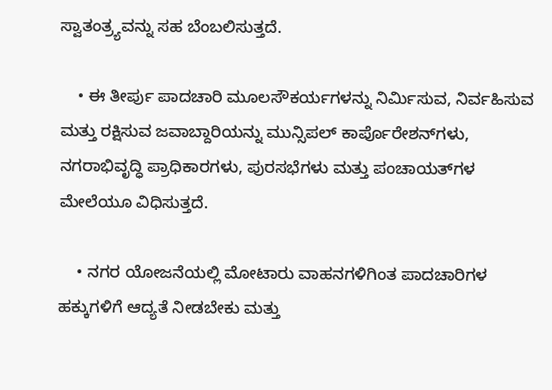ಸ್ವಾತಂತ್ರ್ಯವನ್ನು ಸಹ ಬೆಂಬಲಿಸುತ್ತದೆ.

    • ಈ ತೀರ್ಪು ಪಾದಚಾರಿ ಮೂಲಸೌಕರ್ಯಗಳನ್ನು ನಿರ್ಮಿಸುವ, ನಿರ್ವಹಿಸುವ ಮತ್ತು ರಕ್ಷಿಸುವ ಜವಾಬ್ದಾರಿಯನ್ನು ಮುನ್ಸಿಪಲ್ ಕಾರ್ಪೊರೇಶನ್‌ಗಳು, ನಗರಾಭಿವೃದ್ಧಿ ಪ್ರಾಧಿಕಾರಗಳು, ಪುರಸಭೆಗಳು ಮತ್ತು ಪಂಚಾಯತ್‌ಗಳ ಮೇಲೆಯೂ ವಿಧಿಸುತ್ತದೆ.

    • ನಗರ ಯೋಜನೆಯಲ್ಲಿ ಮೋಟಾರು ವಾಹನಗಳಿಗಿಂತ ಪಾದಚಾರಿಗಳ ಹಕ್ಕುಗಳಿಗೆ ಆದ್ಯತೆ ನೀಡಬೇಕು ಮತ್ತು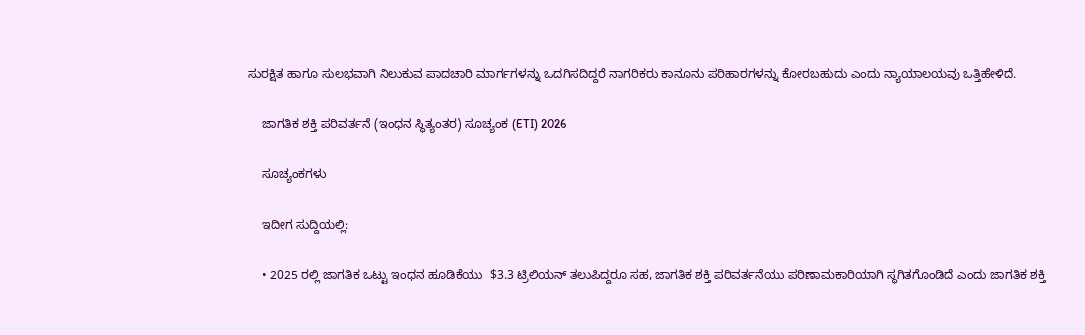ಸುರಕ್ಷಿತ ಹಾಗೂ ಸುಲಭವಾಗಿ ನಿಲುಕುವ ಪಾದಚಾರಿ ಮಾರ್ಗಗಳನ್ನು ಒದಗಿಸದಿದ್ದರೆ ನಾಗರಿಕರು ಕಾನೂನು ಪರಿಹಾರಗಳನ್ನು ಕೋರಬಹುದು ಎಂದು ನ್ಯಾಯಾಲಯವು ಒತ್ತಿಹೇಳಿದೆ.

    ಜಾಗತಿಕ ಶಕ್ತಿ ಪರಿವರ್ತನೆ (ಇಂಧನ ಸ್ಥಿತ್ಯಂತರ) ಸೂಚ್ಯಂಕ (ETI) 2026

    ಸೂಚ್ಯಂಕಗಳು

    ಇದೀಗ ಸುದ್ದಿಯಲ್ಲಿ:

    • 2025 ರಲ್ಲಿ ಜಾಗತಿಕ ಒಟ್ಟು ಇಂಧನ ಹೂಡಿಕೆಯು  $3.3 ಟ್ರಿಲಿಯನ್ ತಲುಪಿದ್ದರೂ ಸಹ, ಜಾಗತಿಕ ಶಕ್ತಿ ಪರಿವರ್ತನೆಯು ಪರಿಣಾಮಕಾರಿಯಾಗಿ ಸ್ಥಗಿತಗೊಂಡಿದೆ ಎಂದು ಜಾಗತಿಕ ಶಕ್ತಿ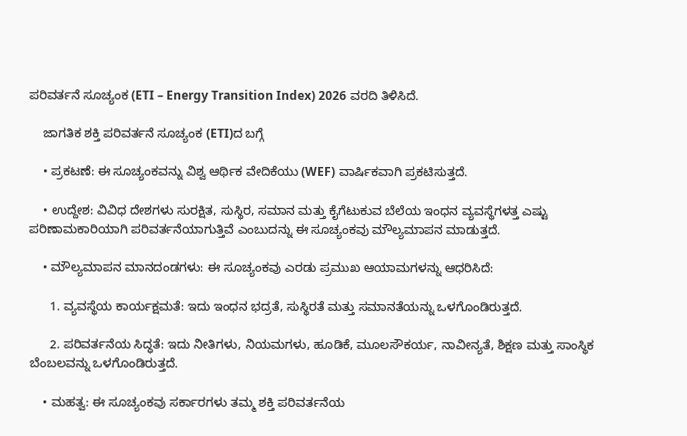ಪರಿವರ್ತನೆ ಸೂಚ್ಯಂಕ (ETI – Energy Transition Index) 2026 ವರದಿ ತಿಳಿಸಿದೆ.

    ಜಾಗತಿಕ ಶಕ್ತಿ ಪರಿವರ್ತನೆ ಸೂಚ್ಯಂಕ (ETI)ದ ಬಗ್ಗೆ

    • ಪ್ರಕಟಣೆ: ಈ ಸೂಚ್ಯಂಕವನ್ನು ವಿಶ್ವ ಆರ್ಥಿಕ ವೇದಿಕೆಯು (WEF) ವಾರ್ಷಿಕವಾಗಿ ಪ್ರಕಟಿಸುತ್ತದೆ.

    • ಉದ್ದೇಶ: ವಿವಿಧ ದೇಶಗಳು ಸುರಕ್ಷಿತ, ಸುಸ್ಥಿರ, ಸಮಾನ ಮತ್ತು ಕೈಗೆಟುಕುವ ಬೆಲೆಯ ಇಂಧನ ವ್ಯವಸ್ಥೆಗಳತ್ತ ಎಷ್ಟು ಪರಿಣಾಮಕಾರಿಯಾಗಿ ಪರಿವರ್ತನೆಯಾಗುತ್ತಿವೆ ಎಂಬುದನ್ನು ಈ ಸೂಚ್ಯಂಕವು ಮೌಲ್ಯಮಾಪನ ಮಾಡುತ್ತದೆ.

    • ಮೌಲ್ಯಮಾಪನ ಮಾನದಂಡಗಳು: ಈ ಸೂಚ್ಯಂಕವು ಎರಡು ಪ್ರಮುಖ ಆಯಾಮಗಳನ್ನು ಆಧರಿಸಿದೆ:

      1. ವ್ಯವಸ್ಥೆಯ ಕಾರ್ಯಕ್ಷಮತೆ: ಇದು ಇಂಧನ ಭದ್ರತೆ, ಸುಸ್ಥಿರತೆ ಮತ್ತು ಸಮಾನತೆಯನ್ನು ಒಳಗೊಂಡಿರುತ್ತದೆ.

      2. ಪರಿವರ್ತನೆಯ ಸಿದ್ಧತೆ: ಇದು ನೀತಿಗಳು, ನಿಯಮಗಳು, ಹೂಡಿಕೆ, ಮೂಲಸೌಕರ್ಯ, ನಾವೀನ್ಯತೆ, ಶಿಕ್ಷಣ ಮತ್ತು ಸಾಂಸ್ಥಿಕ ಬೆಂಬಲವನ್ನು ಒಳಗೊಂಡಿರುತ್ತದೆ.

    • ಮಹತ್ವ: ಈ ಸೂಚ್ಯಂಕವು ಸರ್ಕಾರಗಳು ತಮ್ಮ ಶಕ್ತಿ ಪರಿವರ್ತನೆಯ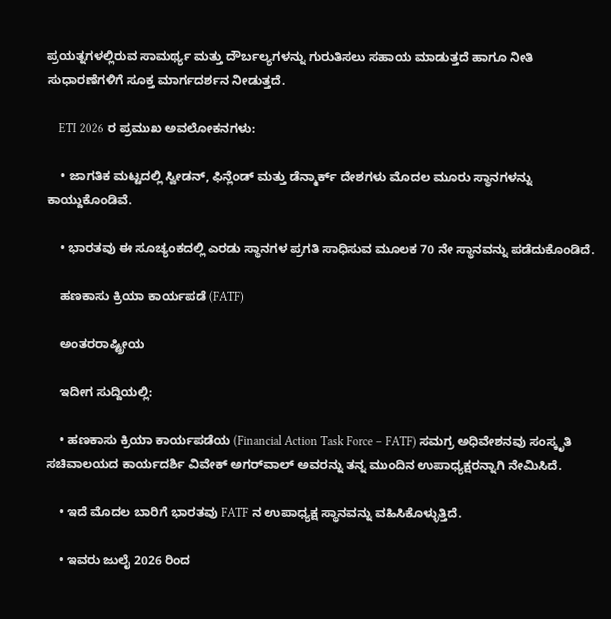ಪ್ರಯತ್ನಗಳಲ್ಲಿರುವ ಸಾಮರ್ಥ್ಯ ಮತ್ತು ದೌರ್ಬಲ್ಯಗಳನ್ನು ಗುರುತಿಸಲು ಸಹಾಯ ಮಾಡುತ್ತದೆ ಹಾಗೂ ನೀತಿ ಸುಧಾರಣೆಗಳಿಗೆ ಸೂಕ್ತ ಮಾರ್ಗದರ್ಶನ ನೀಡುತ್ತದೆ.

    ETI 2026 ರ ಪ್ರಮುಖ ಅವಲೋಕನಗಳು:

    • ಜಾಗತಿಕ ಮಟ್ಟದಲ್ಲಿ ಸ್ವೀಡನ್, ಫಿನ್ಲೆಂಡ್ ಮತ್ತು ಡೆನ್ಮಾರ್ಕ್ ದೇಶಗಳು ಮೊದಲ ಮೂರು ಸ್ಥಾನಗಳನ್ನು ಕಾಯ್ದುಕೊಂಡಿವೆ.

    • ಭಾರತವು ಈ ಸೂಚ್ಯಂಕದಲ್ಲಿ ಎರಡು ಸ್ಥಾನಗಳ ಪ್ರಗತಿ ಸಾಧಿಸುವ ಮೂಲಕ 70 ನೇ ಸ್ಥಾನವನ್ನು ಪಡೆದುಕೊಂಡಿದೆ.

    ಹಣಕಾಸು ಕ್ರಿಯಾ ಕಾರ್ಯಪಡೆ (FATF)

    ಅಂತರರಾಷ್ಟ್ರೀಯ

    ಇದೀಗ ಸುದ್ದಿಯಲ್ಲಿ:

    • ಹಣಕಾಸು ಕ್ರಿಯಾ ಕಾರ್ಯಪಡೆಯ (Financial Action Task Force – FATF) ಸಮಗ್ರ ಅಧಿವೇಶನವು ಸಂಸ್ಕೃತಿ ಸಚಿವಾಲಯದ ಕಾರ್ಯದರ್ಶಿ ವಿವೇಕ್ ಅಗರ್‌ವಾಲ್ ಅವರನ್ನು ತನ್ನ ಮುಂದಿನ ಉಪಾಧ್ಯಕ್ಷರನ್ನಾಗಿ ನೇಮಿಸಿದೆ.

    • ಇದೆ ಮೊದಲ ಬಾರಿಗೆ ಭಾರತವು FATF ನ ಉಪಾಧ್ಯಕ್ಷ ಸ್ಥಾನವನ್ನು ವಹಿಸಿಕೊಳ್ಳುತ್ತಿದೆ.

    • ಇವರು ಜುಲೈ 2026 ರಿಂದ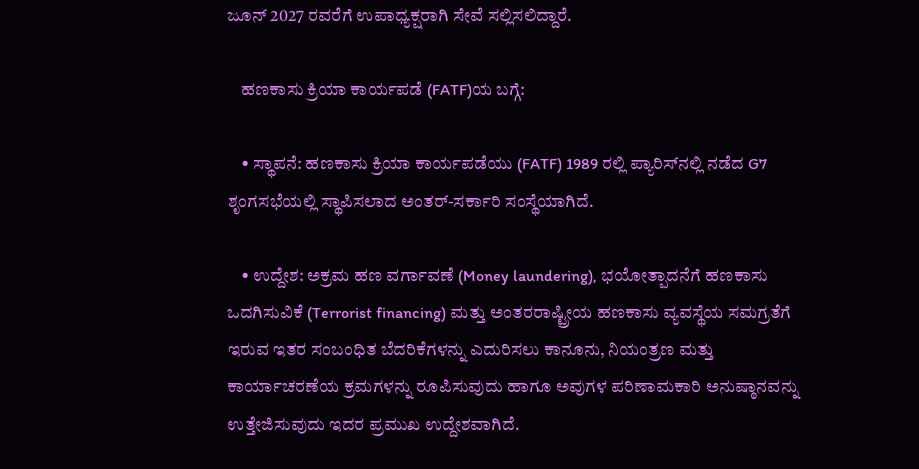ಜೂನ್ 2027 ರವರೆಗೆ ಉಪಾಧ್ಯಕ್ಷರಾಗಿ ಸೇವೆ ಸಲ್ಲಿಸಲಿದ್ದಾರೆ.

    ಹಣಕಾಸು ಕ್ರಿಯಾ ಕಾರ್ಯಪಡೆ (FATF)ಯ ಬಗ್ಗೆ:

    • ಸ್ಥಾಪನೆ: ಹಣಕಾಸು ಕ್ರಿಯಾ ಕಾರ್ಯಪಡೆಯು (FATF) 1989 ರಲ್ಲಿ ಪ್ಯಾರಿಸ್‌ನಲ್ಲಿ ನಡೆದ G7 ಶೃಂಗಸಭೆಯಲ್ಲಿ ಸ್ಥಾಪಿಸಲಾದ ಅಂತರ್-ಸರ್ಕಾರಿ ಸಂಸ್ಥೆಯಾಗಿದೆ.

    • ಉದ್ದೇಶ: ಅಕ್ರಮ ಹಣ ವರ್ಗಾವಣೆ (Money laundering), ಭಯೋತ್ಪಾದನೆಗೆ ಹಣಕಾಸು ಒದಗಿಸುವಿಕೆ (Terrorist financing) ಮತ್ತು ಅಂತರರಾಷ್ಟ್ರೀಯ ಹಣಕಾಸು ವ್ಯವಸ್ಥೆಯ ಸಮಗ್ರತೆಗೆ ಇರುವ ಇತರ ಸಂಬಂಧಿತ ಬೆದರಿಕೆಗಳನ್ನು ಎದುರಿಸಲು ಕಾನೂನು, ನಿಯಂತ್ರಣ ಮತ್ತು ಕಾರ್ಯಾಚರಣೆಯ ಕ್ರಮಗಳನ್ನು ರೂಪಿಸುವುದು ಹಾಗೂ ಅವುಗಳ ಪರಿಣಾಮಕಾರಿ ಅನುಷ್ಠಾನವನ್ನು ಉತ್ತೇಜಿಸುವುದು ಇದರ ಪ್ರಮುಖ ಉದ್ದೇಶವಾಗಿದೆ.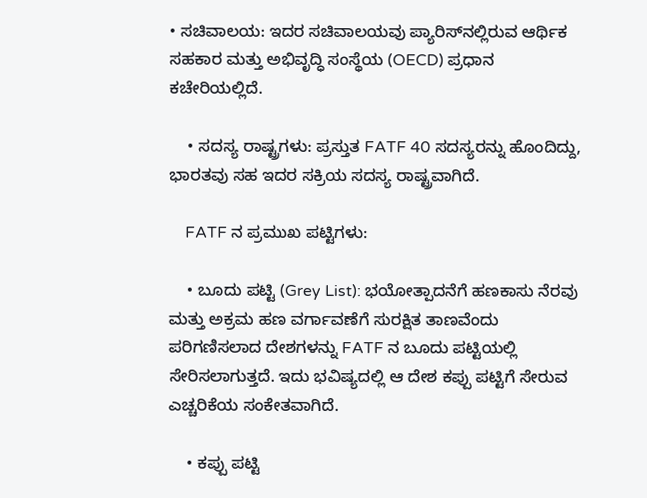• ಸಚಿವಾಲಯ: ಇದರ ಸಚಿವಾಲಯವು ಪ್ಯಾರಿಸ್‌ನಲ್ಲಿರುವ ಆರ್ಥಿಕ ಸಹಕಾರ ಮತ್ತು ಅಭಿವೃದ್ಧಿ ಸಂಸ್ಥೆಯ (OECD) ಪ್ರಧಾನ ಕಚೇರಿಯಲ್ಲಿದೆ.

    • ಸದಸ್ಯ ರಾಷ್ಟ್ರಗಳು: ಪ್ರಸ್ತುತ FATF 40 ಸದಸ್ಯರನ್ನು ಹೊಂದಿದ್ದು, ಭಾರತವು ಸಹ ಇದರ ಸಕ್ರಿಯ ಸದಸ್ಯ ರಾಷ್ಟ್ರವಾಗಿದೆ.

    FATF ನ ಪ್ರಮುಖ ಪಟ್ಟಿಗಳು:

    • ಬೂದು ಪಟ್ಟಿ (Grey List): ಭಯೋತ್ಪಾದನೆಗೆ ಹಣಕಾಸು ನೆರವು ಮತ್ತು ಅಕ್ರಮ ಹಣ ವರ್ಗಾವಣೆಗೆ ಸುರಕ್ಷಿತ ತಾಣವೆಂದು ಪರಿಗಣಿಸಲಾದ ದೇಶಗಳನ್ನು FATF ನ ಬೂದು ಪಟ್ಟಿಯಲ್ಲಿ ಸೇರಿಸಲಾಗುತ್ತದೆ. ಇದು ಭವಿಷ್ಯದಲ್ಲಿ ಆ ದೇಶ ಕಪ್ಪು ಪಟ್ಟಿಗೆ ಸೇರುವ ಎಚ್ಚರಿಕೆಯ ಸಂಕೇತವಾಗಿದೆ.

    • ಕಪ್ಪು ಪಟ್ಟಿ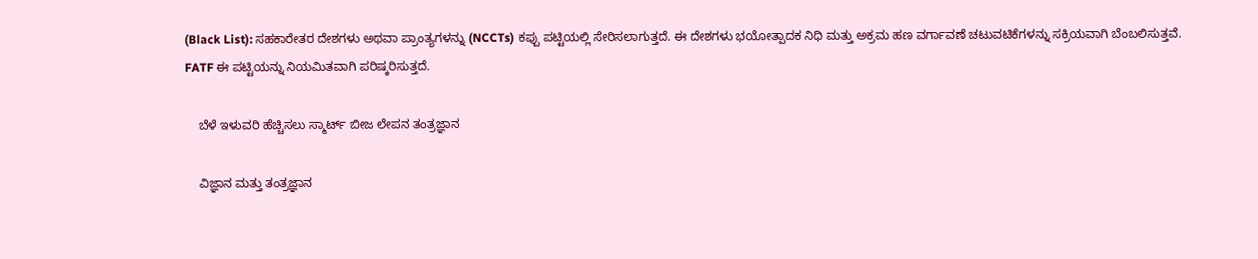(Black List): ಸಹಕಾರೇತರ ದೇಶಗಳು ಅಥವಾ ಪ್ರಾಂತ್ಯಗಳನ್ನು (NCCTs) ಕಪ್ಪು ಪಟ್ಟಿಯಲ್ಲಿ ಸೇರಿಸಲಾಗುತ್ತದೆ. ಈ ದೇಶಗಳು ಭಯೋತ್ಪಾದಕ ನಿಧಿ ಮತ್ತು ಅಕ್ರಮ ಹಣ ವರ್ಗಾವಣೆ ಚಟುವಟಿಕೆಗಳನ್ನು ಸಕ್ರಿಯವಾಗಿ ಬೆಂಬಲಿಸುತ್ತವೆ. FATF ಈ ಪಟ್ಟಿಯನ್ನು ನಿಯಮಿತವಾಗಿ ಪರಿಷ್ಕರಿಸುತ್ತದೆ.

    ಬೆಳೆ ಇಳುವರಿ ಹೆಚ್ಚಿಸಲು ಸ್ಮಾರ್ಟ್ ಬೀಜ ಲೇಪನ ತಂತ್ರಜ್ಞಾನ

    ವಿಜ್ಞಾನ ಮತ್ತು ತಂತ್ರಜ್ಞಾನ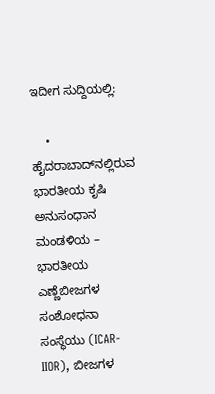ಇದೀಗ ಸುದ್ದಿಯಲ್ಲಿ:

    • ಹೈದರಾಬಾದ್‌ನಲ್ಲಿರುವ ಭಾರತೀಯ ಕೃಷಿ ಅನುಸಂಧಾನ ಮಂಡಳಿಯ – ಭಾರತೀಯ ಎಣ್ಣೆಬೀಜಗಳ ಸಂಶೋಧನಾ ಸಂಸ್ಥೆಯು (ICAR-IIOR), ಬೀಜಗಳ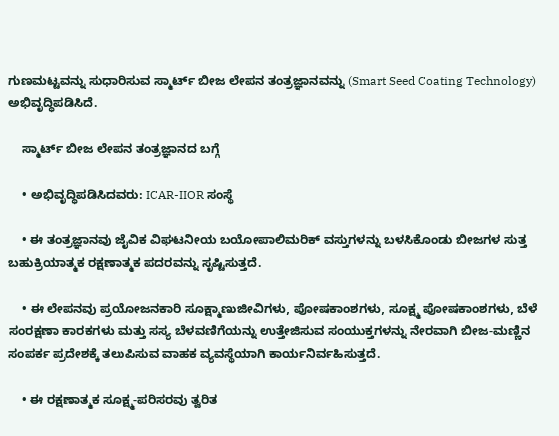ಗುಣಮಟ್ಟವನ್ನು ಸುಧಾರಿಸುವ ಸ್ಮಾರ್ಟ್ ಬೀಜ ಲೇಪನ ತಂತ್ರಜ್ಞಾನವನ್ನು (Smart Seed Coating Technology) ಅಭಿವೃದ್ಧಿಪಡಿಸಿದೆ.

    ಸ್ಮಾರ್ಟ್ ಬೀಜ ಲೇಪನ ತಂತ್ರಜ್ಞಾನದ ಬಗ್ಗೆ

    • ಅಭಿವೃದ್ಧಿಪಡಿಸಿದವರು: ICAR-IIOR ಸಂಸ್ಥೆ

    • ಈ ತಂತ್ರಜ್ಞಾನವು ಜೈವಿಕ ವಿಘಟನೀಯ ಬಯೋಪಾಲಿಮರಿಕ್ ವಸ್ತುಗಳನ್ನು ಬಳಸಿಕೊಂಡು ಬೀಜಗಳ ಸುತ್ತ ಬಹುಕ್ರಿಯಾತ್ಮಕ ರಕ್ಷಣಾತ್ಮಕ ಪದರವನ್ನು ಸೃಷ್ಟಿಸುತ್ತದೆ.

    • ಈ ಲೇಪನವು ಪ್ರಯೋಜನಕಾರಿ ಸೂಕ್ಷ್ಮಾಣುಜೀವಿಗಳು, ಪೋಷಕಾಂಶಗಳು, ಸೂಕ್ಷ್ಮ ಪೋಷಕಾಂಶಗಳು, ಬೆಳೆ ಸಂರಕ್ಷಣಾ ಕಾರಕಗಳು ಮತ್ತು ಸಸ್ಯ ಬೆಳವಣಿಗೆಯನ್ನು ಉತ್ತೇಜಿಸುವ ಸಂಯುಕ್ತಗಳನ್ನು ನೇರವಾಗಿ ಬೀಜ-ಮಣ್ಣಿನ ಸಂಪರ್ಕ ಪ್ರದೇಶಕ್ಕೆ ತಲುಪಿಸುವ ವಾಹಕ ವ್ಯವಸ್ಥೆಯಾಗಿ ಕಾರ್ಯನಿರ್ವಹಿಸುತ್ತದೆ.

    • ಈ ರಕ್ಷಣಾತ್ಮಕ ಸೂಕ್ಷ್ಮ-ಪರಿಸರವು ತ್ವರಿತ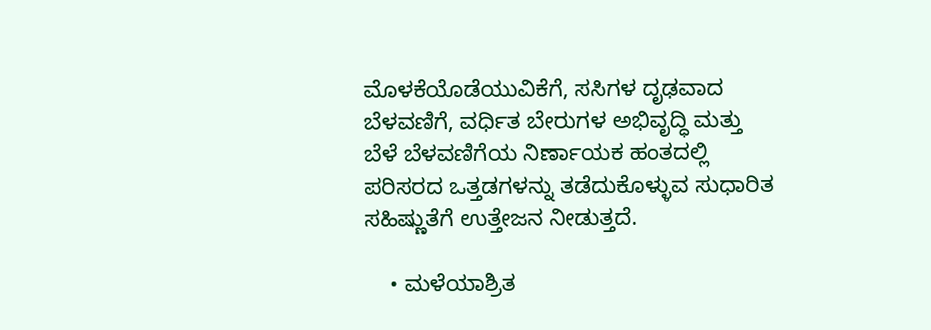ಮೊಳಕೆಯೊಡೆಯುವಿಕೆಗೆ, ಸಸಿಗಳ ದೃಢವಾದ ಬೆಳವಣಿಗೆ, ವರ್ಧಿತ ಬೇರುಗಳ ಅಭಿವೃದ್ಧಿ ಮತ್ತು ಬೆಳೆ ಬೆಳವಣಿಗೆಯ ನಿರ್ಣಾಯಕ ಹಂತದಲ್ಲಿ ಪರಿಸರದ ಒತ್ತಡಗಳನ್ನು ತಡೆದುಕೊಳ್ಳುವ ಸುಧಾರಿತ ಸಹಿಷ್ಣುತೆಗೆ ಉತ್ತೇಜನ ನೀಡುತ್ತದೆ.

    • ಮಳೆಯಾಶ್ರಿತ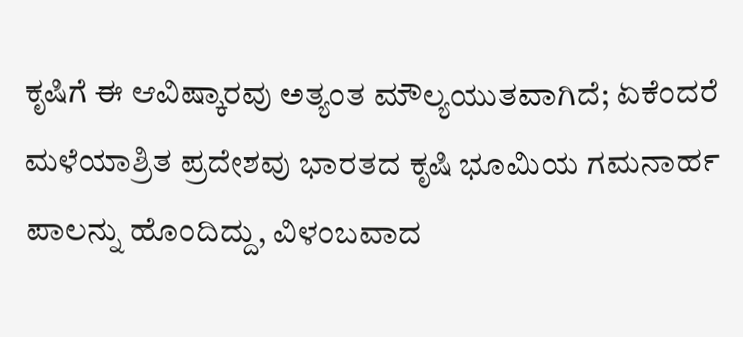ಕೃಷಿಗೆ ಈ ಆವಿಷ್ಕಾರವು ಅತ್ಯಂತ ಮೌಲ್ಯಯುತವಾಗಿದೆ; ಏಕೆಂದರೆ ಮಳೆಯಾಶ್ರಿತ ಪ್ರದೇಶವು ಭಾರತದ ಕೃಷಿ ಭೂಮಿಯ ಗಮನಾರ್ಹ ಪಾಲನ್ನು ಹೊಂದಿದ್ದು, ವಿಳಂಬವಾದ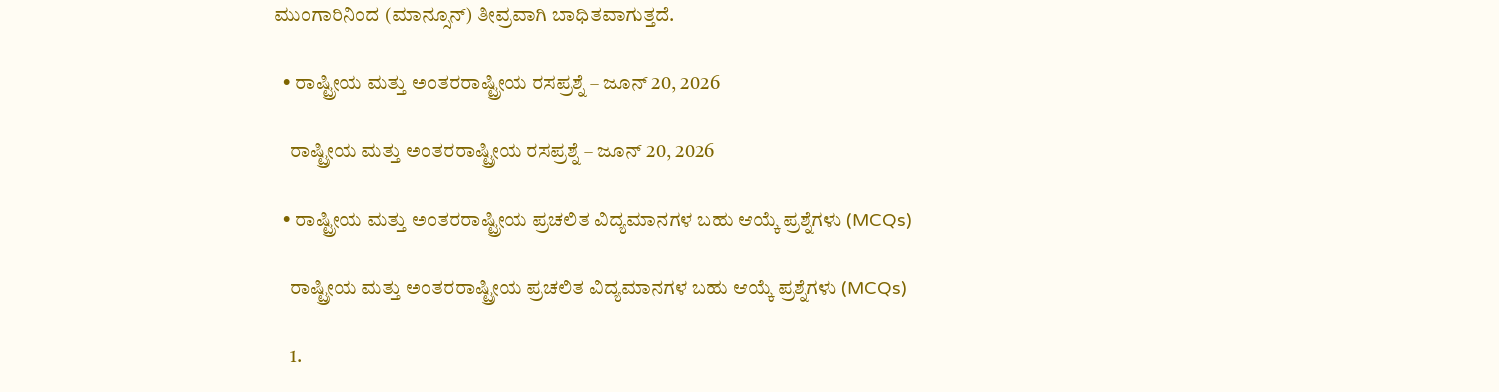ಮುಂಗಾರಿನಿಂದ (ಮಾನ್ಸೂನ್) ತೀವ್ರವಾಗಿ ಬಾಧಿತವಾಗುತ್ತದೆ.

  • ರಾಷ್ಟ್ರೀಯ ಮತ್ತು ಅಂತರರಾಷ್ಟ್ರೀಯ ರಸಪ್ರಶ್ನೆ – ಜೂನ್ 20, 2026

    ರಾಷ್ಟ್ರೀಯ ಮತ್ತು ಅಂತರರಾಷ್ಟ್ರೀಯ ರಸಪ್ರಶ್ನೆ – ಜೂನ್ 20, 2026

  • ರಾಷ್ಟ್ರೀಯ ಮತ್ತು ಅಂತರರಾಷ್ಟ್ರೀಯ ಪ್ರಚಲಿತ ವಿದ್ಯಮಾನಗಳ ಬಹು ಆಯ್ಕೆ ಪ್ರಶ್ನೆಗಳು (MCQs)

    ರಾಷ್ಟ್ರೀಯ ಮತ್ತು ಅಂತರರಾಷ್ಟ್ರೀಯ ಪ್ರಚಲಿತ ವಿದ್ಯಮಾನಗಳ ಬಹು ಆಯ್ಕೆ ಪ್ರಶ್ನೆಗಳು (MCQs)

    1.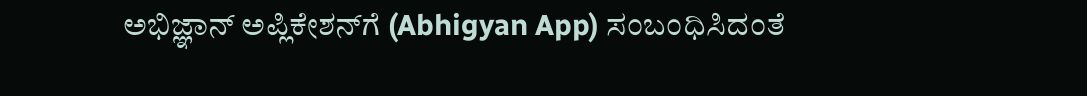ಅಭಿಜ್ಞಾನ್ ಅಪ್ಲಿಕೇಶನ್‌ಗೆ (Abhigyan App) ಸಂಬಂಧಿಸಿದಂತೆ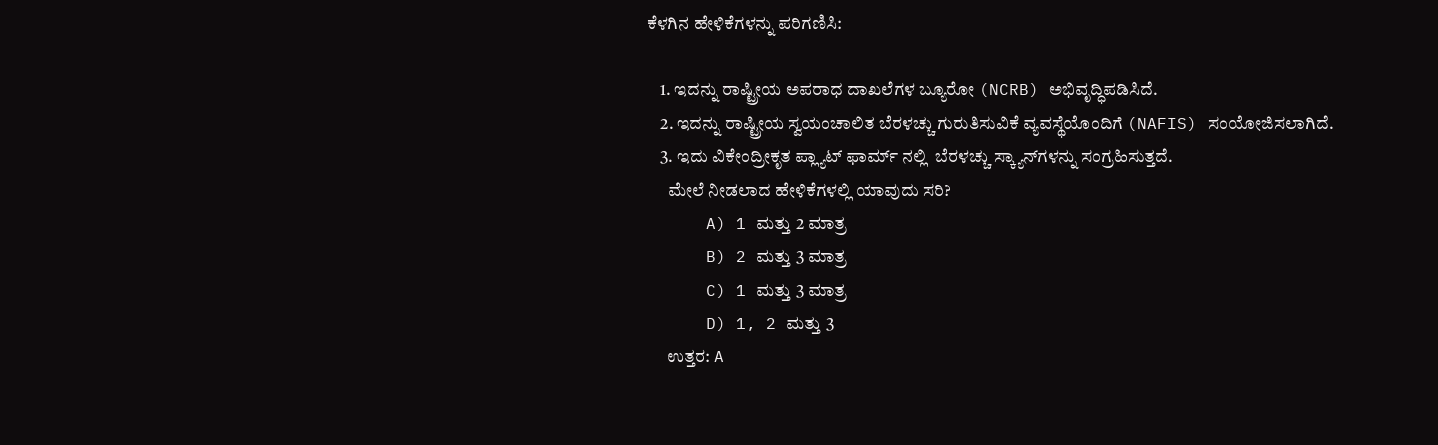ಕೆಳಗಿನ ಹೇಳಿಕೆಗಳನ್ನು ಪರಿಗಣಿಸಿ:

    1. ಇದನ್ನು ರಾಷ್ಟ್ರೀಯ ಅಪರಾಧ ದಾಖಲೆಗಳ ಬ್ಯೂರೋ (NCRB) ಅಭಿವೃದ್ಧಿಪಡಿಸಿದೆ.
    2. ಇದನ್ನು ರಾಷ್ಟ್ರೀಯ ಸ್ವಯಂಚಾಲಿತ ಬೆರಳಚ್ಚು ಗುರುತಿಸುವಿಕೆ ವ್ಯವಸ್ಥೆಯೊಂದಿಗೆ (NAFIS) ಸಂಯೋಜಿಸಲಾಗಿದೆ.
    3. ಇದು ವಿಕೇಂದ್ರೀಕೃತ ಪ್ಲ್ಯಾಟ್ ಫಾರ್ಮ್ ನಲ್ಲಿ  ಬೆರಳಚ್ಚು ಸ್ಕ್ಯಾನ್‌ಗಳನ್ನು ಸಂಗ್ರಹಿಸುತ್ತದೆ.
      ಮೇಲೆ ನೀಡಲಾದ ಹೇಳಿಕೆಗಳಲ್ಲಿ ಯಾವುದು ಸರಿ?
      A) 1 ಮತ್ತು 2 ಮಾತ್ರ
      B) 2 ಮತ್ತು 3 ಮಾತ್ರ
      C) 1 ಮತ್ತು 3 ಮಾತ್ರ
      D) 1, 2 ಮತ್ತು 3
      ಉತ್ತರ: A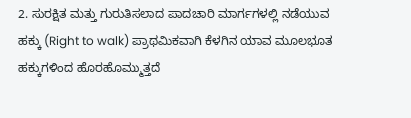2. ಸುರಕ್ಷಿತ ಮತ್ತು ಗುರುತಿಸಲಾದ ಪಾದಚಾರಿ ಮಾರ್ಗಗಳಲ್ಲಿ ನಡೆಯುವ ಹಕ್ಕು (Right to walk) ಪ್ರಾಥಮಿಕವಾಗಿ ಕೆಳಗಿನ ಯಾವ ಮೂಲಭೂತ ಹಕ್ಕುಗಳಿಂದ ಹೊರಹೊಮ್ಮುತ್ತದೆ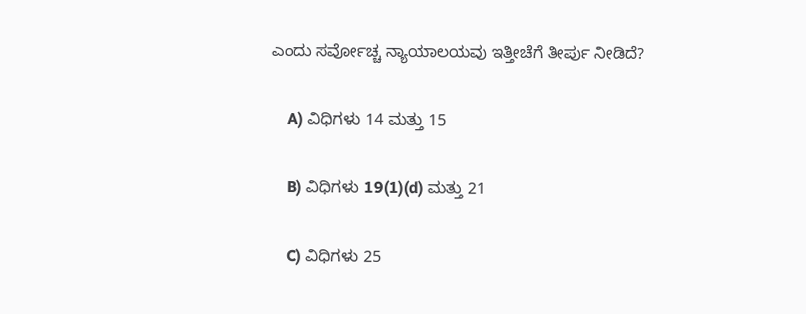ಎಂದು ಸರ್ವೋಚ್ಚ ನ್ಯಾಯಾಲಯವು ಇತ್ತೀಚೆಗೆ ತೀರ್ಪು ನೀಡಿದೆ?

    A) ವಿಧಿಗಳು 14 ಮತ್ತು 15

    B) ವಿಧಿಗಳು 19(1)(d) ಮತ್ತು 21

    C) ವಿಧಿಗಳು 25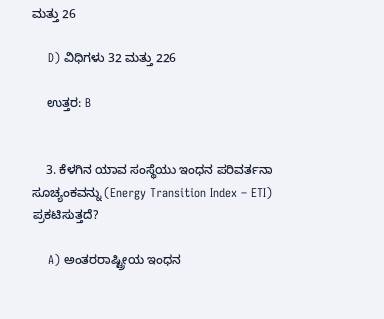ಮತ್ತು 26

    D) ವಿಧಿಗಳು 32 ಮತ್ತು 226

    ಉತ್ತರ: B


    3. ಕೆಳಗಿನ ಯಾವ ಸಂಸ್ಥೆಯು ಇಂಧನ ಪರಿವರ್ತನಾ ಸೂಚ್ಯಂಕವನ್ನು (Energy Transition Index – ETI) ಪ್ರಕಟಿಸುತ್ತದೆ?

    A) ಅಂತರರಾಷ್ಟ್ರೀಯ ಇಂಧನ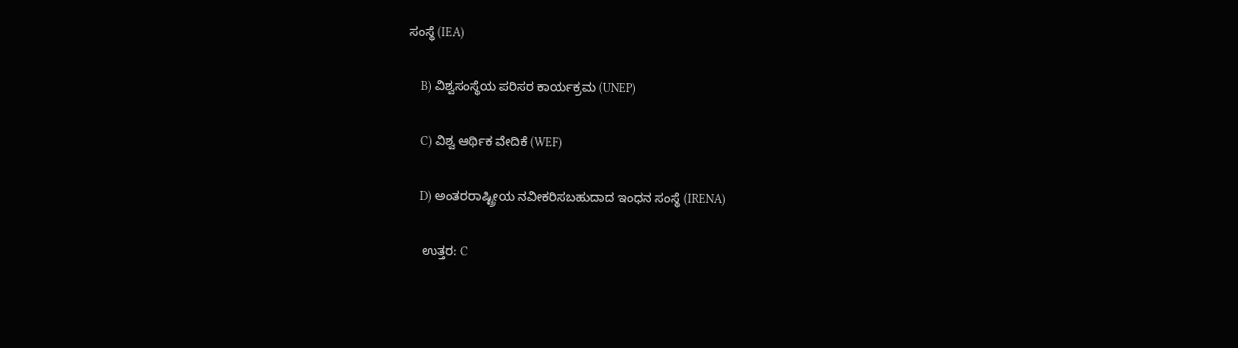ಸಂಸ್ಥೆ (IEA)

    B) ವಿಶ್ವಸಂಸ್ಥೆಯ ಪರಿಸರ ಕಾರ್ಯಕ್ರಮ (UNEP)

    C) ವಿಶ್ವ ಆರ್ಥಿಕ ವೇದಿಕೆ (WEF)

    D) ಅಂತರರಾಷ್ಟ್ರೀಯ ನವೀಕರಿಸಬಹುದಾದ ಇಂಧನ ಸಂಸ್ಥೆ (IRENA)

    ಉತ್ತರ: C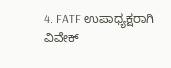4. FATF ಉಪಾಧ್ಯಕ್ಷರಾಗಿ ವಿವೇಕ್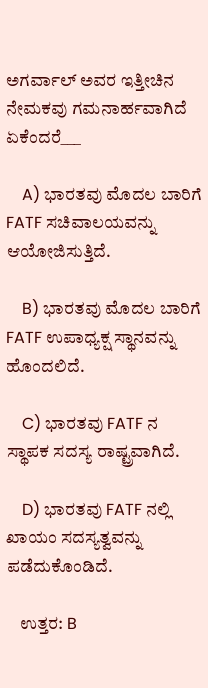ಅಗರ್ವಾಲ್ ಅವರ ಇತ್ತೀಚಿನ ನೇಮಕವು ಗಮನಾರ್ಹವಾಗಿದೆ ಏಕೆಂದರೆ___

    A) ಭಾರತವು ಮೊದಲ ಬಾರಿಗೆ FATF ಸಚಿವಾಲಯವನ್ನು ಆಯೋಜಿಸುತ್ತಿದೆ.

    B) ಭಾರತವು ಮೊದಲ ಬಾರಿಗೆ FATF ಉಪಾಧ್ಯಕ್ಷ ಸ್ಥಾನವನ್ನು ಹೊಂದಲಿದೆ.

    C) ಭಾರತವು FATF ನ ಸ್ಥಾಪಕ ಸದಸ್ಯ ರಾಷ್ಟ್ರವಾಗಿದೆ.

    D) ಭಾರತವು FATF ನಲ್ಲಿ ಖಾಯಂ ಸದಸ್ಯತ್ವವನ್ನು ಪಡೆದುಕೊಂಡಿದೆ.

    ಉತ್ತರ: B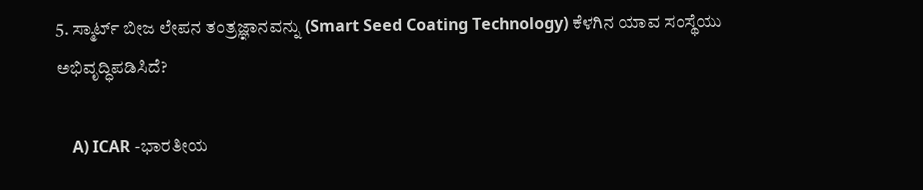5. ಸ್ಮಾರ್ಟ್ ಬೀಜ ಲೇಪನ ತಂತ್ರಜ್ಞಾನವನ್ನು (Smart Seed Coating Technology) ಕೆಳಗಿನ ಯಾವ ಸಂಸ್ಥೆಯು ಅಭಿವೃದ್ಧಿಪಡಿಸಿದೆ?

    A) ICAR -ಭಾರತೀಯ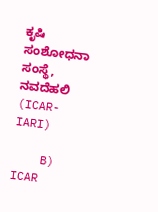ಕೃಷಿ ಸಂಶೋಧನಾ ಸಂಸ್ಥೆ, ನವದೆಹಲಿ (ICAR-IARI)

    B) ICAR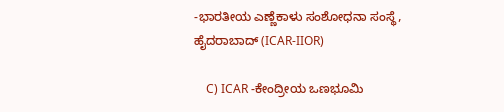-ಭಾರತೀಯ ಎಣ್ಣೆಕಾಳು ಸಂಶೋಧನಾ ಸಂಸ್ಥೆ, ಹೈದರಾಬಾದ್ (ICAR-IIOR)

    C) ICAR -ಕೇಂದ್ರೀಯ ಒಣಭೂಮಿ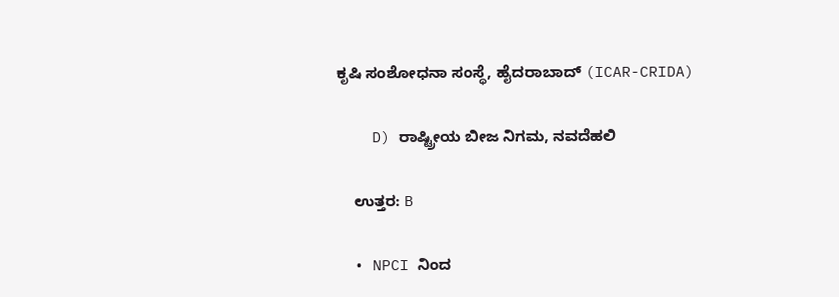ಕೃಷಿ ಸಂಶೋಧನಾ ಸಂಸ್ಥೆ, ಹೈದರಾಬಾದ್ (ICAR-CRIDA)

    D) ರಾಷ್ಟ್ರೀಯ ಬೀಜ ನಿಗಮ, ನವದೆಹಲಿ

    ಉತ್ತರ: B

  • NPCI ನಿಂದ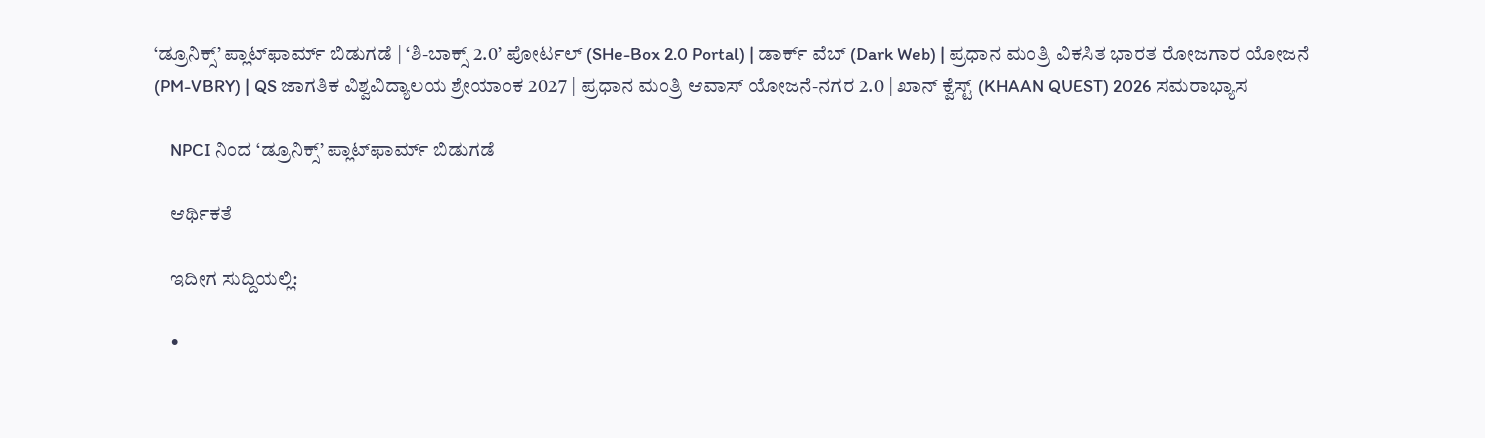‘ಡ್ರೂನಿಕ್ಸ್’ ಪ್ಲಾಟ್‌ಫಾರ್ಮ್‌ ಬಿಡುಗಡೆ | ‘ಶಿ-ಬಾಕ್ಸ್ 2.0’ ಪೋರ್ಟಲ್ (SHe-Box 2.0 Portal) | ಡಾರ್ಕ್ ವೆಬ್ (Dark Web) | ಪ್ರಧಾನ ಮಂತ್ರಿ ವಿಕಸಿತ ಭಾರತ ರೋಜಗಾರ ಯೋಜನೆ (PM-VBRY) | QS ಜಾಗತಿಕ ವಿಶ್ವವಿದ್ಯಾಲಯ ಶ್ರೇಯಾಂಕ 2027 | ಪ್ರಧಾನ ಮಂತ್ರಿ ಆವಾಸ್ ಯೋಜನೆ-ನಗರ 2.0 | ಖಾನ್ ಕ್ವೆಸ್ಟ್ (KHAAN QUEST) 2026 ಸಮರಾಭ್ಯಾಸ

    NPCI ನಿಂದ ‘ಡ್ರೂನಿಕ್ಸ್’ ಪ್ಲಾಟ್‌ಫಾರ್ಮ್‌ ಬಿಡುಗಡೆ

    ಆರ್ಥಿಕತೆ

    ಇದೀಗ ಸುದ್ದಿಯಲ್ಲಿ:

    •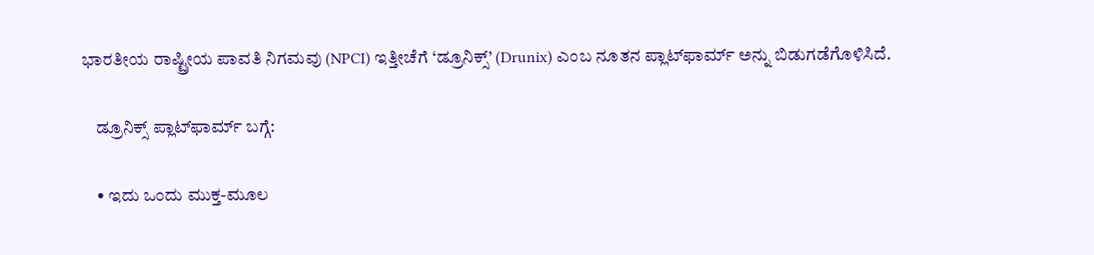ಭಾರತೀಯ ರಾಷ್ಟ್ರೀಯ ಪಾವತಿ ನಿಗಮವು (NPCI) ಇತ್ತೀಚೆಗೆ ‘ಡ್ರೂನಿಕ್ಸ್’ (Drunix) ಎಂಬ ನೂತನ ಪ್ಲಾಟ್‌ಫಾರ್ಮ್‌ ಅನ್ನು ಬಿಡುಗಡೆಗೊಳಿಸಿದೆ.

    ಡ್ರೂನಿಕ್ಸ್ ಪ್ಲಾಟ್‌ಫಾರ್ಮ್‌ ಬಗ್ಗೆ:

    • ಇದು ಒಂದು ಮುಕ್ತ-ಮೂಲ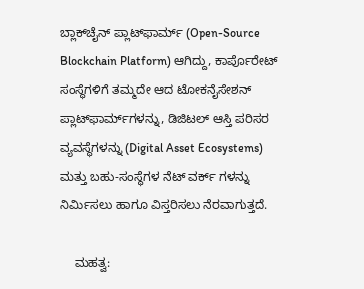ಬ್ಲಾಕ್‌ಚೈನ್ ಪ್ಲಾಟ್‌ಫಾರ್ಮ್ (Open-Source Blockchain Platform) ಆಗಿದ್ದು, ಕಾರ್ಪೊರೇಟ್ ಸಂಸ್ಥೆಗಳಿಗೆ ತಮ್ಮದೇ ಆದ ಟೋಕನೈಸೇಶನ್ ಪ್ಲಾಟ್‌ಫಾರ್ಮ್‌ಗಳನ್ನು, ಡಿಜಿಟಲ್ ಆಸ್ತಿ ಪರಿಸರ ವ್ಯವಸ್ಥೆಗಳನ್ನು (Digital Asset Ecosystems) ಮತ್ತು ಬಹು-ಸಂಸ್ಥೆಗಳ ನೆಟ್ ವರ್ಕ್ ಗಳನ್ನು ನಿರ್ಮಿಸಲು ಹಾಗೂ ವಿಸ್ತರಿಸಲು ನೆರವಾಗುತ್ತದೆ.

    ಮಹತ್ವ: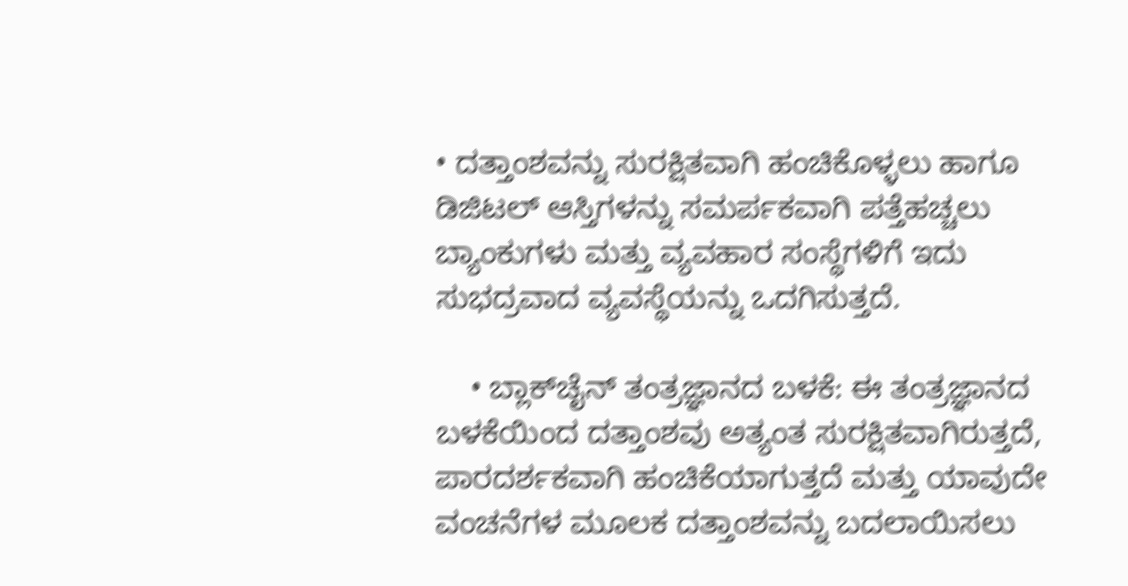• ದತ್ತಾಂಶವನ್ನು ಸುರಕ್ಷಿತವಾಗಿ ಹಂಚಿಕೊಳ್ಳಲು ಹಾಗೂ ಡಿಜಿಟಲ್ ಆಸ್ತಿಗಳನ್ನು ಸಮರ್ಪಕವಾಗಿ ಪತ್ತೆಹಚ್ಚಲು ಬ್ಯಾಂಕುಗಳು ಮತ್ತು ವ್ಯವಹಾರ ಸಂಸ್ಥೆಗಳಿಗೆ ಇದು ಸುಭದ್ರವಾದ ವ್ಯವಸ್ಥೆಯನ್ನು ಒದಗಿಸುತ್ತದೆ.

    • ಬ್ಲಾಕ್‌ಚೈನ್ ತಂತ್ರಜ್ಞಾನದ ಬಳಕೆ: ಈ ತಂತ್ರಜ್ಞಾನದ ಬಳಕೆಯಿಂದ ದತ್ತಾಂಶವು ಅತ್ಯಂತ ಸುರಕ್ಷಿತವಾಗಿರುತ್ತದೆ, ಪಾರದರ್ಶಕವಾಗಿ ಹಂಚಿಕೆಯಾಗುತ್ತದೆ ಮತ್ತು ಯಾವುದೇ ವಂಚನೆಗಳ ಮೂಲಕ ದತ್ತಾಂಶವನ್ನು ಬದಲಾಯಿಸಲು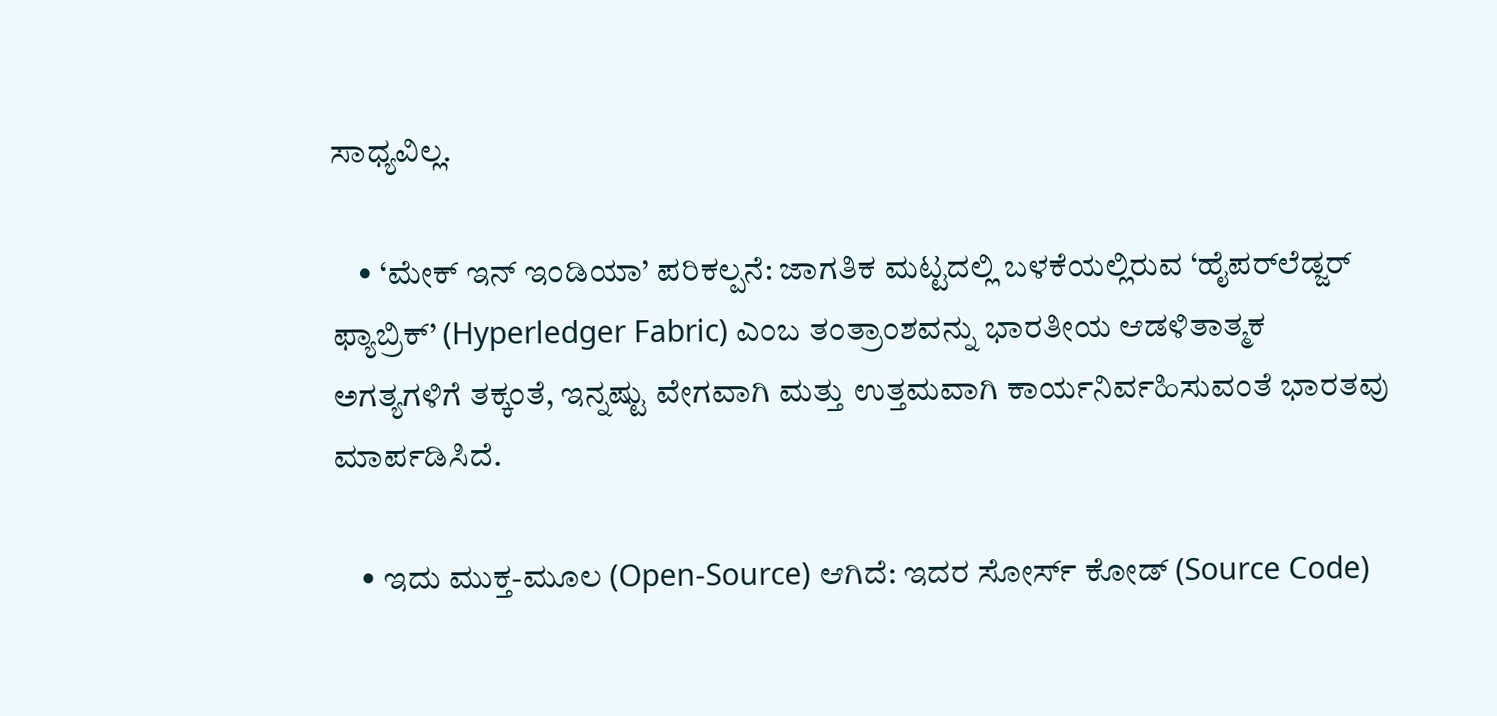ಸಾಧ್ಯವಿಲ್ಲ.

    • ‘ಮೇಕ್ ಇನ್ ಇಂಡಿಯಾ’ ಪರಿಕಲ್ಪನೆ: ಜಾಗತಿಕ ಮಟ್ಟದಲ್ಲಿ ಬಳಕೆಯಲ್ಲಿರುವ ‘ಹೈಪರ್‌ಲೆಡ್ಜರ್ ಫ್ಯಾಬ್ರಿಕ್’ (Hyperledger Fabric) ಎಂಬ ತಂತ್ರಾಂಶವನ್ನು ಭಾರತೀಯ ಆಡಳಿತಾತ್ಮಕ ಅಗತ್ಯಗಳಿಗೆ ತಕ್ಕಂತೆ, ಇನ್ನಷ್ಟು ವೇಗವಾಗಿ ಮತ್ತು ಉತ್ತಮವಾಗಿ ಕಾರ್ಯನಿರ್ವಹಿಸುವಂತೆ ಭಾರತವು ಮಾರ್ಪಡಿಸಿದೆ.

    • ಇದು ಮುಕ್ತ-ಮೂಲ (Open-Source) ಆಗಿದೆ: ಇದರ ಸೋರ್ಸ್ ಕೋಡ್ (Source Code)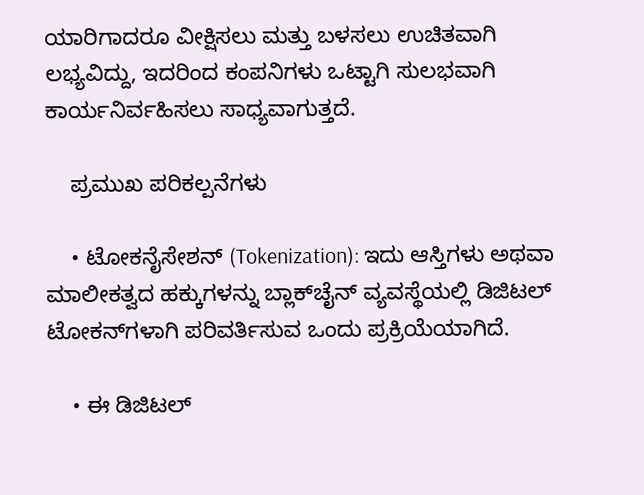ಯಾರಿಗಾದರೂ ವೀಕ್ಷಿಸಲು ಮತ್ತು ಬಳಸಲು ಉಚಿತವಾಗಿ ಲಭ್ಯವಿದ್ದು, ಇದರಿಂದ ಕಂಪನಿಗಳು ಒಟ್ಟಾಗಿ ಸುಲಭವಾಗಿ ಕಾರ್ಯನಿರ್ವಹಿಸಲು ಸಾಧ್ಯವಾಗುತ್ತದೆ.

    ಪ್ರಮುಖ ಪರಿಕಲ್ಪನೆಗಳು

    • ಟೋಕನೈಸೇಶನ್ (Tokenization): ಇದು ಆಸ್ತಿಗಳು ಅಥವಾ ಮಾಲೀಕತ್ವದ ಹಕ್ಕುಗಳನ್ನು ಬ್ಲಾಕ್‌ಚೈನ್ ವ್ಯವಸ್ಥೆಯಲ್ಲಿ ಡಿಜಿಟಲ್ ಟೋಕನ್‌ಗಳಾಗಿ ಪರಿವರ್ತಿಸುವ ಒಂದು ಪ್ರಕ್ರಿಯೆಯಾಗಿದೆ.

    • ಈ ಡಿಜಿಟಲ್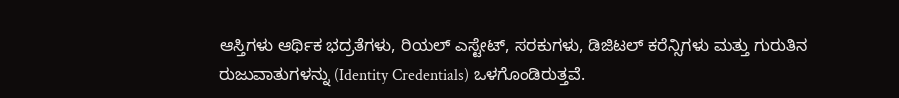ಆಸ್ತಿಗಳು ಆರ್ಥಿಕ ಭದ್ರತೆಗಳು, ರಿಯಲ್ ಎಸ್ಟೇಟ್, ಸರಕುಗಳು, ಡಿಜಿಟಲ್ ಕರೆನ್ಸಿಗಳು ಮತ್ತು ಗುರುತಿನ ರುಜುವಾತುಗಳನ್ನು (Identity Credentials) ಒಳಗೊಂಡಿರುತ್ತವೆ.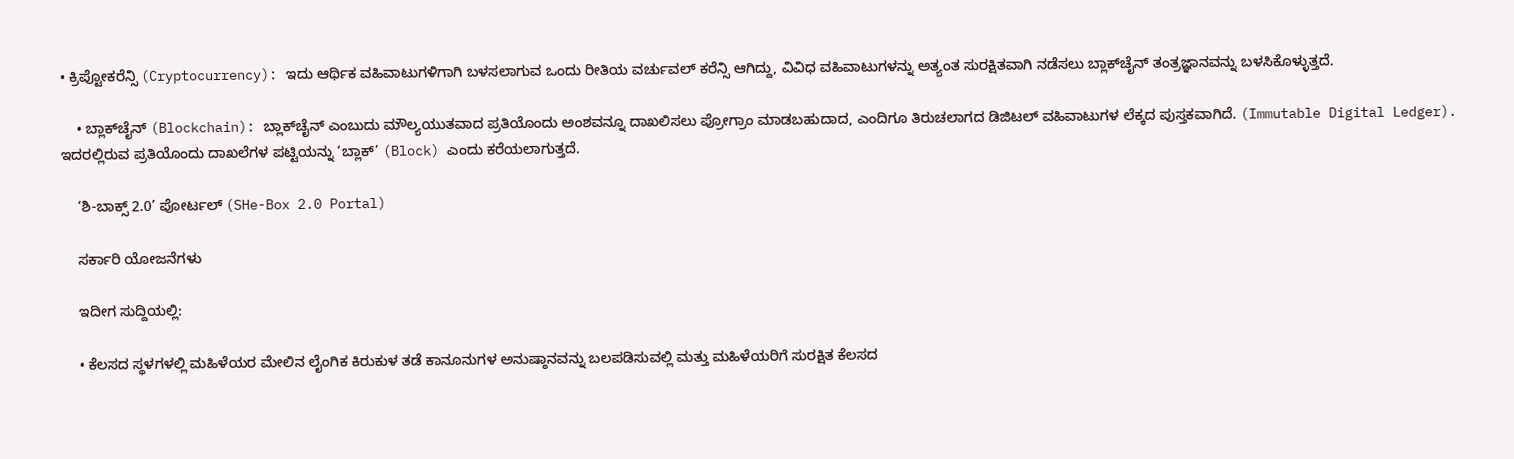• ಕ್ರಿಪ್ಟೋಕರೆನ್ಸಿ (Cryptocurrency): ಇದು ಆರ್ಥಿಕ ವಹಿವಾಟುಗಳಿಗಾಗಿ ಬಳಸಲಾಗುವ ಒಂದು ರೀತಿಯ ವರ್ಚುವಲ್ ಕರೆನ್ಸಿ ಆಗಿದ್ದು, ವಿವಿಧ ವಹಿವಾಟುಗಳನ್ನು ಅತ್ಯಂತ ಸುರಕ್ಷಿತವಾಗಿ ನಡೆಸಲು ಬ್ಲಾಕ್‌ಚೈನ್ ತಂತ್ರಜ್ಞಾನವನ್ನು ಬಳಸಿಕೊಳ್ಳುತ್ತದೆ.

    • ಬ್ಲಾಕ್‌ಚೈನ್ (Blockchain): ಬ್ಲಾಕ್‌ಚೈನ್ ಎಂಬುದು ಮೌಲ್ಯಯುತವಾದ ಪ್ರತಿಯೊಂದು ಅಂಶವನ್ನೂ ದಾಖಲಿಸಲು ಪ್ರೋಗ್ರಾಂ ಮಾಡಬಹುದಾದ, ಎಂದಿಗೂ ತಿರುಚಲಾಗದ ಡಿಜಿಟಲ್ ವಹಿವಾಟುಗಳ ಲೆಕ್ಕದ ಪುಸ್ತಕವಾಗಿದೆ. (Immutable Digital Ledger). ಇದರಲ್ಲಿರುವ ಪ್ರತಿಯೊಂದು ದಾಖಲೆಗಳ ಪಟ್ಟಿಯನ್ನು ‘ಬ್ಲಾಕ್’ (Block) ಎಂದು ಕರೆಯಲಾಗುತ್ತದೆ.

    ‘ಶಿ-ಬಾಕ್ಸ್ 2.0’ ಪೋರ್ಟಲ್ (SHe-Box 2.0 Portal)

    ಸರ್ಕಾರಿ ಯೋಜನೆಗಳು

    ಇದೀಗ ಸುದ್ದಿಯಲ್ಲಿ:

    • ಕೆಲಸದ ಸ್ಥಳಗಳಲ್ಲಿ ಮಹಿಳೆಯರ ಮೇಲಿನ ಲೈಂಗಿಕ ಕಿರುಕುಳ ತಡೆ ಕಾನೂನುಗಳ ಅನುಷ್ಠಾನವನ್ನು ಬಲಪಡಿಸುವಲ್ಲಿ ಮತ್ತು ಮಹಿಳೆಯರಿಗೆ ಸುರಕ್ಷಿತ ಕೆಲಸದ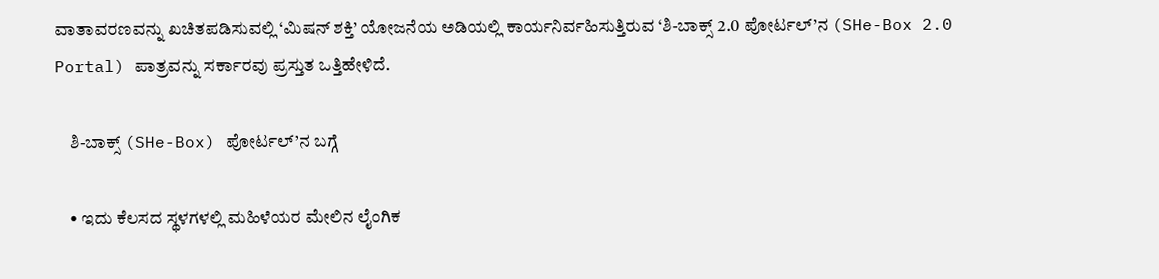ವಾತಾವರಣವನ್ನು ಖಚಿತಪಡಿಸುವಲ್ಲಿ ‘ಮಿಷನ್ ಶಕ್ತಿ’ ಯೋಜನೆಯ ಅಡಿಯಲ್ಲಿ ಕಾರ್ಯನಿರ್ವಹಿಸುತ್ತಿರುವ ‘ಶಿ-ಬಾಕ್ಸ್ 2.0 ಪೋರ್ಟಲ್’ನ (SHe-Box 2.0 Portal) ಪಾತ್ರವನ್ನು ಸರ್ಕಾರವು ಪ್ರಸ್ತುತ ಒತ್ತಿಹೇಳಿದೆ.

    ಶಿ-ಬಾಕ್ಸ್ (SHe-Box) ಪೋರ್ಟಲ್’ನ ಬಗ್ಗೆ

    • ಇದು ಕೆಲಸದ ಸ್ಥಳಗಳಲ್ಲಿ ಮಹಿಳೆಯರ ಮೇಲಿನ ಲೈಂಗಿಕ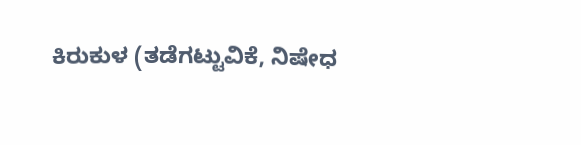ಕಿರುಕುಳ (ತಡೆಗಟ್ಟುವಿಕೆ, ನಿಷೇಧ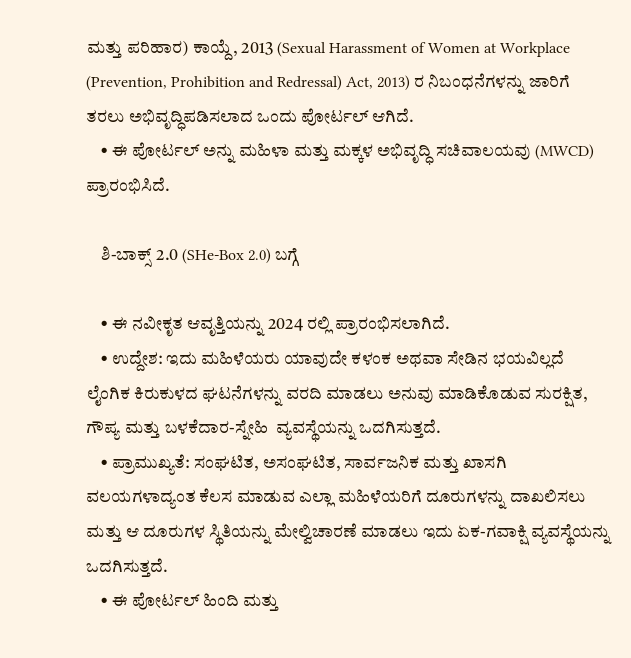ಮತ್ತು ಪರಿಹಾರ) ಕಾಯ್ದೆ, 2013 (Sexual Harassment of Women at Workplace (Prevention, Prohibition and Redressal) Act, 2013) ರ ನಿಬಂಧನೆಗಳನ್ನು ಜಾರಿಗೆ ತರಲು ಅಭಿವೃದ್ಧಿಪಡಿಸಲಾದ ಒಂದು ಪೋರ್ಟಲ್ ಆಗಿದೆ.
    • ಈ ಪೋರ್ಟಲ್ ಅನ್ನು ಮಹಿಳಾ ಮತ್ತು ಮಕ್ಕಳ ಅಭಿವೃದ್ಧಿ ಸಚಿವಾಲಯವು (MWCD) ಪ್ರಾರಂಭಿಸಿದೆ.

    ಶಿ-ಬಾಕ್ಸ್ 2.0 (SHe-Box 2.0) ಬಗ್ಗೆ

    • ಈ ನವೀಕೃತ ಆವೃತ್ತಿಯನ್ನು 2024 ರಲ್ಲಿ ಪ್ರಾರಂಭಿಸಲಾಗಿದೆ.
    • ಉದ್ದೇಶ: ಇದು ಮಹಿಳೆಯರು ಯಾವುದೇ ಕಳಂಕ ಅಥವಾ ಸೇಡಿನ ಭಯವಿಲ್ಲದೆ ಲೈಂಗಿಕ ಕಿರುಕುಳದ ಘಟನೆಗಳನ್ನು ವರದಿ ಮಾಡಲು ಅನುವು ಮಾಡಿಕೊಡುವ ಸುರಕ್ಷಿತ, ಗೌಪ್ಯ ಮತ್ತು ಬಳಕೆದಾರ-ಸ್ನೇಹಿ  ವ್ಯವಸ್ಥೆಯನ್ನು ಒದಗಿಸುತ್ತದೆ.
    • ಪ್ರಾಮುಖ್ಯತೆ: ಸಂಘಟಿತ, ಅಸಂಘಟಿತ, ಸಾರ್ವಜನಿಕ ಮತ್ತು ಖಾಸಗಿ ವಲಯಗಳಾದ್ಯಂತ ಕೆಲಸ ಮಾಡುವ ಎಲ್ಲಾ ಮಹಿಳೆಯರಿಗೆ ದೂರುಗಳನ್ನು ದಾಖಲಿಸಲು ಮತ್ತು ಆ ದೂರುಗಳ ಸ್ಥಿತಿಯನ್ನು ಮೇಲ್ವಿಚಾರಣೆ ಮಾಡಲು ಇದು ಏಕ-ಗವಾಕ್ಷಿ ವ್ಯವಸ್ಥೆಯನ್ನು ಒದಗಿಸುತ್ತದೆ.
    • ಈ ಪೋರ್ಟಲ್ ಹಿಂದಿ ಮತ್ತು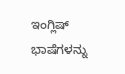ಇಂಗ್ಲಿಷ್ ಭಾಷೆಗಳನ್ನು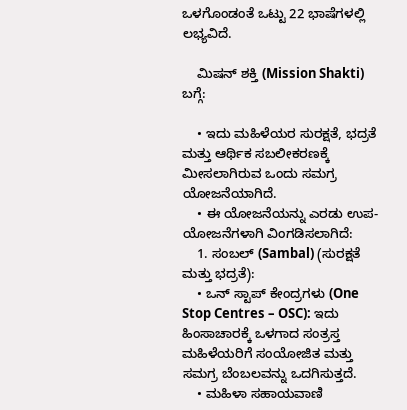ಒಳಗೊಂಡಂತೆ ಒಟ್ಟು 22 ಭಾಷೆಗಳಲ್ಲಿ ಲಭ್ಯವಿದೆ.

    ಮಿಷನ್ ಶಕ್ತಿ (Mission Shakti) ಬಗ್ಗೆ:

    • ಇದು ಮಹಿಳೆಯರ ಸುರಕ್ಷತೆ, ಭದ್ರತೆ ಮತ್ತು ಆರ್ಥಿಕ ಸಬಲೀಕರಣಕ್ಕೆ ಮೀಸಲಾಗಿರುವ ಒಂದು ಸಮಗ್ರ ಯೋಜನೆಯಾಗಿದೆ.
    • ಈ ಯೋಜನೆಯನ್ನು ಎರಡು ಉಪ-ಯೋಜನೆಗಳಾಗಿ ವಿಂಗಡಿಸಲಾಗಿದೆ:
    1. ಸಂಬಲ್ (Sambal) (ಸುರಕ್ಷತೆ ಮತ್ತು ಭದ್ರತೆ):
    • ಒನ್ ಸ್ಟಾಪ್ ಕೇಂದ್ರಗಳು (One Stop Centres – OSC): ಇದು ಹಿಂಸಾಚಾರಕ್ಕೆ ಒಳಗಾದ ಸಂತ್ರಸ್ತ ಮಹಿಳೆಯರಿಗೆ ಸಂಯೋಜಿತ ಮತ್ತು ಸಮಗ್ರ ಬೆಂಬಲವನ್ನು ಒದಗಿಸುತ್ತದೆ.
    • ಮಹಿಳಾ ಸಹಾಯವಾಣಿ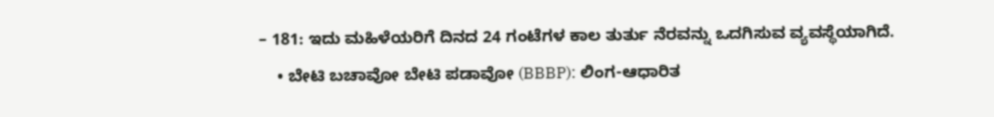– 181: ಇದು ಮಹಿಳೆಯರಿಗೆ ದಿನದ 24 ಗಂಟೆಗಳ ಕಾಲ ತುರ್ತು ನೆರವನ್ನು ಒದಗಿಸುವ ವ್ಯವಸ್ಥೆಯಾಗಿದೆ.
    • ಬೇಟಿ ಬಚಾವೋ ಬೇಟಿ ಪಡಾವೋ (BBBP): ಲಿಂಗ-ಆಧಾರಿತ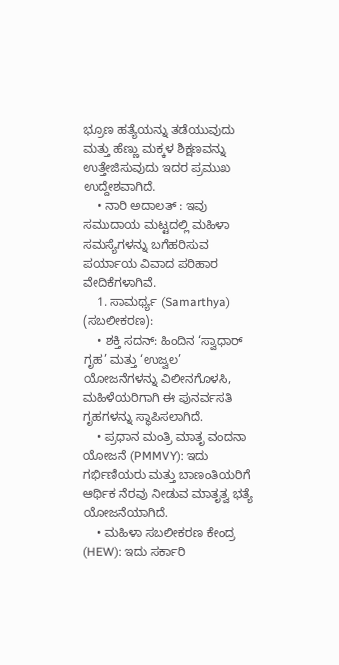ಭ್ರೂಣ ಹತ್ಯೆಯನ್ನು ತಡೆಯುವುದು ಮತ್ತು ಹೆಣ್ಣು ಮಕ್ಕಳ ಶಿಕ್ಷಣವನ್ನು ಉತ್ತೇಜಿಸುವುದು ಇದರ ಪ್ರಮುಖ ಉದ್ದೇಶವಾಗಿದೆ.
    • ನಾರಿ ಅದಾಲತ್ : ಇವು ಸಮುದಾಯ ಮಟ್ಟದಲ್ಲಿ ಮಹಿಳಾ ಸಮಸ್ಯೆಗಳನ್ನು ಬಗೆಹರಿಸುವ ಪರ್ಯಾಯ ವಿವಾದ ಪರಿಹಾರ ವೇದಿಕೆಗಳಾಗಿವೆ.
    1. ಸಾಮರ್ಥ್ಯ (Samarthya) (ಸಬಲೀಕರಣ):
    • ಶಕ್ತಿ ಸದನ್: ಹಿಂದಿನ ‘ಸ್ವಾಧಾರ್ ಗೃಹ’ ಮತ್ತು ‘ಉಜ್ವಲ’ ಯೋಜನೆಗಳನ್ನು ವಿಲೀನಗೊಳಸಿ, ಮಹಿಳೆಯರಿಗಾಗಿ ಈ ಪುನರ್ವಸತಿ ಗೃಹಗಳನ್ನು ಸ್ಥಾಪಿಸಲಾಗಿದೆ.
    • ಪ್ರಧಾನ ಮಂತ್ರಿ ಮಾತೃ ವಂದನಾ ಯೋಜನೆ (PMMVY): ಇದು ಗರ್ಭಿಣಿಯರು ಮತ್ತು ಬಾಣಂತಿಯರಿಗೆ ಆರ್ಥಿಕ ನೆರವು ನೀಡುವ ಮಾತೃತ್ವ ಭತ್ಯೆ ಯೋಜನೆಯಾಗಿದೆ.
    • ಮಹಿಳಾ ಸಬಲೀಕರಣ ಕೇಂದ್ರ (HEW): ಇದು ಸರ್ಕಾರಿ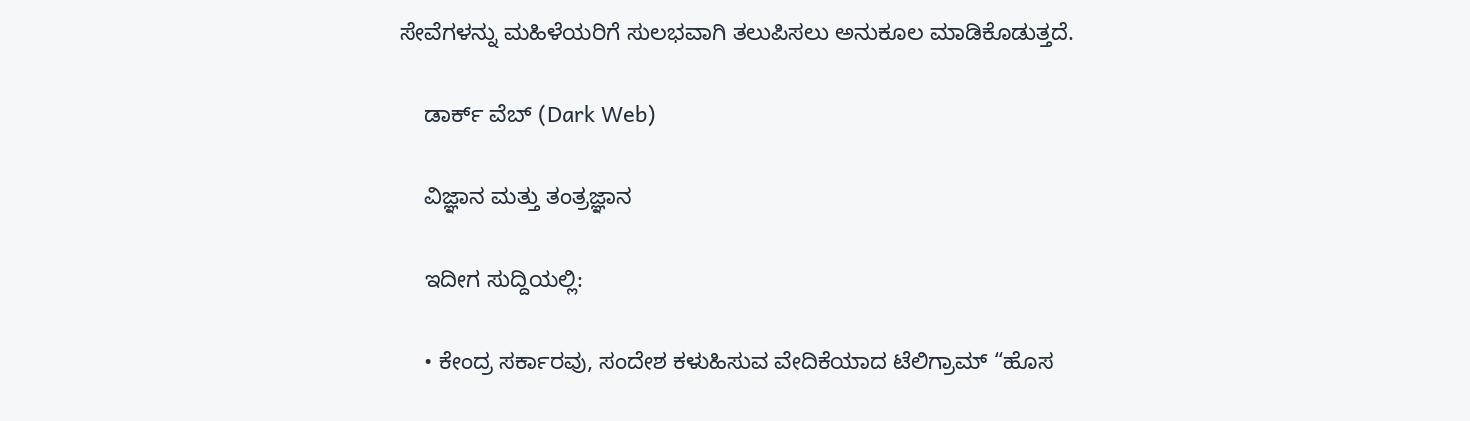ಸೇವೆಗಳನ್ನು ಮಹಿಳೆಯರಿಗೆ ಸುಲಭವಾಗಿ ತಲುಪಿಸಲು ಅನುಕೂಲ ಮಾಡಿಕೊಡುತ್ತದೆ.

    ಡಾರ್ಕ್ ವೆಬ್ (Dark Web)

    ವಿಜ್ಞಾನ ಮತ್ತು ತಂತ್ರಜ್ಞಾನ

    ಇದೀಗ ಸುದ್ದಿಯಲ್ಲಿ:

    • ಕೇಂದ್ರ ಸರ್ಕಾರವು, ಸಂದೇಶ ಕಳುಹಿಸುವ ವೇದಿಕೆಯಾದ ಟೆಲಿಗ್ರಾಮ್ “ಹೊಸ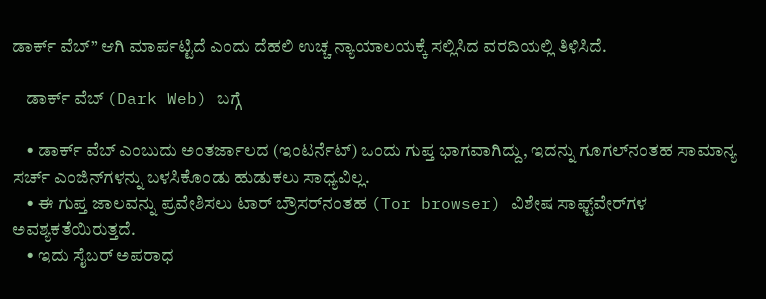ಡಾರ್ಕ್ ವೆಬ್” ಆಗಿ ಮಾರ್ಪಟ್ಟಿದೆ ಎಂದು ದೆಹಲಿ ಉಚ್ಚ ನ್ಯಾಯಾಲಯಕ್ಕೆ ಸಲ್ಲಿಸಿದ ವರದಿಯಲ್ಲಿ ತಿಳಿಸಿದೆ.

    ಡಾರ್ಕ್ ವೆಬ್ (Dark Web) ಬಗ್ಗೆ

    • ಡಾರ್ಕ್ ವೆಬ್ ಎಂಬುದು ಅಂತರ್ಜಾಲದ (ಇಂಟರ್ನೆಟ್) ಒಂದು ಗುಪ್ತ ಭಾಗವಾಗಿದ್ದು, ಇದನ್ನು ಗೂಗಲ್‌ನಂತಹ ಸಾಮಾನ್ಯ ಸರ್ಚ್ ಎಂಜಿನ್‌ಗಳನ್ನು ಬಳಸಿಕೊಂಡು ಹುಡುಕಲು ಸಾಧ್ಯವಿಲ್ಲ.
    • ಈ ಗುಪ್ತ ಜಾಲವನ್ನು ಪ್ರವೇಶಿಸಲು ಟಾರ್ ಬ್ರೌಸರ್‌ನಂತಹ (Tor browser) ವಿಶೇಷ ಸಾಫ್ಟ್‌ವೇರ್‌ಗಳ ಅವಶ್ಯಕತೆಯಿರುತ್ತದೆ.
    • ಇದು ಸೈಬರ್ ಅಪರಾಧ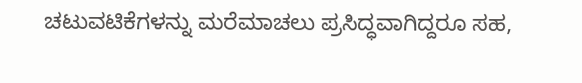ಚಟುವಟಿಕೆಗಳನ್ನು ಮರೆಮಾಚಲು ಪ್ರಸಿದ್ಧವಾಗಿದ್ದರೂ ಸಹ,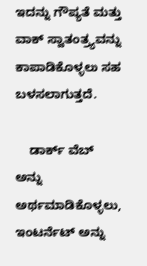ಇದನ್ನು ಗೌಪ್ಯತೆ ಮತ್ತು ವಾಕ್ ಸ್ವಾತಂತ್ರ್ಯವನ್ನು ಕಾಪಾಡಿಕೊಳ್ಳಲು ಸಹ ಬಳಸಲಾಗುತ್ತದೆ.

    ಡಾರ್ಕ್ ವೆಬ್ ಅನ್ನು ಅರ್ಥಮಾಡಿಕೊಳ್ಳಲು, ಇಂಟರ್ನೆಟ್ ಅನ್ನು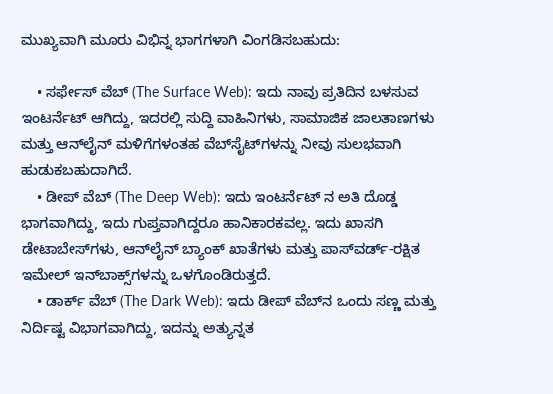ಮುಖ್ಯವಾಗಿ ಮೂರು ವಿಭಿನ್ನ ಭಾಗಗಳಾಗಿ ವಿಂಗಡಿಸಬಹುದು:

    • ಸರ್ಫೇಸ್ ವೆಬ್ (The Surface Web): ಇದು ನಾವು ಪ್ರತಿದಿನ ಬಳಸುವ ಇಂಟರ್ನೆಟ್ ಆಗಿದ್ದು, ಇದರಲ್ಲಿ ಸುದ್ದಿ ವಾಹಿನಿಗಳು, ಸಾಮಾಜಿಕ ಜಾಲತಾಣಗಳು ಮತ್ತು ಆನ್‌ಲೈನ್ ಮಳಿಗೆಗಳಂತಹ ವೆಬ್‌ಸೈಟ್‌ಗಳನ್ನು ನೀವು ಸುಲಭವಾಗಿ ಹುಡುಕಬಹುದಾಗಿದೆ.
    • ಡೀಪ್ ವೆಬ್ (The Deep Web): ಇದು ಇಂಟರ್ನೆಟ್ ನ ಅತಿ ದೊಡ್ಡ ಭಾಗವಾಗಿದ್ದು, ಇದು ಗುಪ್ತವಾಗಿದ್ದರೂ ಹಾನಿಕಾರಕವಲ್ಲ. ಇದು ಖಾಸಗಿ ಡೇಟಾಬೇಸ್‌ಗಳು, ಆನ್‌ಲೈನ್ ಬ್ಯಾಂಕ್ ಖಾತೆಗಳು ಮತ್ತು ಪಾಸ್‌ವರ್ಡ್-ರಕ್ಷಿತ ಇಮೇಲ್ ಇನ್‌ಬಾಕ್ಸ್‌ಗಳನ್ನು ಒಳಗೊಂಡಿರುತ್ತದೆ.
    • ಡಾರ್ಕ್ ವೆಬ್ (The Dark Web): ಇದು ಡೀಪ್ ವೆಬ್‌ನ ಒಂದು ಸಣ್ಣ ಮತ್ತು ನಿರ್ದಿಷ್ಟ ವಿಭಾಗವಾಗಿದ್ದು, ಇದನ್ನು ಅತ್ಯುನ್ನತ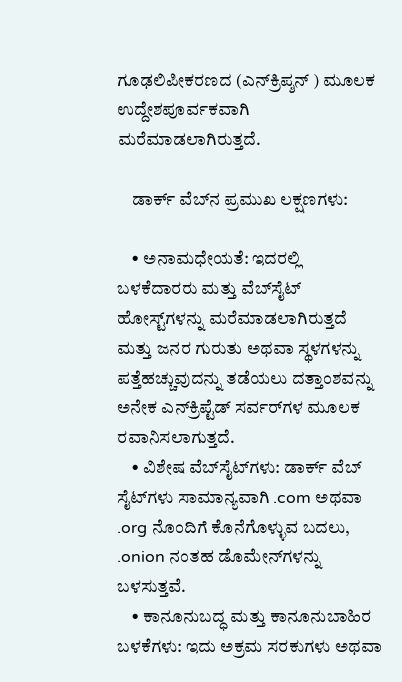ಗೂಢಲಿಪೀಕರಣದ (ಎನ್‌ಕ್ರಿಪ್ಶನ್ ) ಮೂಲಕ ಉದ್ದೇಶಪೂರ್ವಕವಾಗಿ ಮರೆಮಾಡಲಾಗಿರುತ್ತದೆ.

    ಡಾರ್ಕ್ ವೆಬ್‌ನ ಪ್ರಮುಖ ಲಕ್ಷಣಗಳು:

    • ಅನಾಮಧೇಯತೆ: ಇದರಲ್ಲಿ ಬಳಕೆದಾರರು ಮತ್ತು ವೆಬ್‌ಸೈಟ್ ಹೋಸ್ಟ್‌ಗಳನ್ನು ಮರೆಮಾಡಲಾಗಿರುತ್ತದೆ ಮತ್ತು ಜನರ ಗುರುತು ಅಥವಾ ಸ್ಥಳಗಳನ್ನು ಪತ್ತೆಹಚ್ಚುವುದನ್ನು ತಡೆಯಲು ದತ್ತಾಂಶವನ್ನು ಅನೇಕ ಎನ್‌ಕ್ರಿಪ್ಟೆಡ್ ಸರ್ವರ್‌ಗಳ ಮೂಲಕ ರವಾನಿಸಲಾಗುತ್ತದೆ.
    • ವಿಶೇಷ ವೆಬ್‌ಸೈಟ್‌ಗಳು: ಡಾರ್ಕ್ ವೆಬ್ ಸೈಟ್‌ಗಳು ಸಾಮಾನ್ಯವಾಗಿ .com ಅಥವಾ .org ನೊಂದಿಗೆ ಕೊನೆಗೊಳ್ಳುವ ಬದಲು, .onion ನಂತಹ ಡೊಮೇನ್‌ಗಳನ್ನು ಬಳಸುತ್ತವೆ.
    • ಕಾನೂನುಬದ್ಧ ಮತ್ತು ಕಾನೂನುಬಾಹಿರ ಬಳಕೆಗಳು: ಇದು ಅಕ್ರಮ ಸರಕುಗಳು ಅಥವಾ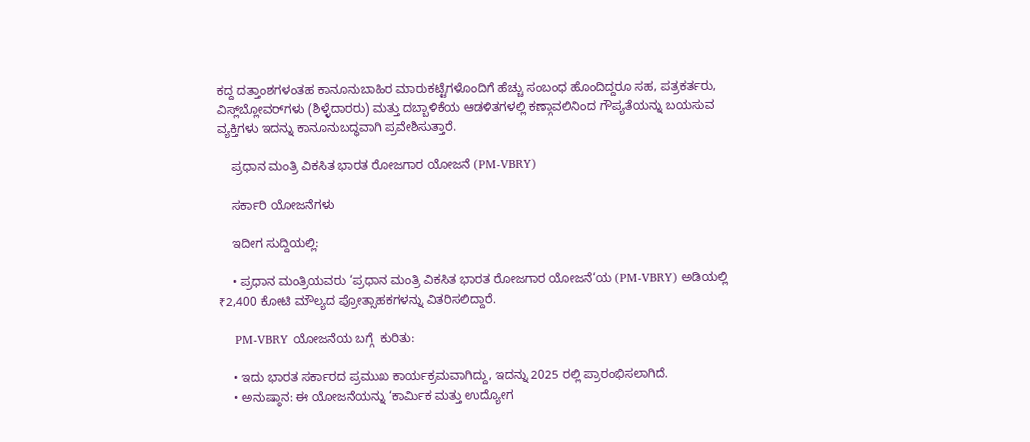ಕದ್ದ ದತ್ತಾಂಶಗಳಂತಹ ಕಾನೂನುಬಾಹಿರ ಮಾರುಕಟ್ಟೆಗಳೊಂದಿಗೆ ಹೆಚ್ಚು ಸಂಬಂಧ ಹೊಂದಿದ್ದರೂ ಸಹ, ಪತ್ರಕರ್ತರು, ವಿಸ್ಲ್‌ಬ್ಲೋವರ್‌ಗಳು (ಶಿಳ್ಳೆದಾರರು) ಮತ್ತು ದಬ್ಬಾಳಿಕೆಯ ಆಡಳಿತಗಳಲ್ಲಿ ಕಣ್ಗಾವಲಿನಿಂದ ಗೌಪ್ಯತೆಯನ್ನು ಬಯಸುವ ವ್ಯಕ್ತಿಗಳು ಇದನ್ನು ಕಾನೂನುಬದ್ಧವಾಗಿ ಪ್ರವೇಶಿಸುತ್ತಾರೆ.

    ಪ್ರಧಾನ ಮಂತ್ರಿ ವಿಕಸಿತ ಭಾರತ ರೋಜಗಾರ ಯೋಜನೆ (PM-VBRY)

    ಸರ್ಕಾರಿ ಯೋಜನೆಗಳು

    ಇದೀಗ ಸುದ್ದಿಯಲ್ಲಿ:

    • ಪ್ರಧಾನ ಮಂತ್ರಿಯವರು ‘ಪ್ರಧಾನ ಮಂತ್ರಿ ವಿಕಸಿತ ಭಾರತ ರೋಜಗಾರ ಯೋಜನೆ‘ಯ (PM-VBRY) ಅಡಿಯಲ್ಲಿ ₹2,400 ಕೋಟಿ ಮೌಲ್ಯದ ಪ್ರೋತ್ಸಾಹಕಗಳನ್ನು ವಿತರಿಸಲಿದ್ದಾರೆ.

    PM-VBRY ಯೋಜನೆಯ ಬಗ್ಗೆ  ಕುರಿತು:

    • ಇದು ಭಾರತ ಸರ್ಕಾರದ ಪ್ರಮುಖ ಕಾರ್ಯಕ್ರಮವಾಗಿದ್ದು, ಇದನ್ನು 2025 ರಲ್ಲಿ ಪ್ರಾರಂಭಿಸಲಾಗಿದೆ.
    • ಅನುಷ್ಠಾನ: ಈ ಯೋಜನೆಯನ್ನು ‘ಕಾರ್ಮಿಕ ಮತ್ತು ಉದ್ಯೋಗ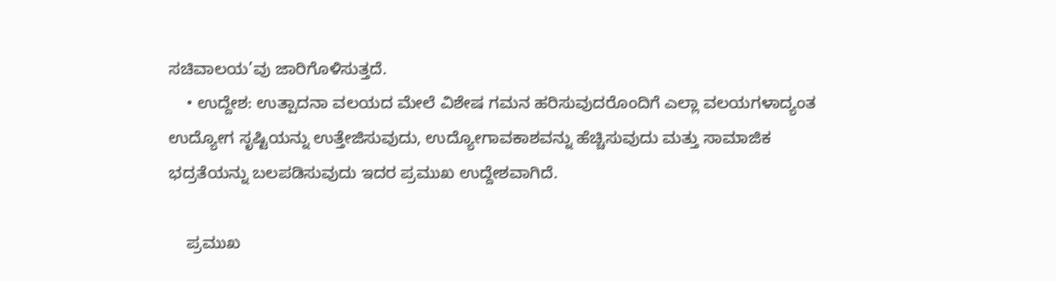ಸಚಿವಾಲಯ’ವು ಜಾರಿಗೊಳಿಸುತ್ತದೆ.
    • ಉದ್ದೇಶ: ಉತ್ಪಾದನಾ ವಲಯದ ಮೇಲೆ ವಿಶೇಷ ಗಮನ ಹರಿಸುವುದರೊಂದಿಗೆ ಎಲ್ಲಾ ವಲಯಗಳಾದ್ಯಂತ ಉದ್ಯೋಗ ಸೃಷ್ಟಿಯನ್ನು ಉತ್ತೇಜಿಸುವುದು, ಉದ್ಯೋಗಾವಕಾಶವನ್ನು ಹೆಚ್ಚಿಸುವುದು ಮತ್ತು ಸಾಮಾಜಿಕ ಭದ್ರತೆಯನ್ನು ಬಲಪಡಿಸುವುದು ಇದರ ಪ್ರಮುಖ ಉದ್ದೇಶವಾಗಿದೆ.

    ಪ್ರಮುಖ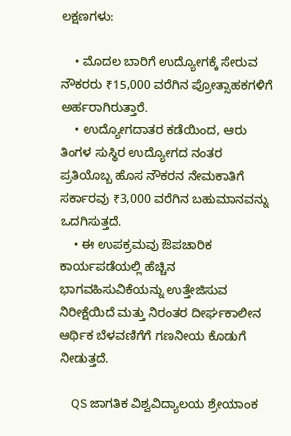ಲಕ್ಷಣಗಳು:

    • ಮೊದಲ ಬಾರಿಗೆ ಉದ್ಯೋಗಕ್ಕೆ ಸೇರುವ ನೌಕರರು ₹15,000 ವರೆಗಿನ ಪ್ರೋತ್ಸಾಹಕಗಳಿಗೆ ಅರ್ಹರಾಗಿರುತ್ತಾರೆ.
    • ಉದ್ಯೋಗದಾತರ ಕಡೆಯಿಂದ, ಆರು ತಿಂಗಳ ಸುಸ್ಥಿರ ಉದ್ಯೋಗದ ನಂತರ ಪ್ರತಿಯೊಬ್ಬ ಹೊಸ ನೌಕರನ ನೇಮಕಾತಿಗೆ ಸರ್ಕಾರವು ₹3,000 ವರೆಗಿನ ಬಹುಮಾನವನ್ನು ಒದಗಿಸುತ್ತದೆ.
    • ಈ ಉಪಕ್ರಮವು ಔಪಚಾರಿಕ ಕಾರ್ಯಪಡೆಯಲ್ಲಿ ಹೆಚ್ಚಿನ ಭಾಗವಹಿಸುವಿಕೆಯನ್ನು ಉತ್ತೇಜಿಸುವ ನಿರೀಕ್ಷೆಯಿದೆ ಮತ್ತು ನಿರಂತರ ದೀರ್ಘಕಾಲೀನ ಆರ್ಥಿಕ ಬೆಳವಣಿಗೆಗೆ ಗಣನೀಯ ಕೊಡುಗೆ ನೀಡುತ್ತದೆ.

    QS ಜಾಗತಿಕ ವಿಶ್ವವಿದ್ಯಾಲಯ ಶ್ರೇಯಾಂಕ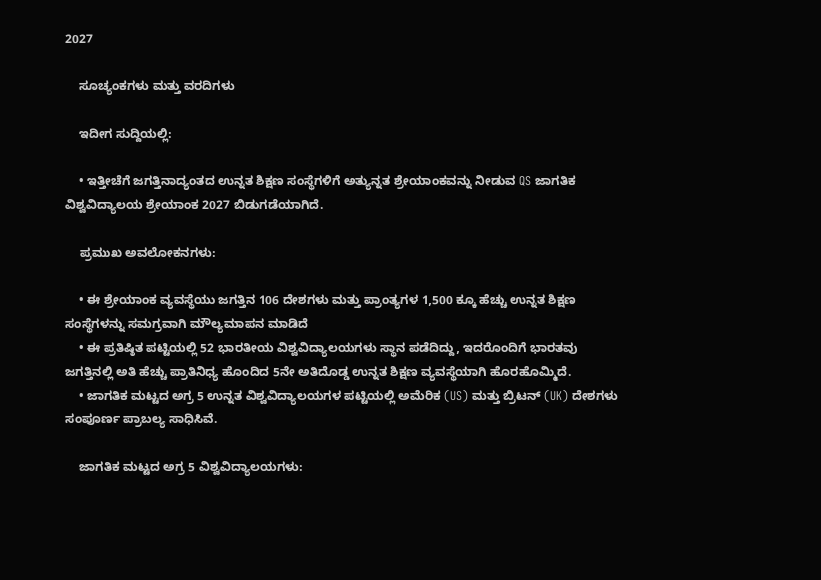2027

    ಸೂಚ್ಯಂಕಗಳು ಮತ್ತು ವರದಿಗಳು

    ಇದೀಗ ಸುದ್ದಿಯಲ್ಲಿ:

    • ಇತ್ತೀಚೆಗೆ ಜಗತ್ತಿನಾದ್ಯಂತದ ಉನ್ನತ ಶಿಕ್ಷಣ ಸಂಸ್ಥೆಗಳಿಗೆ ಅತ್ಯುನ್ನತ ಶ್ರೇಯಾಂಕವನ್ನು ನೀಡುವ QS ಜಾಗತಿಕ ವಿಶ್ವವಿದ್ಯಾಲಯ ಶ್ರೇಯಾಂಕ 2027 ಬಿಡುಗಡೆಯಾಗಿದೆ.

    ಪ್ರಮುಖ ಅವಲೋಕನಗಳು:

    • ಈ ಶ್ರೇಯಾಂಕ ವ್ಯವಸ್ಥೆಯು ಜಗತ್ತಿನ 106 ದೇಶಗಳು ಮತ್ತು ಪ್ರಾಂತ್ಯಗಳ 1,500 ಕ್ಕೂ ಹೆಚ್ಚು ಉನ್ನತ ಶಿಕ್ಷಣ ಸಂಸ್ಥೆಗಳನ್ನು ಸಮಗ್ರವಾಗಿ ಮೌಲ್ಯಮಾಪನ ಮಾಡಿದೆ
    • ಈ ಪ್ರತಿಷ್ಠಿತ ಪಟ್ಟಿಯಲ್ಲಿ 52 ಭಾರತೀಯ ವಿಶ್ವವಿದ್ಯಾಲಯಗಳು ಸ್ಥಾನ ಪಡೆದಿದ್ದು, ಇದರೊಂದಿಗೆ ಭಾರತವು ಜಗತ್ತಿನಲ್ಲಿ ಅತಿ ಹೆಚ್ಚು ಪ್ರಾತಿನಿಧ್ಯ ಹೊಂದಿದ 5ನೇ ಅತಿದೊಡ್ಡ ಉನ್ನತ ಶಿಕ್ಷಣ ವ್ಯವಸ್ಥೆಯಾಗಿ ಹೊರಹೊಮ್ಮಿದೆ.
    • ಜಾಗತಿಕ ಮಟ್ಟದ ಅಗ್ರ 5 ಉನ್ನತ ವಿಶ್ವವಿದ್ಯಾಲಯಗಳ ಪಟ್ಟಿಯಲ್ಲಿ ಅಮೆರಿಕ (US) ಮತ್ತು ಬ್ರಿಟನ್ (UK) ದೇಶಗಳು ಸಂಪೂರ್ಣ ಪ್ರಾಬಲ್ಯ ಸಾಧಿಸಿವೆ.

    ಜಾಗತಿಕ ಮಟ್ಟದ ಅಗ್ರ 5 ವಿಶ್ವವಿದ್ಯಾಲಯಗಳು: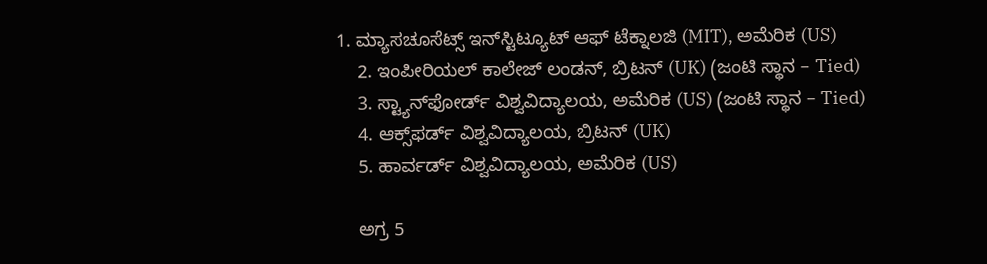1. ಮ್ಯಾಸಚೂಸೆಟ್ಸ್ ಇನ್‌ಸ್ಟಿಟ್ಯೂಟ್ ಆಫ್ ಟೆಕ್ನಾಲಜಿ (MIT), ಅಮೆರಿಕ (US)
    2. ಇಂಪೀರಿಯಲ್ ಕಾಲೇಜ್ ಲಂಡನ್, ಬ್ರಿಟನ್ (UK) (ಜಂಟಿ ಸ್ಥಾನ – Tied)
    3. ಸ್ಟ್ಯಾನ್‌ಫೋರ್ಡ್ ವಿಶ್ವವಿದ್ಯಾಲಯ, ಅಮೆರಿಕ (US) (ಜಂಟಿ ಸ್ಥಾನ – Tied)
    4. ಆಕ್ಸ್‌ಫರ್ಡ್ ವಿಶ್ವವಿದ್ಯಾಲಯ, ಬ್ರಿಟನ್ (UK)
    5. ಹಾರ್ವರ್ಡ್ ವಿಶ್ವವಿದ್ಯಾಲಯ, ಅಮೆರಿಕ (US)

    ಅಗ್ರ 5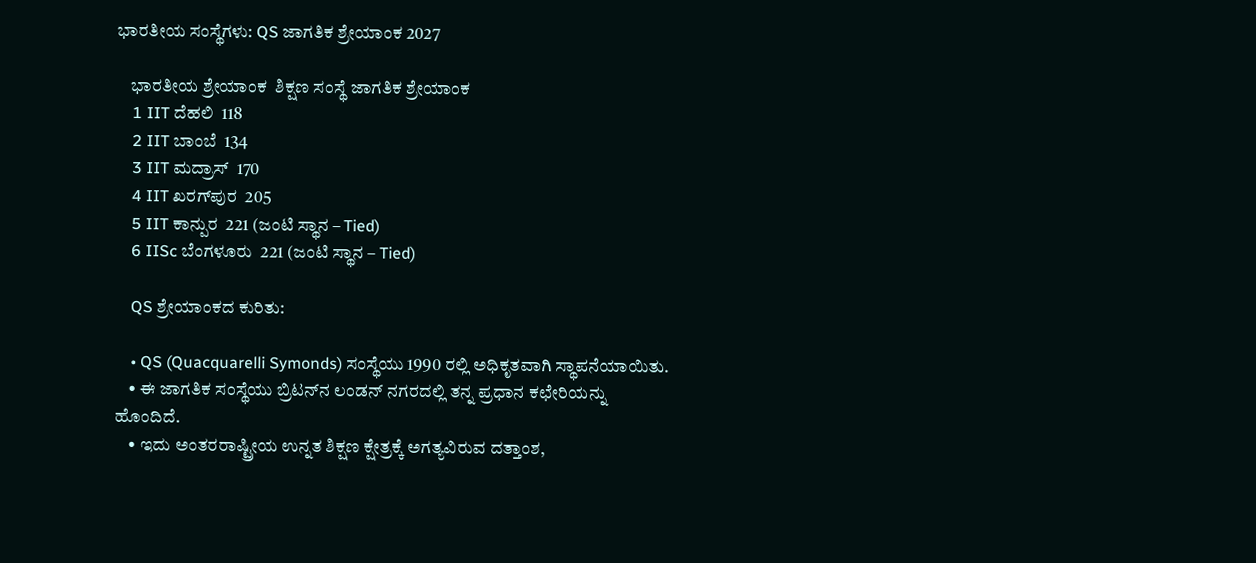ಭಾರತೀಯ ಸಂಸ್ಥೆಗಳು: QS ಜಾಗತಿಕ ಶ್ರೇಯಾಂಕ 2027

    ಭಾರತೀಯ ಶ್ರೇಯಾಂಕ  ಶಿಕ್ಷಣ ಸಂಸ್ಥೆ ಜಾಗತಿಕ ಶ್ರೇಯಾಂಕ
    1 IIT ದೆಹಲಿ  118
    2 IIT ಬಾಂಬೆ  134
    3 IIT ಮದ್ರಾಸ್  170
    4 IIT ಖರಗ್‌ಪುರ  205
    5 IIT ಕಾನ್ಪುರ  221 (ಜಂಟಿ ಸ್ಥಾನ – Tied)
    6 IISc ಬೆಂಗಳೂರು  221 (ಜಂಟಿ ಸ್ಥಾನ – Tied)

    QS ಶ್ರೇಯಾಂಕದ ಕುರಿತು:

    • QS (Quacquarelli Symonds) ಸಂಸ್ಥೆಯು 1990 ರಲ್ಲಿ ಅಧಿಕೃತವಾಗಿ ಸ್ಥಾಪನೆಯಾಯಿತು.
    • ಈ ಜಾಗತಿಕ ಸಂಸ್ಥೆಯು ಬ್ರಿಟನ್‌ನ ಲಂಡನ್ ನಗರದಲ್ಲಿ ತನ್ನ ಪ್ರಧಾನ ಕಛೇರಿಯನ್ನು ಹೊಂದಿದೆ.
    • ಇದು ಅಂತರರಾಷ್ಟ್ರೀಯ ಉನ್ನತ ಶಿಕ್ಷಣ ಕ್ಷೇತ್ರಕ್ಕೆ ಅಗತ್ಯವಿರುವ ದತ್ತಾಂಶ,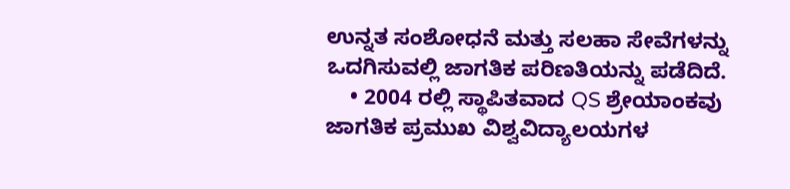ಉನ್ನತ ಸಂಶೋಧನೆ ಮತ್ತು ಸಲಹಾ ಸೇವೆಗಳನ್ನು ಒದಗಿಸುವಲ್ಲಿ ಜಾಗತಿಕ ಪರಿಣತಿಯನ್ನು ಪಡೆದಿದೆ.
    • 2004 ರಲ್ಲಿ ಸ್ಥಾಪಿತವಾದ QS ಶ್ರೇಯಾಂಕವು ಜಾಗತಿಕ ಪ್ರಮುಖ ವಿಶ್ವವಿದ್ಯಾಲಯಗಳ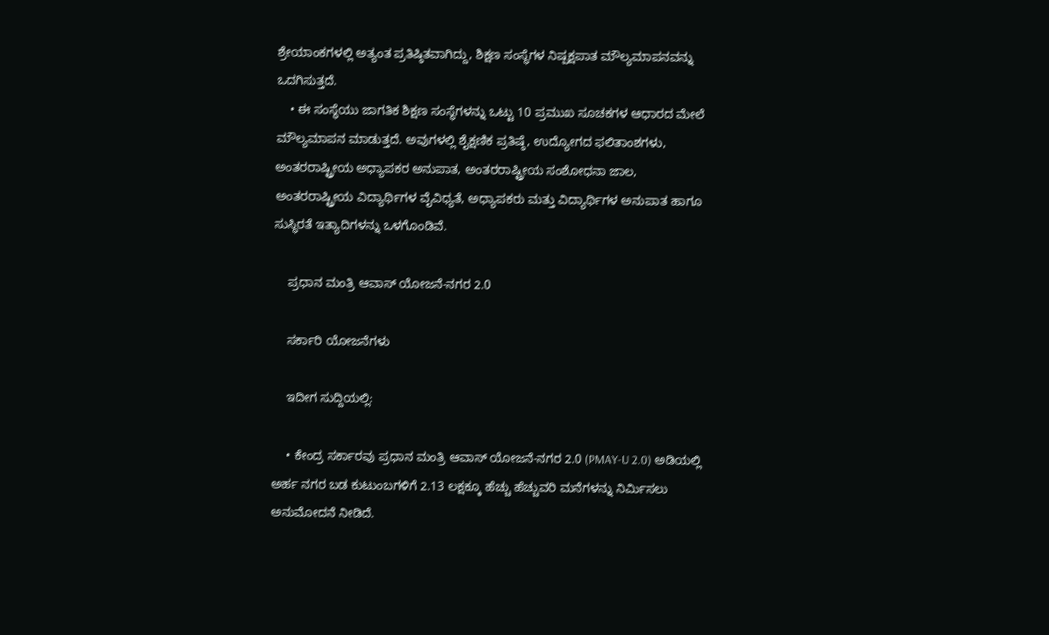ಶ್ರೇಯಾಂಕಗಳಲ್ಲಿ ಅತ್ಯಂತ ಪ್ರತಿಷ್ಠಿತವಾಗಿದ್ದು, ಶಿಕ್ಷಣ ಸಂಸ್ಥೆಗಳ ನಿಷ್ಪಕ್ಷಪಾತ ಮೌಲ್ಯಮಾಪನವನ್ನು ಒದಗಿಸುತ್ತದೆ.
    • ಈ ಸಂಸ್ಥೆಯು ಜಾಗತಿಕ ಶಿಕ್ಷಣ ಸಂಸ್ಥೆಗಳನ್ನು ಒಟ್ಟು 10 ಪ್ರಮುಖ ಸೂಚಕಗಳ ಆಧಾರದ ಮೇಲೆ ಮೌಲ್ಯಮಾಪನ ಮಾಡುತ್ತದೆ. ಅವುಗಳಲ್ಲಿ ಶೈಕ್ಷಣಿಕ ಪ್ರತಿಷ್ಠೆ, ಉದ್ಯೋಗದ ಫಲಿತಾಂಶಗಳು, ಅಂತರರಾಷ್ಟ್ರೀಯ ಅಧ್ಯಾಪಕರ ಅನುಪಾತ, ಅಂತರರಾಷ್ಟ್ರೀಯ ಸಂಶೋಧನಾ ಜಾಲ, ಅಂತರರಾಷ್ಟ್ರೀಯ ವಿದ್ಯಾರ್ಥಿಗಳ ವೈವಿಧ್ಯತೆ, ಅಧ್ಯಾಪಕರು ಮತ್ತು ವಿದ್ಯಾರ್ಥಿಗಳ ಅನುಪಾತ ಹಾಗೂ ಸುಸ್ಥಿರತೆ ಇತ್ಯಾದಿಗಳನ್ನು ಒಳಗೊಂಡಿವೆ.

    ಪ್ರಧಾನ ಮಂತ್ರಿ ಆವಾಸ್ ಯೋಜನೆ-ನಗರ 2.0

    ಸರ್ಕಾರಿ ಯೋಜನೆಗಳು

    ಇದೀಗ ಸುದ್ದಿಯಲ್ಲಿ:

    • ಕೇಂದ್ರ ಸರ್ಕಾರವು ಪ್ರಧಾನ ಮಂತ್ರಿ ಆವಾಸ್ ಯೋಜನೆ-ನಗರ 2.0 (PMAY-U 2.0) ಅಡಿಯಲ್ಲಿ ಅರ್ಹ ನಗರ ಬಡ ಕುಟುಂಬಗಳಿಗೆ 2.13 ಲಕ್ಷಕ್ಕೂ ಹೆಚ್ಚು ಹೆಚ್ಚುವರಿ ಮನೆಗಳನ್ನು ನಿರ್ಮಿಸಲು ಅನುಮೋದನೆ ನೀಡಿದೆ.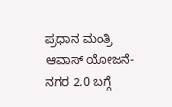ಪ್ರಧಾನ ಮಂತ್ರಿ ಆವಾಸ್ ಯೋಜನೆ-ನಗರ 2.0 ಬಗ್ಗೆ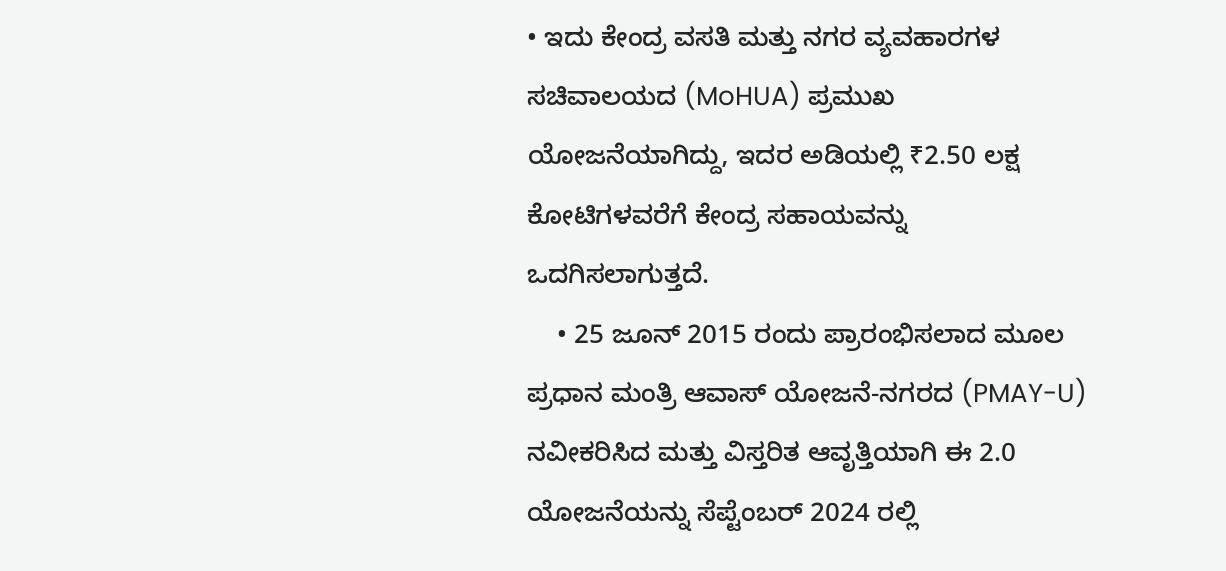• ಇದು ಕೇಂದ್ರ ವಸತಿ ಮತ್ತು ನಗರ ವ್ಯವಹಾರಗಳ ಸಚಿವಾಲಯದ (MoHUA) ಪ್ರಮುಖ ಯೋಜನೆಯಾಗಿದ್ದು, ಇದರ ಅಡಿಯಲ್ಲಿ ₹2.50 ಲಕ್ಷ ಕೋಟಿಗಳವರೆಗೆ ಕೇಂದ್ರ ಸಹಾಯವನ್ನು ಒದಗಿಸಲಾಗುತ್ತದೆ.
    • 25 ಜೂನ್ 2015 ರಂದು ಪ್ರಾರಂಭಿಸಲಾದ ಮೂಲ ಪ್ರಧಾನ ಮಂತ್ರಿ ಆವಾಸ್ ಯೋಜನೆ-ನಗರದ (PMAY-U) ನವೀಕರಿಸಿದ ಮತ್ತು ವಿಸ್ತರಿತ ಆವೃತ್ತಿಯಾಗಿ ಈ 2.0 ಯೋಜನೆಯನ್ನು ಸೆಪ್ಟೆಂಬರ್ 2024 ರಲ್ಲಿ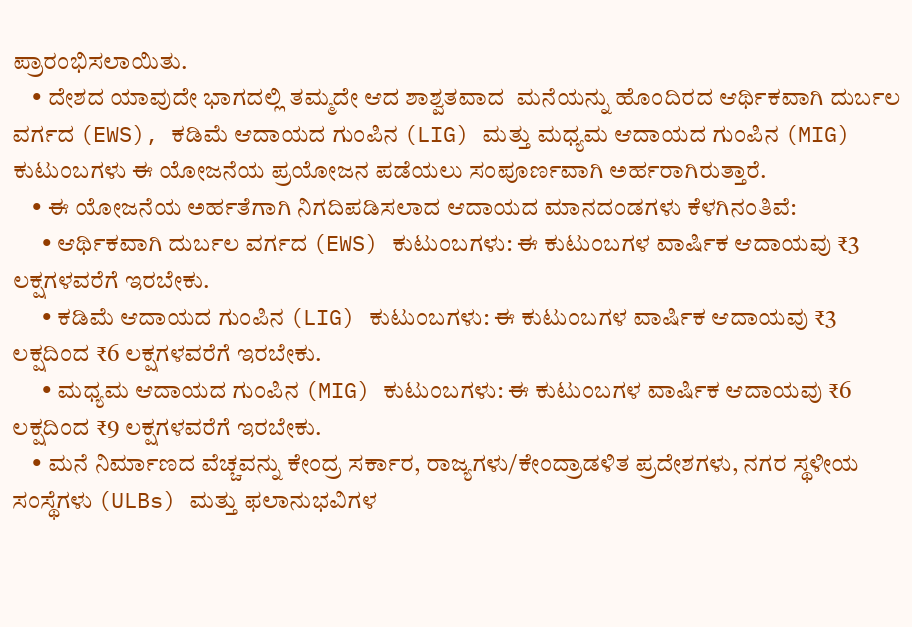ಪ್ರಾರಂಭಿಸಲಾಯಿತು.
    • ದೇಶದ ಯಾವುದೇ ಭಾಗದಲ್ಲಿ ತಮ್ಮದೇ ಆದ ಶಾಶ್ವತವಾದ  ಮನೆಯನ್ನು ಹೊಂದಿರದ ಆರ್ಥಿಕವಾಗಿ ದುರ್ಬಲ ವರ್ಗದ (EWS), ಕಡಿಮೆ ಆದಾಯದ ಗುಂಪಿನ (LIG) ಮತ್ತು ಮಧ್ಯಮ ಆದಾಯದ ಗುಂಪಿನ (MIG) ಕುಟುಂಬಗಳು ಈ ಯೋಜನೆಯ ಪ್ರಯೋಜನ ಪಡೆಯಲು ಸಂಪೂರ್ಣವಾಗಿ ಅರ್ಹರಾಗಿರುತ್ತಾರೆ.
    • ಈ ಯೋಜನೆಯ ಅರ್ಹತೆಗಾಗಿ ನಿಗದಿಪಡಿಸಲಾದ ಆದಾಯದ ಮಾನದಂಡಗಳು ಕೆಳಗಿನಂತಿವೆ:
      • ಆರ್ಥಿಕವಾಗಿ ದುರ್ಬಲ ವರ್ಗದ (EWS) ಕುಟುಂಬಗಳು: ಈ ಕುಟುಂಬಗಳ ವಾರ್ಷಿಕ ಆದಾಯವು ₹3 ಲಕ್ಷಗಳವರೆಗೆ ಇರಬೇಕು.
      • ಕಡಿಮೆ ಆದಾಯದ ಗುಂಪಿನ (LIG) ಕುಟುಂಬಗಳು: ಈ ಕುಟುಂಬಗಳ ವಾರ್ಷಿಕ ಆದಾಯವು ₹3 ಲಕ್ಷದಿಂದ ₹6 ಲಕ್ಷಗಳವರೆಗೆ ಇರಬೇಕು.
      • ಮಧ್ಯಮ ಆದಾಯದ ಗುಂಪಿನ (MIG) ಕುಟುಂಬಗಳು: ಈ ಕುಟುಂಬಗಳ ವಾರ್ಷಿಕ ಆದಾಯವು ₹6 ಲಕ್ಷದಿಂದ ₹9 ಲಕ್ಷಗಳವರೆಗೆ ಇರಬೇಕು.
    • ಮನೆ ನಿರ್ಮಾಣದ ವೆಚ್ಚವನ್ನು ಕೇಂದ್ರ ಸರ್ಕಾರ, ರಾಜ್ಯಗಳು/ಕೇಂದ್ರಾಡಳಿತ ಪ್ರದೇಶಗಳು, ನಗರ ಸ್ಥಳೀಯ ಸಂಸ್ಥೆಗಳು (ULBs) ಮತ್ತು ಫಲಾನುಭವಿಗಳ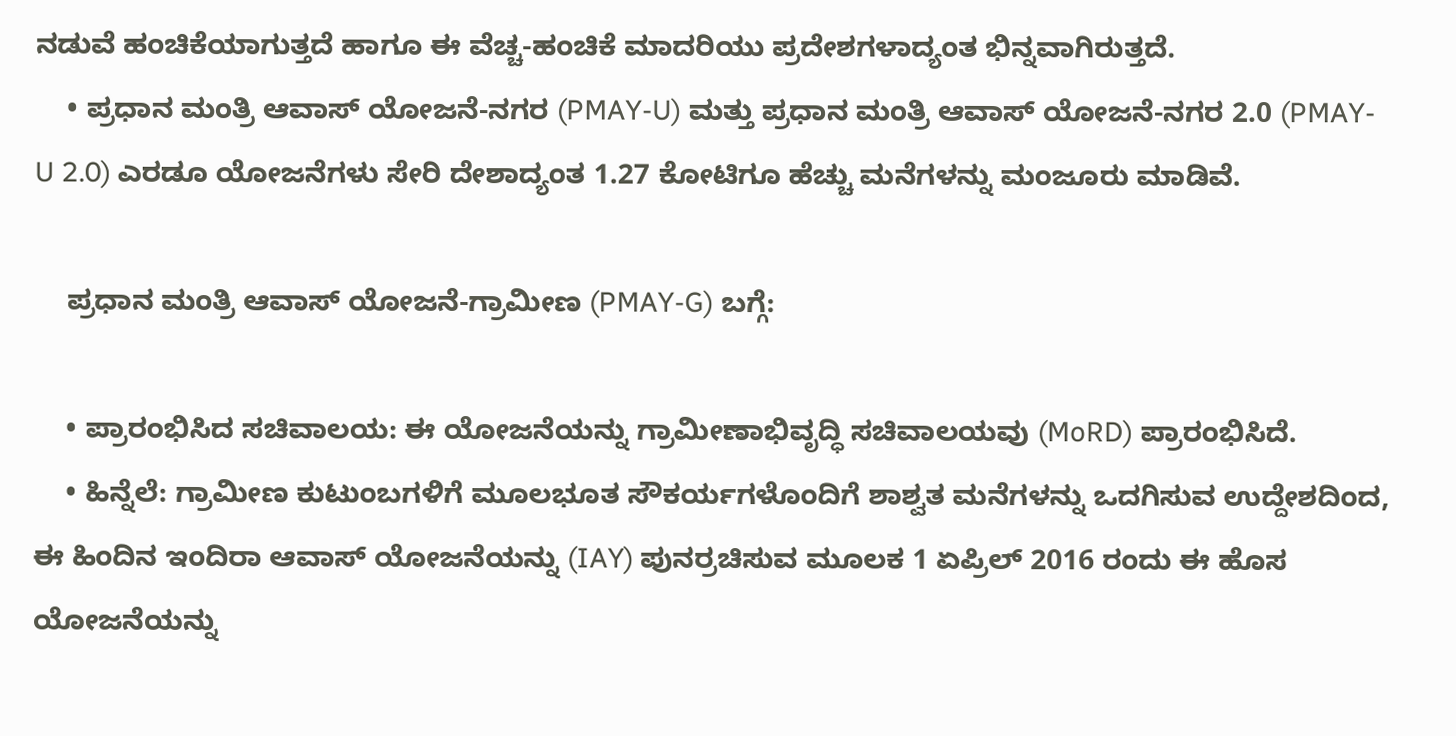ನಡುವೆ ಹಂಚಿಕೆಯಾಗುತ್ತದೆ ಹಾಗೂ ಈ ವೆಚ್ಚ-ಹಂಚಿಕೆ ಮಾದರಿಯು ಪ್ರದೇಶಗಳಾದ್ಯಂತ ಭಿನ್ನವಾಗಿರುತ್ತದೆ.
    • ಪ್ರಧಾನ ಮಂತ್ರಿ ಆವಾಸ್ ಯೋಜನೆ-ನಗರ (PMAY-U) ಮತ್ತು ಪ್ರಧಾನ ಮಂತ್ರಿ ಆವಾಸ್ ಯೋಜನೆ-ನಗರ 2.0 (PMAY-U 2.0) ಎರಡೂ ಯೋಜನೆಗಳು ಸೇರಿ ದೇಶಾದ್ಯಂತ 1.27 ಕೋಟಿಗೂ ಹೆಚ್ಚು ಮನೆಗಳನ್ನು ಮಂಜೂರು ಮಾಡಿವೆ.

    ಪ್ರಧಾನ ಮಂತ್ರಿ ಆವಾಸ್ ಯೋಜನೆ-ಗ್ರಾಮೀಣ (PMAY-G) ಬಗ್ಗೆ:

    • ಪ್ರಾರಂಭಿಸಿದ ಸಚಿವಾಲಯ: ಈ ಯೋಜನೆಯನ್ನು ಗ್ರಾಮೀಣಾಭಿವೃದ್ಧಿ ಸಚಿವಾಲಯವು (MoRD) ಪ್ರಾರಂಭಿಸಿದೆ.
    • ಹಿನ್ನೆಲೆ: ಗ್ರಾಮೀಣ ಕುಟುಂಬಗಳಿಗೆ ಮೂಲಭೂತ ಸೌಕರ್ಯಗಳೊಂದಿಗೆ ಶಾಶ್ವತ ಮನೆಗಳನ್ನು ಒದಗಿಸುವ ಉದ್ದೇಶದಿಂದ, ಈ ಹಿಂದಿನ ಇಂದಿರಾ ಆವಾಸ್ ಯೋಜನೆಯನ್ನು (IAY) ಪುನರ್ರಚಿಸುವ ಮೂಲಕ 1 ಏಪ್ರಿಲ್ 2016 ರಂದು ಈ ಹೊಸ ಯೋಜನೆಯನ್ನು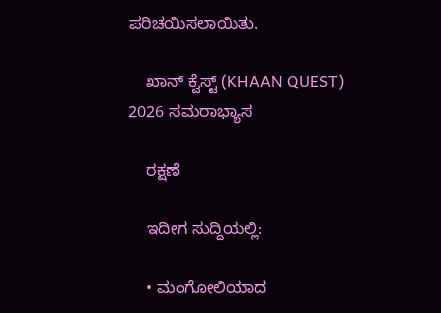ಪರಿಚಯಿಸಲಾಯಿತು.

    ಖಾನ್ ಕ್ವೆಸ್ಟ್ (KHAAN QUEST) 2026 ಸಮರಾಭ್ಯಾಸ

    ರಕ್ಷಣೆ

    ಇದೀಗ ಸುದ್ದಿಯಲ್ಲಿ:

    • ಮಂಗೋಲಿಯಾದ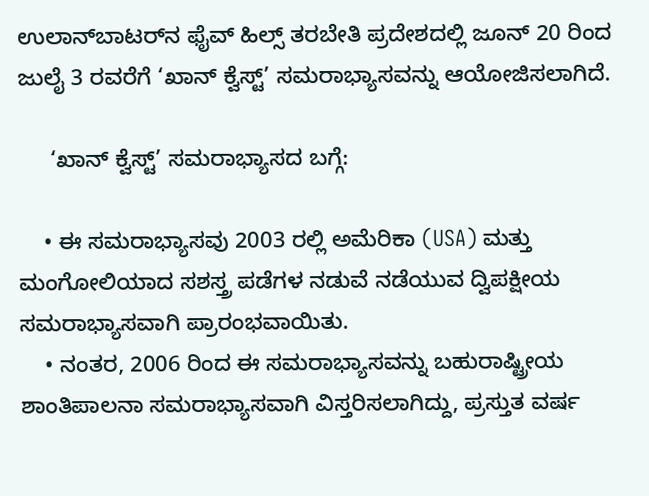ಉಲಾನ್‌ಬಾಟರ್‌ನ ಫೈವ್ ಹಿಲ್ಸ್ ತರಬೇತಿ ಪ್ರದೇಶದಲ್ಲಿ ಜೂನ್ 20 ರಿಂದ ಜುಲೈ 3 ರವರೆಗೆ ‘ಖಾನ್ ಕ್ವೆಸ್ಟ್’ ಸಮರಾಭ್ಯಾಸವನ್ನು ಆಯೋಜಿಸಲಾಗಿದೆ.

     ‘ಖಾನ್ ಕ್ವೆಸ್ಟ್’ ಸಮರಾಭ್ಯಾಸದ ಬಗ್ಗೆ:

    • ಈ ಸಮರಾಭ್ಯಾಸವು 2003 ರಲ್ಲಿ ಅಮೆರಿಕಾ (USA) ಮತ್ತು ಮಂಗೋಲಿಯಾದ ಸಶಸ್ತ್ರ ಪಡೆಗಳ ನಡುವೆ ನಡೆಯುವ ದ್ವಿಪಕ್ಷೀಯ ಸಮರಾಭ್ಯಾಸವಾಗಿ ಪ್ರಾರಂಭವಾಯಿತು.
    • ನಂತರ, 2006 ರಿಂದ ಈ ಸಮರಾಭ್ಯಾಸವನ್ನು ಬಹುರಾಷ್ಟ್ರೀಯ ಶಾಂತಿಪಾಲನಾ ಸಮರಾಭ್ಯಾಸವಾಗಿ ವಿಸ್ತರಿಸಲಾಗಿದ್ದು, ಪ್ರಸ್ತುತ ವರ್ಷ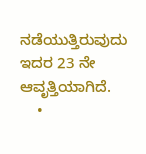ನಡೆಯುತ್ತಿರುವುದು ಇದರ 23 ನೇ ಆವೃತ್ತಿಯಾಗಿದೆ.
    •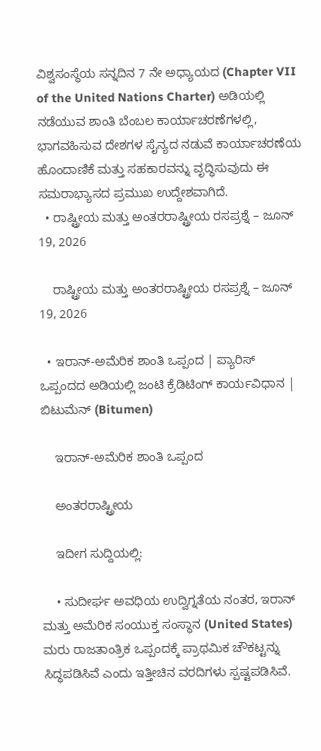ವಿಶ್ವಸಂಸ್ಥೆಯ ಸನ್ನದಿನ 7 ನೇ ಅಧ್ಯಾಯದ (Chapter VII of the United Nations Charter) ಅಡಿಯಲ್ಲಿ ನಡೆಯುವ ಶಾಂತಿ ಬೆಂಬಲ ಕಾರ್ಯಾಚರಣೆಗಳಲ್ಲಿ, ಭಾಗವಹಿಸುವ ದೇಶಗಳ ಸೈನ್ಯದ ನಡುವೆ ಕಾರ್ಯಾಚರಣೆಯ ಹೊಂದಾಣಿಕೆ ಮತ್ತು ಸಹಕಾರವನ್ನು ವೃದ್ಧಿಸುವುದು ಈ ಸಮರಾಭ್ಯಾಸದ ಪ್ರಮುಖ ಉದ್ದೇಶವಾಗಿದೆ.
  • ರಾಷ್ಟ್ರೀಯ ಮತ್ತು ಅಂತರರಾಷ್ಟ್ರೀಯ ರಸಪ್ರಶ್ನೆ – ಜೂನ್ 19, 2026

    ರಾಷ್ಟ್ರೀಯ ಮತ್ತು ಅಂತರರಾಷ್ಟ್ರೀಯ ರಸಪ್ರಶ್ನೆ – ಜೂನ್ 19, 2026

  • ಇರಾನ್-ಅಮೆರಿಕ ಶಾಂತಿ ಒಪ್ಪಂದ | ಪ್ಯಾರಿಸ್ ಒಪ್ಪಂದದ ಅಡಿಯಲ್ಲಿ ಜಂಟಿ ಕ್ರೆಡಿಟಿಂಗ್ ಕಾರ್ಯವಿಧಾನ | ಬಿಟುಮೆನ್ (Bitumen)

    ಇರಾನ್-ಅಮೆರಿಕ ಶಾಂತಿ ಒಪ್ಪಂದ

    ಅಂತರರಾಷ್ಟ್ರೀಯ

    ಇದೀಗ ಸುದ್ದಿಯಲ್ಲಿ:

    • ಸುದೀರ್ಘ ಅವಧಿಯ ಉದ್ವಿಗ್ನತೆಯ ನಂತರ, ಇರಾನ್ ಮತ್ತು ಅಮೆರಿಕ ಸಂಯುಕ್ತ ಸಂಸ್ಥಾನ (United States) ಮರು ರಾಜತಾಂತ್ರಿಕ ಒಪ್ಪಂದಕ್ಕೆ ಪ್ರಾಥಮಿಕ ಚೌಕಟ್ಟನ್ನು ಸಿದ್ಧಪಡಿಸಿವೆ ಎಂದು ಇತ್ತೀಚಿನ ವರದಿಗಳು ಸ್ಪಷ್ಟಪಡಿಸಿವೆ.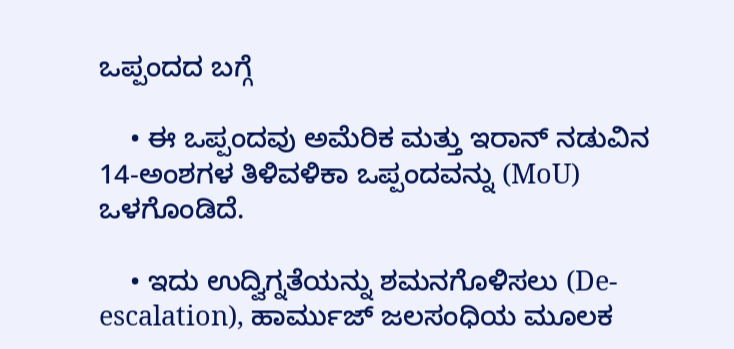ಒಪ್ಪಂದದ ಬಗ್ಗೆ

    • ಈ ಒಪ್ಪಂದವು ಅಮೆರಿಕ ಮತ್ತು ಇರಾನ್ ನಡುವಿನ 14-ಅಂಶಗಳ ತಿಳಿವಳಿಕಾ ಒಪ್ಪಂದವನ್ನು (MoU) ಒಳಗೊಂಡಿದೆ.

    • ಇದು ಉದ್ವಿಗ್ನತೆಯನ್ನು ಶಮನಗೊಳಿಸಲು (De-escalation), ಹಾರ್ಮುಜ್ ಜಲಸಂಧಿಯ ಮೂಲಕ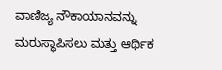ವಾಣಿಜ್ಯ ನೌಕಾಯಾನವನ್ನು ಮರುಸ್ಥಾಪಿಸಲು ಮತ್ತು ಆರ್ಥಿಕ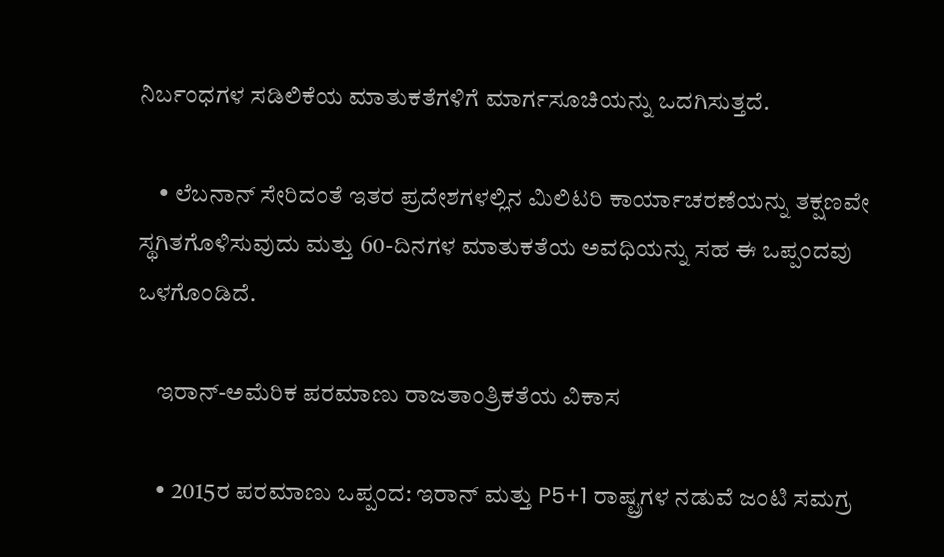ನಿರ್ಬಂಧಗಳ ಸಡಿಲಿಕೆಯ ಮಾತುಕತೆಗಳಿಗೆ ಮಾರ್ಗಸೂಚಿಯನ್ನು ಒದಗಿಸುತ್ತದೆ.

    • ಲೆಬನಾನ್ ಸೇರಿದಂತೆ ಇತರ ಪ್ರದೇಶಗಳಲ್ಲಿನ ಮಿಲಿಟರಿ ಕಾರ್ಯಾಚರಣೆಯನ್ನು ತಕ್ಷಣವೇ ಸ್ಥಗಿತಗೊಳಿಸುವುದು ಮತ್ತು 60-ದಿನಗಳ ಮಾತುಕತೆಯ ಅವಧಿಯನ್ನು ಸಹ ಈ ಒಪ್ಪಂದವು ಒಳಗೊಂಡಿದೆ.

    ಇರಾನ್-ಅಮೆರಿಕ ಪರಮಾಣು ರಾಜತಾಂತ್ರಿಕತೆಯ ವಿಕಾಸ

    • 2015ರ ಪರಮಾಣು ಒಪ್ಪಂದ: ಇರಾನ್ ಮತ್ತು P5+1 ರಾಷ್ಟ್ರಗಳ ನಡುವೆ ಜಂಟಿ ಸಮಗ್ರ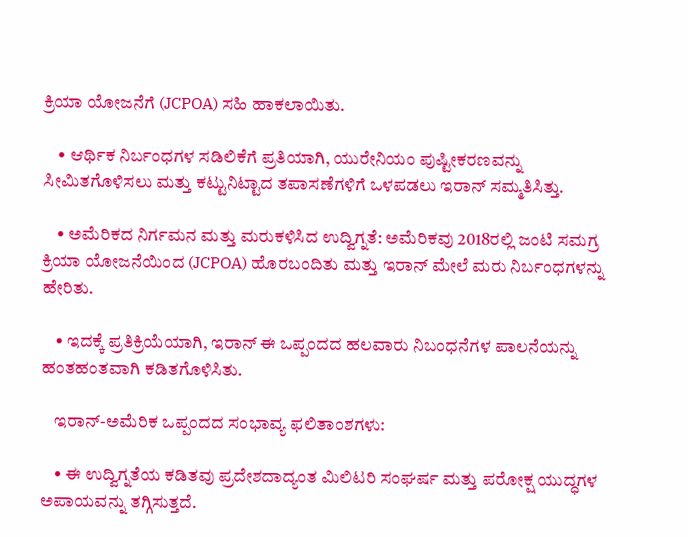ಕ್ರಿಯಾ ಯೋಜನೆಗೆ (JCPOA) ಸಹಿ ಹಾಕಲಾಯಿತು.

    • ಆರ್ಥಿಕ ನಿರ್ಬಂಧಗಳ ಸಡಿಲಿಕೆಗೆ ಪ್ರತಿಯಾಗಿ, ಯುರೇನಿಯಂ ಪುಷ್ಟೀಕರಣವನ್ನು  ಸೀಮಿತಗೊಳಿಸಲು ಮತ್ತು ಕಟ್ಟುನಿಟ್ಟಾದ ತಪಾಸಣೆಗಳಿಗೆ ಒಳಪಡಲು ಇರಾನ್ ಸಮ್ಮತಿಸಿತ್ತು.

    • ಅಮೆರಿಕದ ನಿರ್ಗಮನ ಮತ್ತು ಮರುಕಳಿಸಿದ ಉದ್ವಿಗ್ನತೆ: ಅಮೆರಿಕವು 2018ರಲ್ಲಿ ಜಂಟಿ ಸಮಗ್ರ ಕ್ರಿಯಾ ಯೋಜನೆಯಿಂದ (JCPOA) ಹೊರಬಂದಿತು ಮತ್ತು ಇರಾನ್ ಮೇಲೆ ಮರು ನಿರ್ಬಂಧಗಳನ್ನು ಹೇರಿತು.

    • ಇದಕ್ಕೆ ಪ್ರತಿಕ್ರಿಯೆಯಾಗಿ, ಇರಾನ್ ಈ ಒಪ್ಪಂದದ ಹಲವಾರು ನಿಬಂಧನೆಗಳ ಪಾಲನೆಯನ್ನು ಹಂತಹಂತವಾಗಿ ಕಡಿತಗೊಳಿಸಿತು.

    ಇರಾನ್-ಅಮೆರಿಕ ಒಪ್ಪಂದದ ಸಂಭಾವ್ಯ ಫಲಿತಾಂಶಗಳು:

    • ಈ ಉದ್ವಿಗ್ನತೆಯ ಕಡಿತವು ಪ್ರದೇಶದಾದ್ಯಂತ ಮಿಲಿಟರಿ ಸಂಘರ್ಷ ಮತ್ತು ಪರೋಕ್ಷ ಯುದ್ಧಗಳ ಅಪಾಯವನ್ನು ತಗ್ಗಿಸುತ್ತದೆ.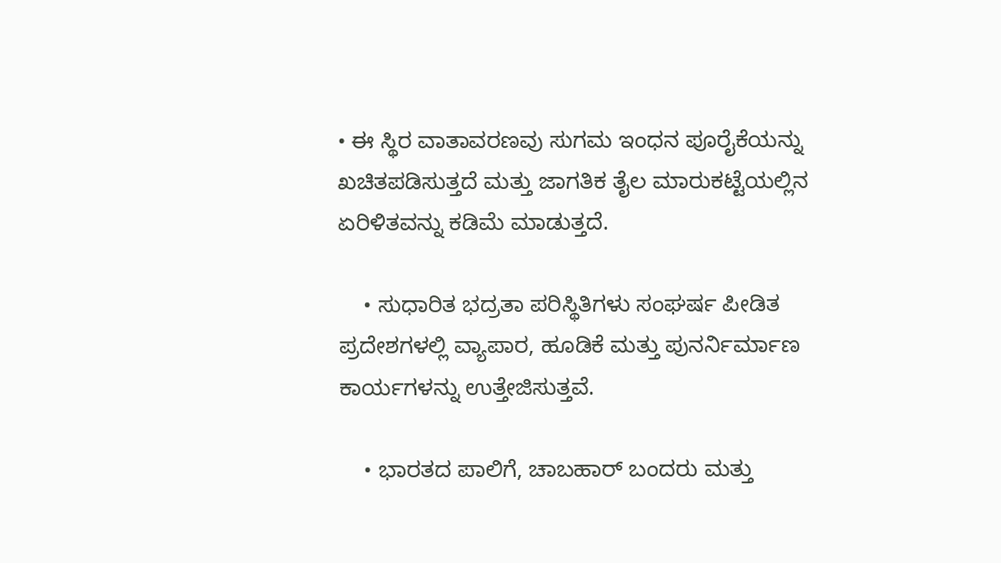• ಈ ಸ್ಥಿರ ವಾತಾವರಣವು ಸುಗಮ ಇಂಧನ ಪೂರೈಕೆಯನ್ನು ಖಚಿತಪಡಿಸುತ್ತದೆ ಮತ್ತು ಜಾಗತಿಕ ತೈಲ ಮಾರುಕಟ್ಟೆಯಲ್ಲಿನ ಏರಿಳಿತವನ್ನು ಕಡಿಮೆ ಮಾಡುತ್ತದೆ.

    • ಸುಧಾರಿತ ಭದ್ರತಾ ಪರಿಸ್ಥಿತಿಗಳು ಸಂಘರ್ಷ ಪೀಡಿತ ಪ್ರದೇಶಗಳಲ್ಲಿ ವ್ಯಾಪಾರ, ಹೂಡಿಕೆ ಮತ್ತು ಪುನರ್ನಿರ್ಮಾಣ ಕಾರ್ಯಗಳನ್ನು ಉತ್ತೇಜಿಸುತ್ತವೆ.

    • ಭಾರತದ ಪಾಲಿಗೆ, ಚಾಬಹಾರ್ ಬಂದರು ಮತ್ತು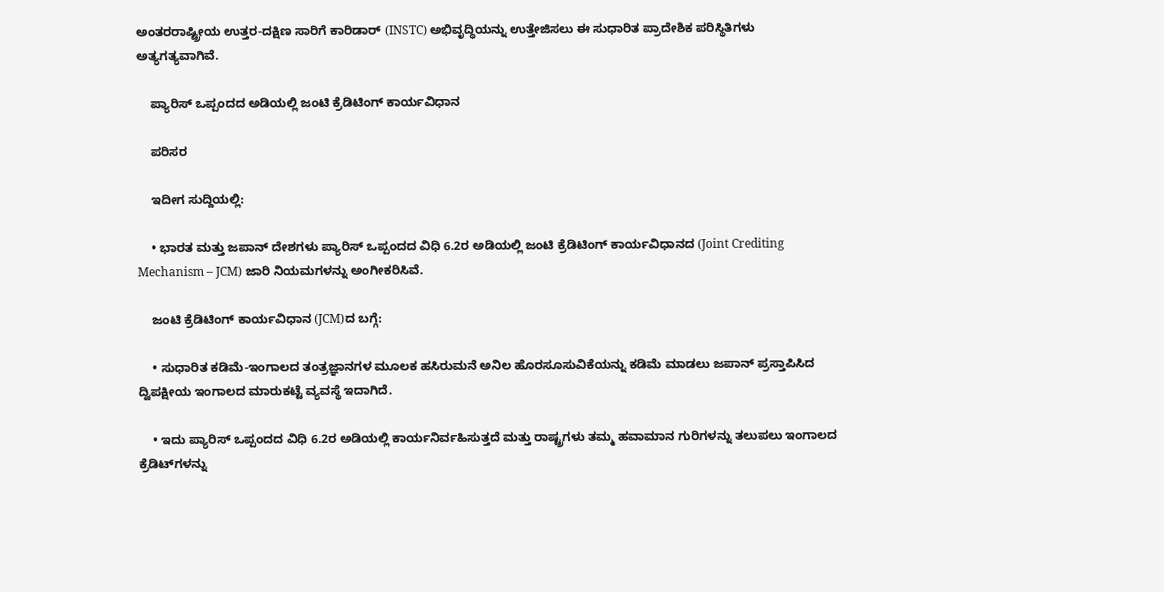ಅಂತರರಾಷ್ಟ್ರೀಯ ಉತ್ತರ-ದಕ್ಷಿಣ ಸಾರಿಗೆ ಕಾರಿಡಾರ್ (INSTC) ಅಭಿವೃದ್ಧಿಯನ್ನು ಉತ್ತೇಜಿಸಲು ಈ ಸುಧಾರಿತ ಪ್ರಾದೇಶಿಕ ಪರಿಸ್ಥಿತಿಗಳು ಅತ್ಯಗತ್ಯವಾಗಿವೆ.

    ಪ್ಯಾರಿಸ್ ಒಪ್ಪಂದದ ಅಡಿಯಲ್ಲಿ ಜಂಟಿ ಕ್ರೆಡಿಟಿಂಗ್ ಕಾರ್ಯವಿಧಾನ

    ಪರಿಸರ

    ಇದೀಗ ಸುದ್ದಿಯಲ್ಲಿ:

    • ಭಾರತ ಮತ್ತು ಜಪಾನ್ ದೇಶಗಳು ಪ್ಯಾರಿಸ್ ಒಪ್ಪಂದದ ವಿಧಿ 6.2ರ ಅಡಿಯಲ್ಲಿ ಜಂಟಿ ಕ್ರೆಡಿಟಿಂಗ್ ಕಾರ್ಯವಿಧಾನದ (Joint Crediting Mechanism – JCM) ಜಾರಿ ನಿಯಮಗಳನ್ನು ಅಂಗೀಕರಿಸಿವೆ.

    ಜಂಟಿ ಕ್ರೆಡಿಟಿಂಗ್ ಕಾರ್ಯವಿಧಾನ (JCM)ದ ಬಗ್ಗೆ:

    • ಸುಧಾರಿತ ಕಡಿಮೆ-ಇಂಗಾಲದ ತಂತ್ರಜ್ಞಾನಗಳ ಮೂಲಕ ಹಸಿರುಮನೆ ಅನಿಲ ಹೊರಸೂಸುವಿಕೆಯನ್ನು ಕಡಿಮೆ ಮಾಡಲು ಜಪಾನ್ ಪ್ರಸ್ತಾಪಿಸಿದ ದ್ವಿಪಕ್ಷೀಯ ಇಂಗಾಲದ ಮಾರುಕಟ್ಟೆ ವ್ಯವಸ್ಥೆ ಇದಾಗಿದೆ.

    • ಇದು ಪ್ಯಾರಿಸ್ ಒಪ್ಪಂದದ ವಿಧಿ 6.2ರ ಅಡಿಯಲ್ಲಿ ಕಾರ್ಯನಿರ್ವಹಿಸುತ್ತದೆ ಮತ್ತು ರಾಷ್ಟ್ರಗಳು ತಮ್ಮ ಹವಾಮಾನ ಗುರಿಗಳನ್ನು ತಲುಪಲು ಇಂಗಾಲದ ಕ್ರೆಡಿಟ್‌ಗಳನ್ನು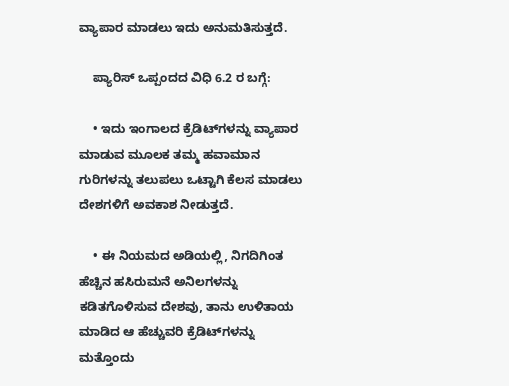ವ್ಯಾಪಾರ ಮಾಡಲು ಇದು ಅನುಮತಿಸುತ್ತದೆ.

    ಪ್ಯಾರಿಸ್ ಒಪ್ಪಂದದ ವಿಧಿ 6.2 ರ ಬಗ್ಗೆ:

    • ಇದು ಇಂಗಾಲದ ಕ್ರೆಡಿಟ್‌ಗಳನ್ನು ವ್ಯಾಪಾರ ಮಾಡುವ ಮೂಲಕ ತಮ್ಮ ಹವಾಮಾನ ಗುರಿಗಳನ್ನು ತಲುಪಲು ಒಟ್ಟಾಗಿ ಕೆಲಸ ಮಾಡಲು ದೇಶಗಳಿಗೆ ಅವಕಾಶ ನೀಡುತ್ತದೆ.

    • ಈ ನಿಯಮದ ಅಡಿಯಲ್ಲಿ, ನಿಗದಿಗಿಂತ ಹೆಚ್ಚಿನ ಹಸಿರುಮನೆ ಅನಿಲಗಳನ್ನು ಕಡಿತಗೊಳಿಸುವ ದೇಶವು, ತಾನು ಉಳಿತಾಯ ಮಾಡಿದ ಆ ಹೆಚ್ಚುವರಿ ಕ್ರೆಡಿಟ್‌ಗಳನ್ನು ಮತ್ತೊಂದು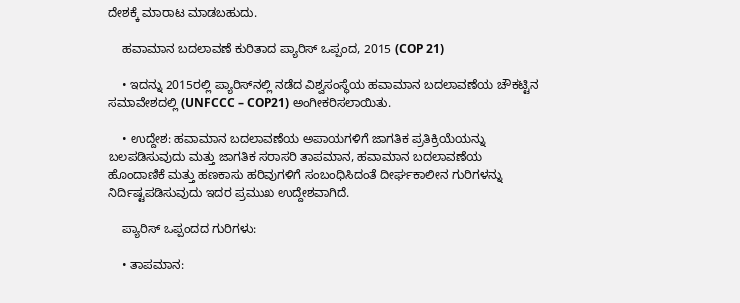ದೇಶಕ್ಕೆ ಮಾರಾಟ ಮಾಡಬಹುದು.

    ಹವಾಮಾನ ಬದಲಾವಣೆ ಕುರಿತಾದ ಪ್ಯಾರಿಸ್ ಒಪ್ಪಂದ, 2015 (COP 21)

    • ಇದನ್ನು 2015ರಲ್ಲಿ ಪ್ಯಾರಿಸ್‌ನಲ್ಲಿ ನಡೆದ ವಿಶ್ವಸಂಸ್ಥೆಯ ಹವಾಮಾನ ಬದಲಾವಣೆಯ ಚೌಕಟ್ಟಿನ ಸಮಾವೇಶದಲ್ಲಿ (UNFCCC – COP21) ಅಂಗೀಕರಿಸಲಾಯಿತು.

    • ಉದ್ದೇಶ: ಹವಾಮಾನ ಬದಲಾವಣೆಯ ಅಪಾಯಗಳಿಗೆ ಜಾಗತಿಕ ಪ್ರತಿಕ್ರಿಯೆಯನ್ನು ಬಲಪಡಿಸುವುದು ಮತ್ತು ಜಾಗತಿಕ ಸರಾಸರಿ ತಾಪಮಾನ, ಹವಾಮಾನ ಬದಲಾವಣೆಯ ಹೊಂದಾಣಿಕೆ ಮತ್ತು ಹಣಕಾಸು ಹರಿವುಗಳಿಗೆ ಸಂಬಂಧಿಸಿದಂತೆ ದೀರ್ಘಕಾಲೀನ ಗುರಿಗಳನ್ನು ನಿರ್ದಿಷ್ಟಪಡಿಸುವುದು ಇದರ ಪ್ರಮುಖ ಉದ್ದೇಶವಾಗಿದೆ.

    ಪ್ಯಾರಿಸ್ ಒಪ್ಪಂದದ ಗುರಿಗಳು:

    • ತಾಪಮಾನ: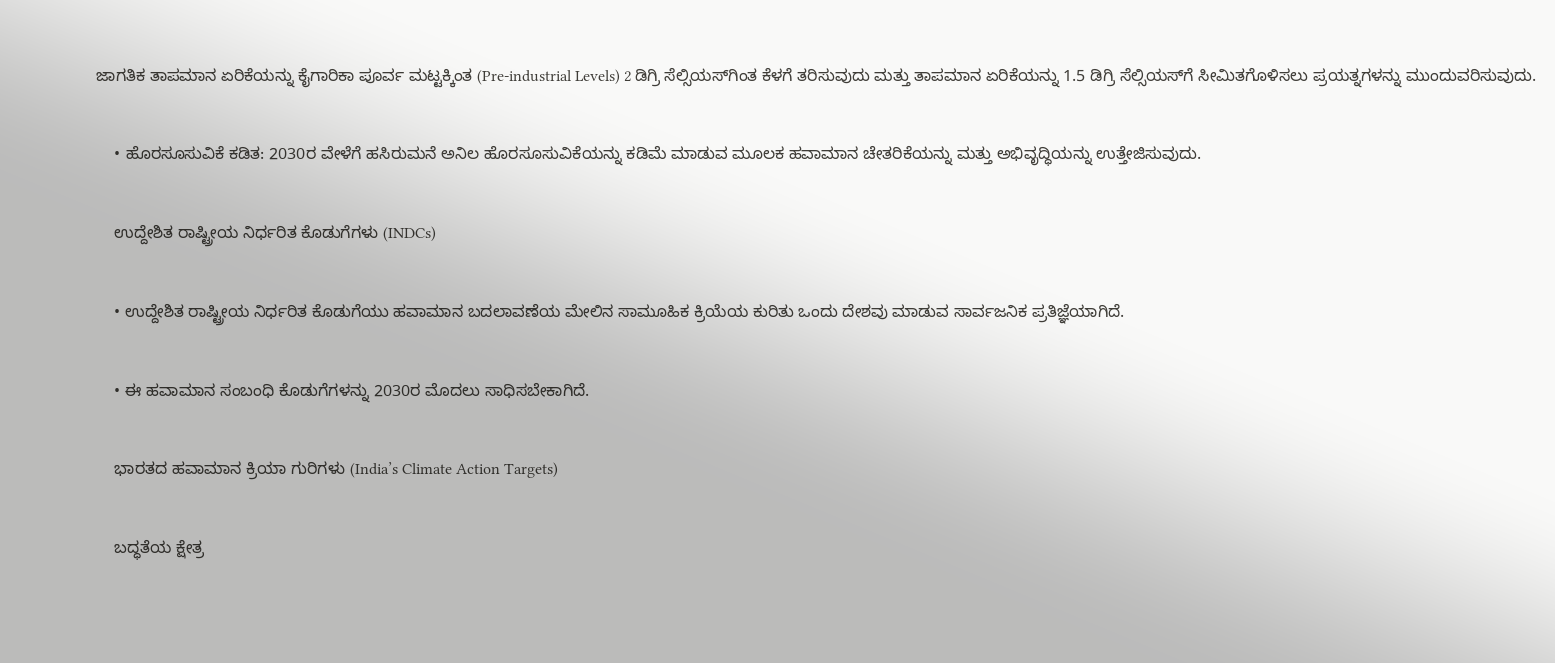ಜಾಗತಿಕ ತಾಪಮಾನ ಏರಿಕೆಯನ್ನು ಕೈಗಾರಿಕಾ ಪೂರ್ವ ಮಟ್ಟಕ್ಕಿಂತ (Pre-industrial Levels) 2 ಡಿಗ್ರಿ ಸೆಲ್ಸಿಯಸ್‌ಗಿಂತ ಕೆಳಗೆ ತರಿಸುವುದು ಮತ್ತು ತಾಪಮಾನ ಏರಿಕೆಯನ್ನು 1.5 ಡಿಗ್ರಿ ಸೆಲ್ಸಿಯಸ್‌ಗೆ ಸೀಮಿತಗೊಳಿಸಲು ಪ್ರಯತ್ನಗಳನ್ನು ಮುಂದುವರಿಸುವುದು.

    • ಹೊರಸೂಸುವಿಕೆ ಕಡಿತ: 2030ರ ವೇಳೆಗೆ ಹಸಿರುಮನೆ ಅನಿಲ ಹೊರಸೂಸುವಿಕೆಯನ್ನು ಕಡಿಮೆ ಮಾಡುವ ಮೂಲಕ ಹವಾಮಾನ ಚೇತರಿಕೆಯನ್ನು ಮತ್ತು ಅಭಿವೃದ್ಧಿಯನ್ನು ಉತ್ತೇಜಿಸುವುದು.

    ಉದ್ದೇಶಿತ ರಾಷ್ಟ್ರೀಯ ನಿರ್ಧರಿತ ಕೊಡುಗೆಗಳು (INDCs)

    • ಉದ್ದೇಶಿತ ರಾಷ್ಟ್ರೀಯ ನಿರ್ಧರಿತ ಕೊಡುಗೆಯು ಹವಾಮಾನ ಬದಲಾವಣೆಯ ಮೇಲಿನ ಸಾಮೂಹಿಕ ಕ್ರಿಯೆಯ ಕುರಿತು ಒಂದು ದೇಶವು ಮಾಡುವ ಸಾರ್ವಜನಿಕ ಪ್ರತಿಜ್ಞೆಯಾಗಿದೆ.

    • ಈ ಹವಾಮಾನ ಸಂಬಂಧಿ ಕೊಡುಗೆಗಳನ್ನು 2030ರ ಮೊದಲು ಸಾಧಿಸಬೇಕಾಗಿದೆ.

    ಭಾರತದ ಹವಾಮಾನ ಕ್ರಿಯಾ ಗುರಿಗಳು (India’s Climate Action Targets)

    ಬದ್ಧತೆಯ ಕ್ಷೇತ್ರ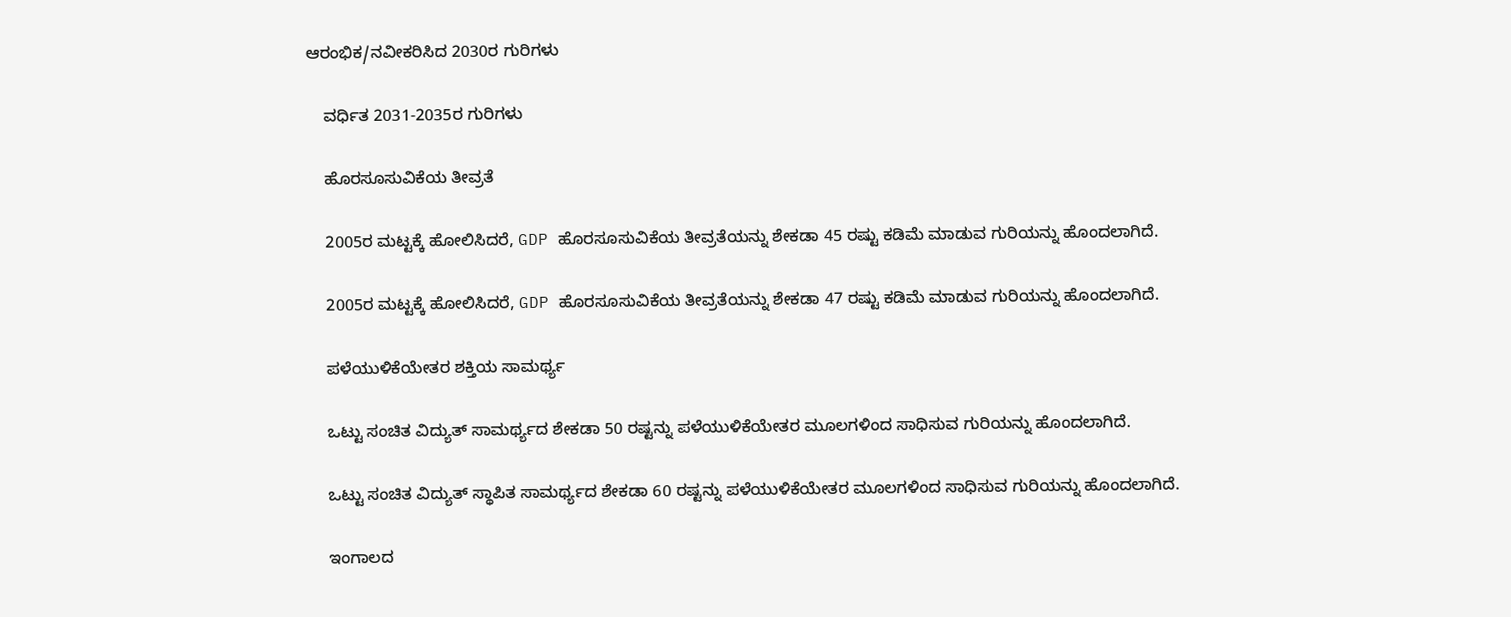ಆರಂಭಿಕ/ನವೀಕರಿಸಿದ 2030ರ ಗುರಿಗಳು

    ವರ್ಧಿತ 2031-2035ರ ಗುರಿಗಳು

    ಹೊರಸೂಸುವಿಕೆಯ ತೀವ್ರತೆ

    2005ರ ಮಟ್ಟಕ್ಕೆ ಹೋಲಿಸಿದರೆ, GDP ಹೊರಸೂಸುವಿಕೆಯ ತೀವ್ರತೆಯನ್ನು ಶೇಕಡಾ 45 ರಷ್ಟು ಕಡಿಮೆ ಮಾಡುವ ಗುರಿಯನ್ನು ಹೊಂದಲಾಗಿದೆ.

    2005ರ ಮಟ್ಟಕ್ಕೆ ಹೋಲಿಸಿದರೆ, GDP ಹೊರಸೂಸುವಿಕೆಯ ತೀವ್ರತೆಯನ್ನು ಶೇಕಡಾ 47 ರಷ್ಟು ಕಡಿಮೆ ಮಾಡುವ ಗುರಿಯನ್ನು ಹೊಂದಲಾಗಿದೆ.

    ಪಳೆಯುಳಿಕೆಯೇತರ ಶಕ್ತಿಯ ಸಾಮರ್ಥ್ಯ

    ಒಟ್ಟು ಸಂಚಿತ ವಿದ್ಯುತ್ ಸಾಮರ್ಥ್ಯದ ಶೇಕಡಾ 50 ರಷ್ಟನ್ನು ಪಳೆಯುಳಿಕೆಯೇತರ ಮೂಲಗಳಿಂದ ಸಾಧಿಸುವ ಗುರಿಯನ್ನು ಹೊಂದಲಾಗಿದೆ.

    ಒಟ್ಟು ಸಂಚಿತ ವಿದ್ಯುತ್ ಸ್ಥಾಪಿತ ಸಾಮರ್ಥ್ಯದ ಶೇಕಡಾ 60 ರಷ್ಟನ್ನು ಪಳೆಯುಳಿಕೆಯೇತರ ಮೂಲಗಳಿಂದ ಸಾಧಿಸುವ ಗುರಿಯನ್ನು ಹೊಂದಲಾಗಿದೆ.

    ಇಂಗಾಲದ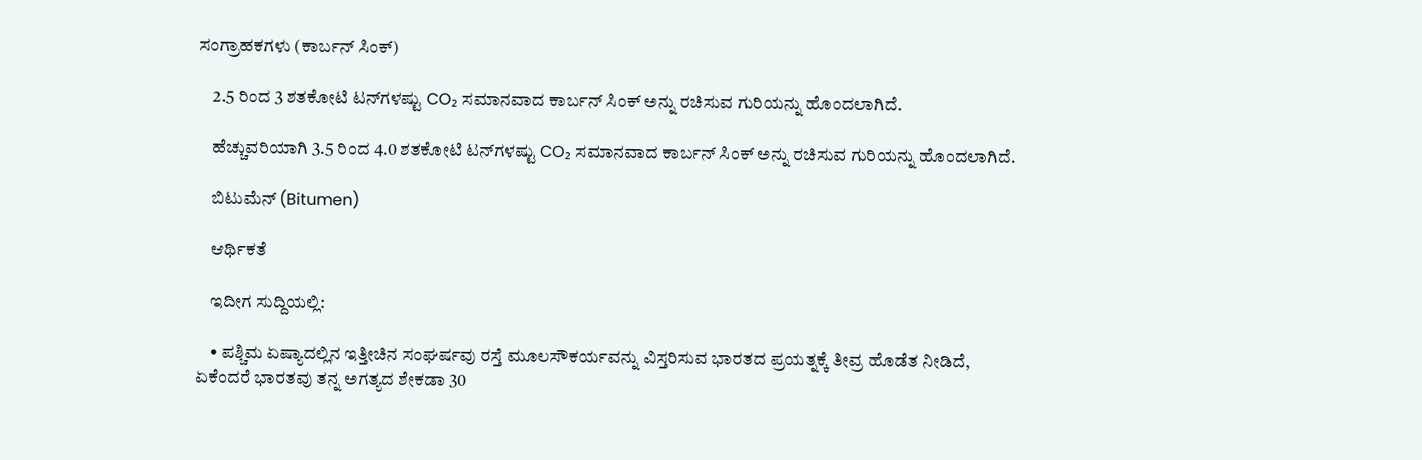ಸಂಗ್ರಾಹಕಗಳು (ಕಾರ್ಬನ್ ಸಿಂಕ್)

    2.5 ರಿಂದ 3 ಶತಕೋಟಿ ಟನ್‌ಗಳಷ್ಟು CO₂ ಸಮಾನವಾದ ಕಾರ್ಬನ್ ಸಿಂಕ್ ಅನ್ನು ರಚಿಸುವ ಗುರಿಯನ್ನು ಹೊಂದಲಾಗಿದೆ.

    ಹೆಚ್ಚುವರಿಯಾಗಿ 3.5 ರಿಂದ 4.0 ಶತಕೋಟಿ ಟನ್‌ಗಳಷ್ಟು CO₂ ಸಮಾನವಾದ ಕಾರ್ಬನ್ ಸಿಂಕ್ ಅನ್ನು ರಚಿಸುವ ಗುರಿಯನ್ನು ಹೊಂದಲಾಗಿದೆ.

    ಬಿಟುಮೆನ್ (Bitumen)

    ಆರ್ಥಿಕತೆ

    ಇದೀಗ ಸುದ್ದಿಯಲ್ಲಿ:

    • ಪಶ್ಚಿಮ ಏಷ್ಯಾದಲ್ಲಿನ ಇತ್ತೀಚಿನ ಸಂಘರ್ಷವು ರಸ್ತೆ ಮೂಲಸೌಕರ್ಯವನ್ನು ವಿಸ್ತರಿಸುವ ಭಾರತದ ಪ್ರಯತ್ನಕ್ಕೆ ತೀವ್ರ ಹೊಡೆತ ನೀಡಿದೆ, ಏಕೆಂದರೆ ಭಾರತವು ತನ್ನ ಅಗತ್ಯದ ಶೇಕಡಾ 30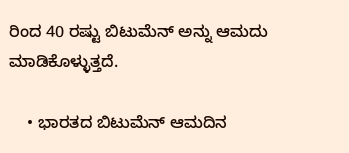ರಿಂದ 40 ರಷ್ಟು ಬಿಟುಮೆನ್ ಅನ್ನು ಆಮದು ಮಾಡಿಕೊಳ್ಳುತ್ತದೆ.

    • ಭಾರತದ ಬಿಟುಮೆನ್ ಆಮದಿನ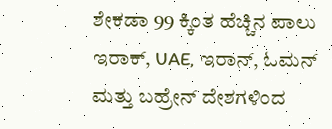ಶೇಕಡಾ 99 ಕ್ಕಿಂತ ಹೆಚ್ಚಿನ ಪಾಲು ಇರಾಕ್, UAE, ಇರಾನ್, ಓಮನ್ ಮತ್ತು ಬಹ್ರೇನ್ ದೇಶಗಳಿಂದ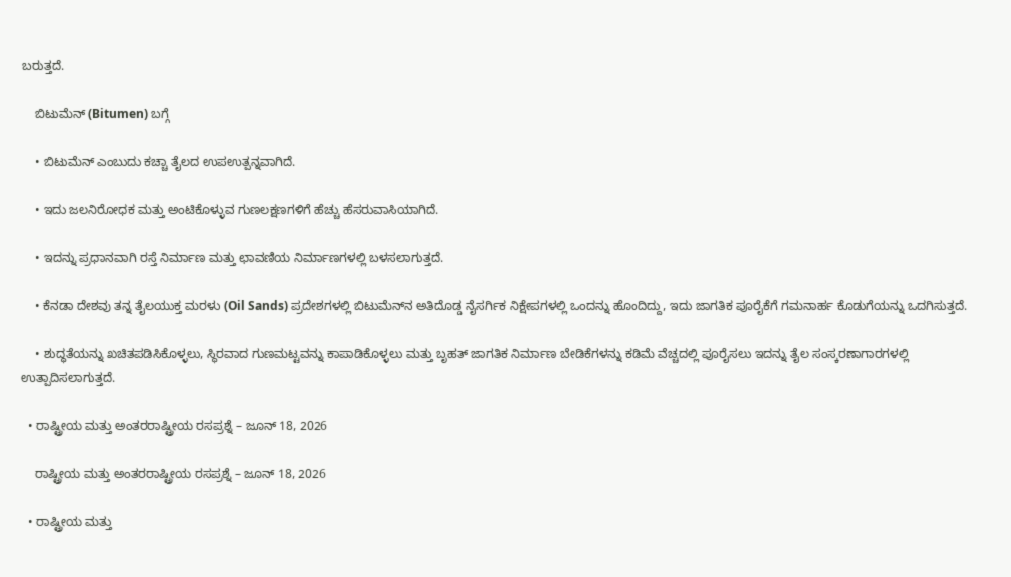ಬರುತ್ತದೆ.

    ಬಿಟುಮೆನ್ (Bitumen) ಬಗ್ಗೆ

    • ಬಿಟುಮೆನ್ ಎಂಬುದು ಕಚ್ಚಾ ತೈಲದ ಉಪಉತ್ಪನ್ನವಾಗಿದೆ.

    • ಇದು ಜಲನಿರೋಧಕ ಮತ್ತು ಅಂಟಿಕೊಳ್ಳುವ ಗುಣಲಕ್ಷಣಗಳಿಗೆ ಹೆಚ್ಚು ಹೆಸರುವಾಸಿಯಾಗಿದೆ.

    • ಇದನ್ನು ಪ್ರಧಾನವಾಗಿ ರಸ್ತೆ ನಿರ್ಮಾಣ ಮತ್ತು ಛಾವಣಿಯ ನಿರ್ಮಾಣಗಳಲ್ಲಿ ಬಳಸಲಾಗುತ್ತದೆ.

    • ಕೆನಡಾ ದೇಶವು ತನ್ನ ತೈಲಯುಕ್ತ ಮರಳು (Oil Sands) ಪ್ರದೇಶಗಳಲ್ಲಿ ಬಿಟುಮೆನ್‌ನ ಅತಿದೊಡ್ಡ ನೈಸರ್ಗಿಕ ನಿಕ್ಷೇಪಗಳಲ್ಲಿ ಒಂದನ್ನು ಹೊಂದಿದ್ದು, ಇದು ಜಾಗತಿಕ ಪೂರೈಕೆಗೆ ಗಮನಾರ್ಹ ಕೊಡುಗೆಯನ್ನು ಒದಗಿಸುತ್ತದೆ.

    • ಶುದ್ಧತೆಯನ್ನು ಖಚಿತಪಡಿಸಿಕೊಳ್ಳಲು, ಸ್ಥಿರವಾದ ಗುಣಮಟ್ಟವನ್ನು ಕಾಪಾಡಿಕೊಳ್ಳಲು ಮತ್ತು ಬೃಹತ್ ಜಾಗತಿಕ ನಿರ್ಮಾಣ ಬೇಡಿಕೆಗಳನ್ನು ಕಡಿಮೆ ವೆಚ್ಚದಲ್ಲಿ ಪೂರೈಸಲು ಇದನ್ನು ತೈಲ ಸಂಸ್ಕರಣಾಗಾರಗಳಲ್ಲಿ ಉತ್ಪಾದಿಸಲಾಗುತ್ತದೆ.

  • ರಾಷ್ಟ್ರೀಯ ಮತ್ತು ಅಂತರರಾಷ್ಟ್ರೀಯ ರಸಪ್ರಶ್ನೆ – ಜೂನ್ 18, 2026

    ರಾಷ್ಟ್ರೀಯ ಮತ್ತು ಅಂತರರಾಷ್ಟ್ರೀಯ ರಸಪ್ರಶ್ನೆ – ಜೂನ್ 18, 2026

  • ರಾಷ್ಟ್ರೀಯ ಮತ್ತು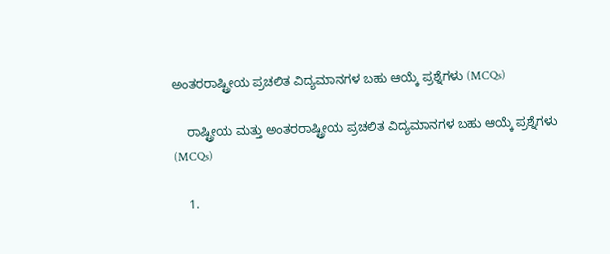ಅಂತರರಾಷ್ಟ್ರೀಯ ಪ್ರಚಲಿತ ವಿದ್ಯಮಾನಗಳ ಬಹು ಆಯ್ಕೆ ಪ್ರಶ್ನೆಗಳು (MCQs)

    ರಾಷ್ಟ್ರೀಯ ಮತ್ತು ಅಂತರರಾಷ್ಟ್ರೀಯ ಪ್ರಚಲಿತ ವಿದ್ಯಮಾನಗಳ ಬಹು ಆಯ್ಕೆ ಪ್ರಶ್ನೆಗಳು (MCQs)

    1.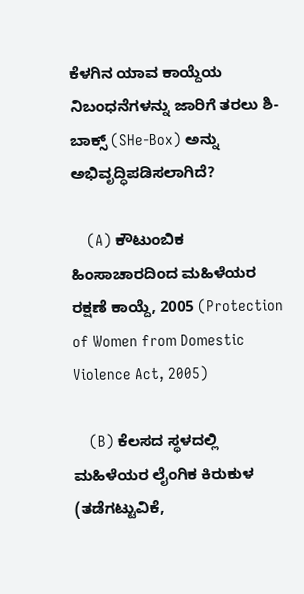ಕೆಳಗಿನ ಯಾವ ಕಾಯ್ದೆಯ ನಿಬಂಧನೆಗಳನ್ನು ಜಾರಿಗೆ ತರಲು ಶಿ-ಬಾಕ್ಸ್ (SHe-Box) ಅನ್ನು ಅಭಿವೃದ್ಧಿಪಡಿಸಲಾಗಿದೆ?

    (A) ಕೌಟುಂಬಿಕ ಹಿಂಸಾಚಾರದಿಂದ ಮಹಿಳೆಯರ ರಕ್ಷಣೆ ಕಾಯ್ದೆ, 2005 (Protection of Women from Domestic Violence Act, 2005)

    (B) ಕೆಲಸದ ಸ್ಥಳದಲ್ಲಿ ಮಹಿಳೆಯರ ಲೈಂಗಿಕ ಕಿರುಕುಳ (ತಡೆಗಟ್ಟುವಿಕೆ,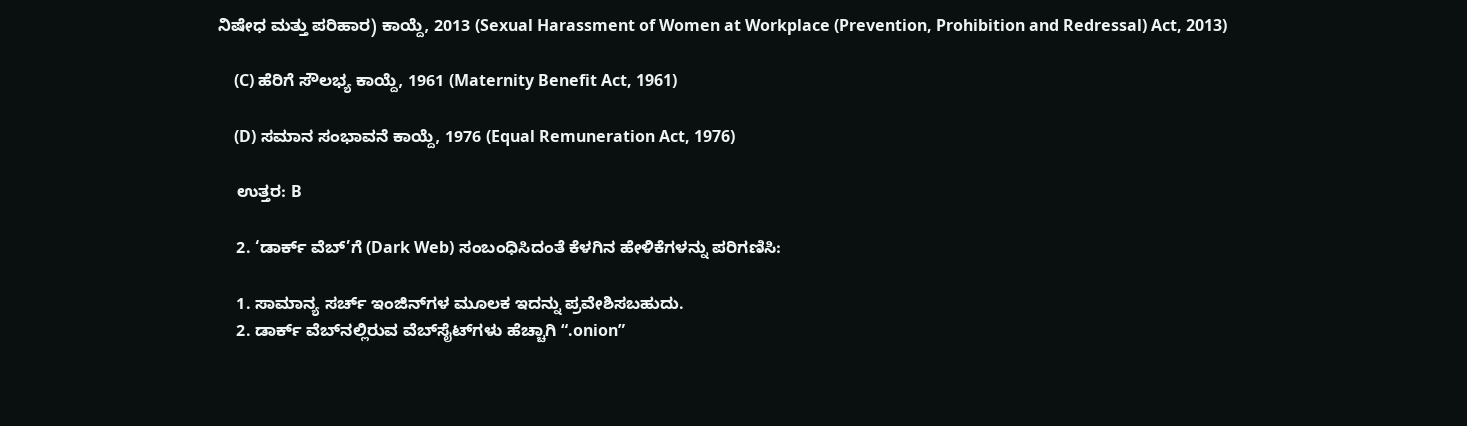ನಿಷೇಧ ಮತ್ತು ಪರಿಹಾರ) ಕಾಯ್ದೆ, 2013 (Sexual Harassment of Women at Workplace (Prevention, Prohibition and Redressal) Act, 2013)

    (C) ಹೆರಿಗೆ ಸೌಲಭ್ಯ ಕಾಯ್ದೆ, 1961 (Maternity Benefit Act, 1961)

    (D) ಸಮಾನ ಸಂಭಾವನೆ ಕಾಯ್ದೆ, 1976 (Equal Remuneration Act, 1976)

    ಉತ್ತರ: B

    2. ‘ಡಾರ್ಕ್ ವೆಬ್‌’ಗೆ (Dark Web) ಸಂಬಂಧಿಸಿದಂತೆ ಕೆಳಗಿನ ಹೇಳಿಕೆಗಳನ್ನು ಪರಿಗಣಿಸಿ:

    1. ಸಾಮಾನ್ಯ ಸರ್ಚ್ ಇಂಜಿನ್‌ಗಳ ಮೂಲಕ ಇದನ್ನು ಪ್ರವೇಶಿಸಬಹುದು.
    2. ಡಾರ್ಕ್ ವೆಬ್‌ನಲ್ಲಿರುವ ವೆಬ್‌ಸೈಟ್‌ಗಳು ಹೆಚ್ಚಾಗಿ “.onion”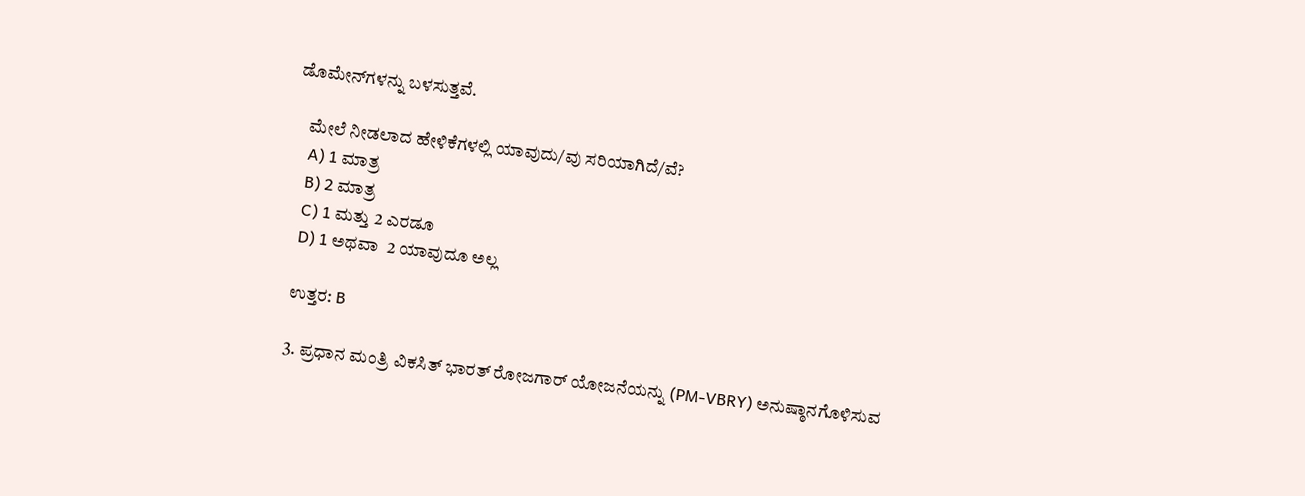ಡೊಮೇನ್‌ಗಳನ್ನು ಬಳಸುತ್ತವೆ.

    ಮೇಲೆ ನೀಡಲಾದ ಹೇಳಿಕೆಗಳಲ್ಲಿ ಯಾವುದು/ವು ಸರಿಯಾಗಿದೆ/ವೆ?
    A) 1 ಮಾತ್ರ
    B) 2 ಮಾತ್ರ
    C) 1 ಮತ್ತು 2 ಎರಡೂ
    D) 1 ಅಥವಾ  2 ಯಾವುದೂ ಅಲ್ಲ

    ಉತ್ತರ: B

    3. ಪ್ರಧಾನ ಮಂತ್ರಿ ವಿಕಸಿತ್ ಭಾರತ್ ರೋಜಗಾರ್ ಯೋಜನೆಯನ್ನು (PM-VBRY) ಅನುಷ್ಠಾನಗೊಳಿಸುವ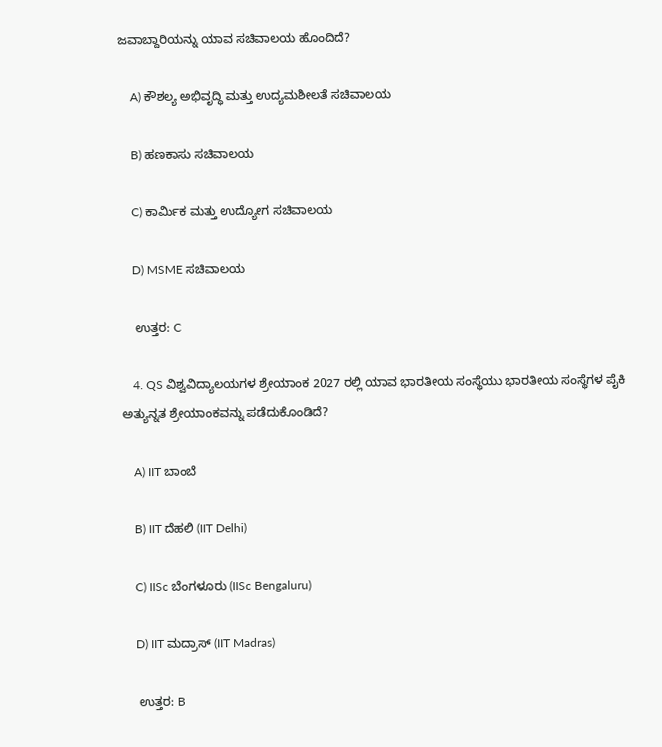ಜವಾಬ್ದಾರಿಯನ್ನು ಯಾವ ಸಚಿವಾಲಯ ಹೊಂದಿದೆ?

    A) ಕೌಶಲ್ಯ ಅಭಿವೃದ್ಧಿ ಮತ್ತು ಉದ್ಯಮಶೀಲತೆ ಸಚಿವಾಲಯ

    B) ಹಣಕಾಸು ಸಚಿವಾಲಯ

    C) ಕಾರ್ಮಿಕ ಮತ್ತು ಉದ್ಯೋಗ ಸಚಿವಾಲಯ

    D) MSME ಸಚಿವಾಲಯ

    ಉತ್ತರ: C

    4. QS ವಿಶ್ವವಿದ್ಯಾಲಯಗಳ ಶ್ರೇಯಾಂಕ 2027 ರಲ್ಲಿ ಯಾವ ಭಾರತೀಯ ಸಂಸ್ಥೆಯು ಭಾರತೀಯ ಸಂಸ್ಥೆಗಳ ಪೈಕಿ ಅತ್ಯುನ್ನತ ಶ್ರೇಯಾಂಕವನ್ನು ಪಡೆದುಕೊಂಡಿದೆ?

    A) IIT ಬಾಂಬೆ

    B) IIT ದೆಹಲಿ (IIT Delhi)

    C) IISc ಬೆಂಗಳೂರು (IISc Bengaluru)

    D) IIT ಮದ್ರಾಸ್ (IIT Madras)

    ಉತ್ತರ: B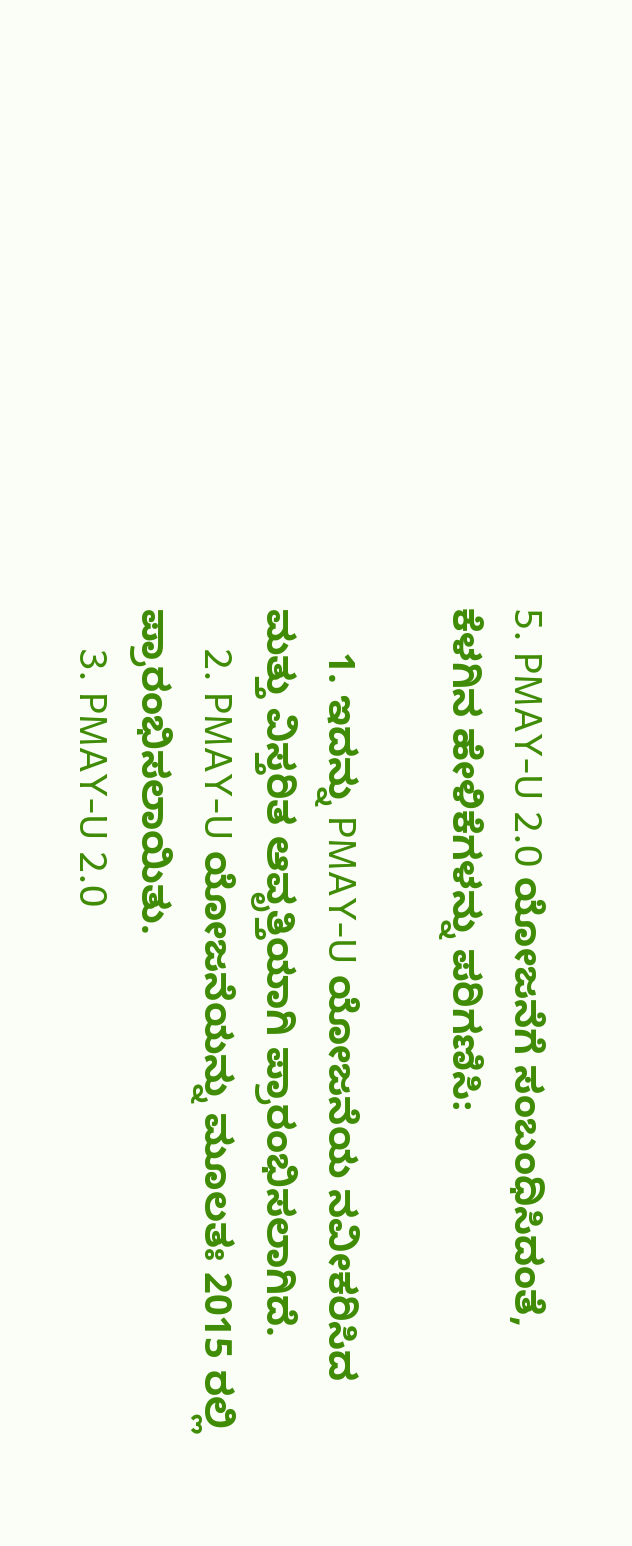5. PMAY-U 2.0 ಯೋಜನೆಗೆ ಸಂಬಂಧಿಸಿದಂತೆ, ಕೆಳಗಿನ ಹೇಳಿಕೆಗಳನ್ನು ಪರಿಗಣಿಸಿ:

    1. ಇದನ್ನು PMAY-U ಯೋಜನೆಯ ನವೀಕರಿಸಿದ ಮತ್ತು ವಿಸ್ತರಿತ ಆವೃತ್ತಿಯಾಗಿ ಪ್ರಾರಂಭಿಸಲಾಗಿದೆ.
    2. PMAY-U ಯೋಜನೆಯನ್ನು ಮೂಲತಃ 2015 ರಲ್ಲಿ ಪ್ರಾರಂಭಿಸಲಾಯಿತು.
    3. PMAY-U 2.0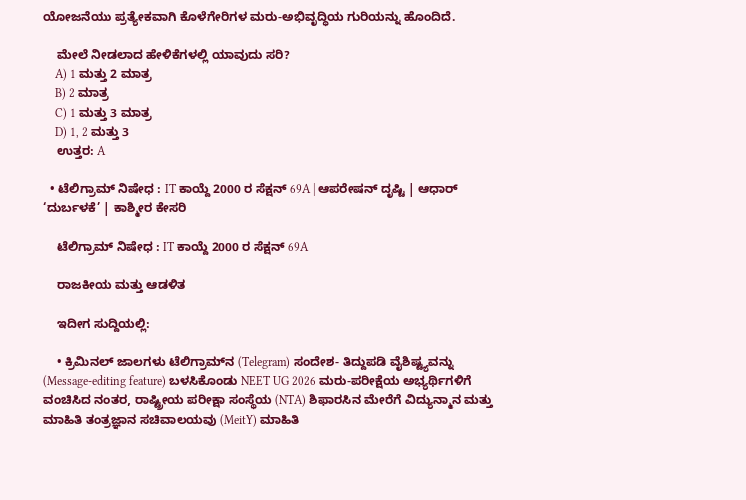ಯೋಜನೆಯು ಪ್ರತ್ಯೇಕವಾಗಿ ಕೊಳೆಗೇರಿಗಳ ಮರು-ಅಭಿವೃದ್ಧಿಯ ಗುರಿಯನ್ನು ಹೊಂದಿದೆ.

    ಮೇಲೆ ನೀಡಲಾದ ಹೇಳಿಕೆಗಳಲ್ಲಿ ಯಾವುದು ಸರಿ?
    A) 1 ಮತ್ತು 2 ಮಾತ್ರ
    B) 2 ಮಾತ್ರ
    C) 1 ಮತ್ತು 3 ಮಾತ್ರ
    D) 1, 2 ಮತ್ತು 3
    ಉತ್ತರ: A

  • ಟೆಲಿಗ್ರಾಮ್ ನಿಷೇಧ : IT ಕಾಯ್ದೆ 2000 ರ ಸೆಕ್ಷನ್ 69A | ಆಪರೇಷನ್ ದೃಷ್ಟಿ | ಆಧಾರ್ ‘ದುರ್ಬಳಕೆ’ | ಕಾಶ್ಮೀರ ಕೇಸರಿ

    ಟೆಲಿಗ್ರಾಮ್ ನಿಷೇಧ : IT ಕಾಯ್ದೆ 2000 ರ ಸೆಕ್ಷನ್ 69A

    ರಾಜಕೀಯ ಮತ್ತು ಆಡಳಿತ

    ಇದೀಗ ಸುದ್ದಿಯಲ್ಲಿ:

    • ಕ್ರಿಮಿನಲ್ ಜಾಲಗಳು ಟೆಲಿಗ್ರಾಮ್‌ನ (Telegram) ಸಂದೇಶ- ತಿದ್ದುಪಡಿ ವೈಶಿಷ್ಟ್ಯವನ್ನು (Message-editing feature) ಬಳಸಿಕೊಂಡು NEET UG 2026 ಮರು-ಪರೀಕ್ಷೆಯ ಅಭ್ಯರ್ಥಿಗಳಿಗೆ ವಂಚಿಸಿದ ನಂತರ, ರಾಷ್ಟ್ರೀಯ ಪರೀಕ್ಷಾ ಸಂಸ್ಥೆಯ (NTA) ಶಿಫಾರಸಿನ ಮೇರೆಗೆ ವಿದ್ಯುನ್ಮಾನ ಮತ್ತು ಮಾಹಿತಿ ತಂತ್ರಜ್ಞಾನ ಸಚಿವಾಲಯವು (MeitY) ಮಾಹಿತಿ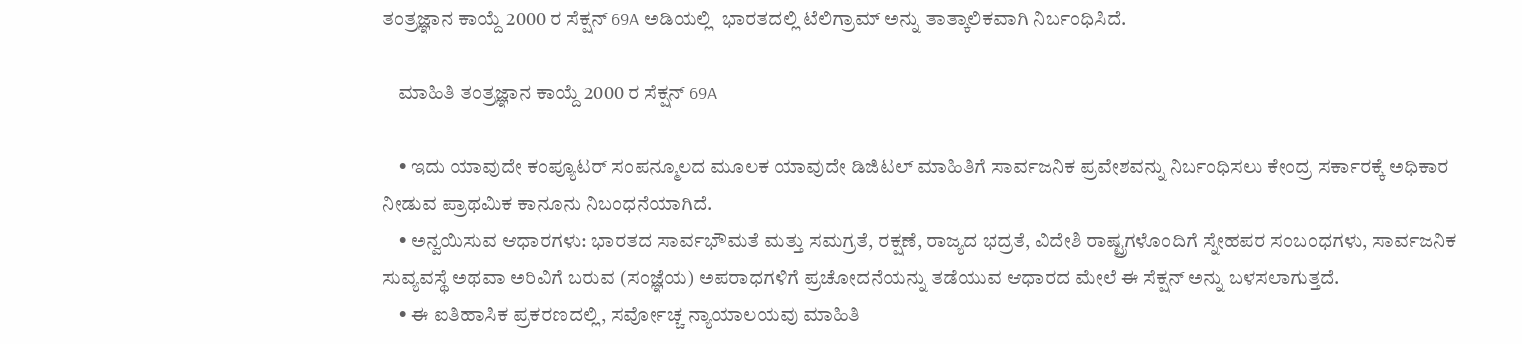ತಂತ್ರಜ್ಞಾನ ಕಾಯ್ದೆ 2000 ರ ಸೆಕ್ಷನ್ 69A ಅಡಿಯಲ್ಲಿ  ಭಾರತದಲ್ಲಿ ಟೆಲಿಗ್ರಾಮ್ ಅನ್ನು ತಾತ್ಕಾಲಿಕವಾಗಿ ನಿರ್ಬಂಧಿಸಿದೆ.

    ಮಾಹಿತಿ ತಂತ್ರಜ್ಞಾನ ಕಾಯ್ದೆ 2000 ರ ಸೆಕ್ಷನ್ 69A

    • ಇದು ಯಾವುದೇ ಕಂಪ್ಯೂಟರ್ ಸಂಪನ್ಮೂಲದ ಮೂಲಕ ಯಾವುದೇ ಡಿಜಿಟಲ್ ಮಾಹಿತಿಗೆ ಸಾರ್ವಜನಿಕ ಪ್ರವೇಶವನ್ನು ನಿರ್ಬಂಧಿಸಲು ಕೇಂದ್ರ ಸರ್ಕಾರಕ್ಕೆ ಅಧಿಕಾರ ನೀಡುವ ಪ್ರಾಥಮಿಕ ಕಾನೂನು ನಿಬಂಧನೆಯಾಗಿದೆ.
    • ಅನ್ವಯಿಸುವ ಆಧಾರಗಳು: ಭಾರತದ ಸಾರ್ವಭೌಮತೆ ಮತ್ತು ಸಮಗ್ರತೆ, ರಕ್ಷಣೆ, ರಾಜ್ಯದ ಭದ್ರತೆ, ವಿದೇಶಿ ರಾಷ್ಟ್ರಗಳೊಂದಿಗೆ ಸ್ನೇಹಪರ ಸಂಬಂಧಗಳು, ಸಾರ್ವಜನಿಕ ಸುವ್ಯವಸ್ಥೆ ಅಥವಾ ಅರಿವಿಗೆ ಬರುವ (ಸಂಜ್ಞೆಯ) ಅಪರಾಧಗಳಿಗೆ ಪ್ರಚೋದನೆಯನ್ನು ತಡೆಯುವ ಆಧಾರದ ಮೇಲೆ ಈ ಸೆಕ್ಷನ್ ಅನ್ನು ಬಳಸಲಾಗುತ್ತದೆ.
    • ಈ ಐತಿಹಾಸಿಕ ಪ್ರಕರಣದಲ್ಲಿ, ಸರ್ವೋಚ್ಚ ನ್ಯಾಯಾಲಯವು ಮಾಹಿತಿ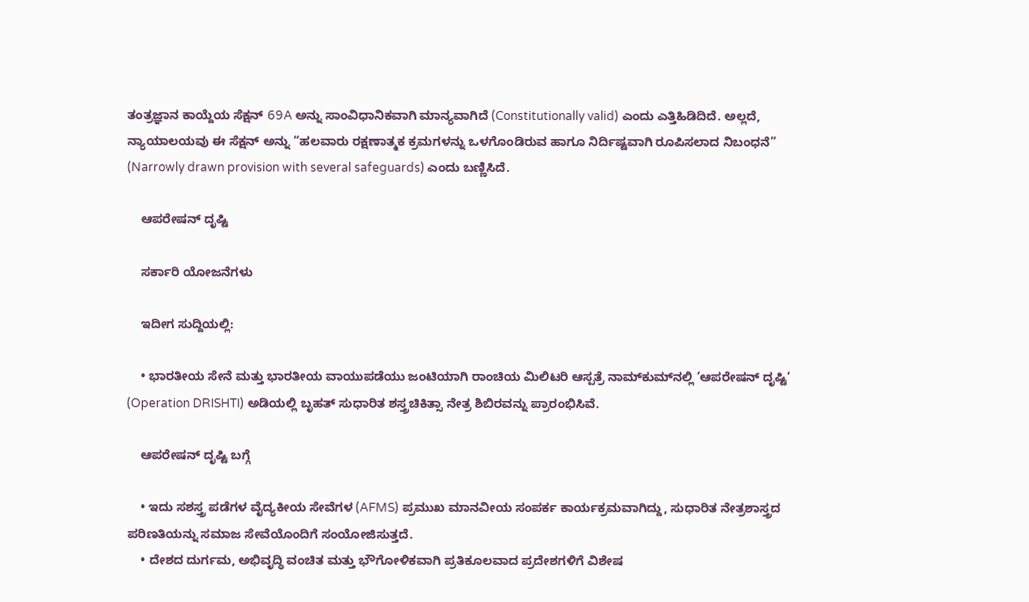ತಂತ್ರಜ್ಞಾನ ಕಾಯ್ದೆಯ ಸೆಕ್ಷನ್ 69A ಅನ್ನು ಸಾಂವಿಧಾನಿಕವಾಗಿ ಮಾನ್ಯವಾಗಿದೆ (Constitutionally valid) ಎಂದು ಎತ್ತಿಹಿಡಿದಿದೆ. ಅಲ್ಲದೆ, ನ್ಯಾಯಾಲಯವು ಈ ಸೆಕ್ಷನ್ ಅನ್ನು “ಹಲವಾರು ರಕ್ಷಣಾತ್ಮಕ ಕ್ರಮಗಳನ್ನು ಒಳಗೊಂಡಿರುವ ಹಾಗೂ ನಿರ್ದಿಷ್ಟವಾಗಿ ರೂಪಿಸಲಾದ ನಿಬಂಧನೆ” (Narrowly drawn provision with several safeguards) ಎಂದು ಬಣ್ಣಿಸಿದೆ.

    ಆಪರೇಷನ್ ದೃಷ್ಟಿ

    ಸರ್ಕಾರಿ ಯೋಜನೆಗಳು

    ಇದೀಗ ಸುದ್ದಿಯಲ್ಲಿ:

    • ಭಾರತೀಯ ಸೇನೆ ಮತ್ತು ಭಾರತೀಯ ವಾಯುಪಡೆಯು ಜಂಟಿಯಾಗಿ ರಾಂಚಿಯ ಮಿಲಿಟರಿ ಆಸ್ಪತ್ರೆ ನಾಮ್‌ಕುಮ್‌ನಲ್ಲಿ ‘ಆಪರೇಷನ್ ದೃಷ್ಟಿ‘ (Operation DRISHTI) ಅಡಿಯಲ್ಲಿ ಬೃಹತ್ ಸುಧಾರಿತ ಶಸ್ತ್ರಚಿಕಿತ್ಸಾ ನೇತ್ರ ಶಿಬಿರವನ್ನು ಪ್ರಾರಂಭಿಸಿವೆ.

    ಆಪರೇಷನ್ ದೃಷ್ಟಿ ಬಗ್ಗೆ

    • ಇದು ಸಶಸ್ತ್ರ ಪಡೆಗಳ ವೈದ್ಯಕೀಯ ಸೇವೆಗಳ (AFMS) ಪ್ರಮುಖ ಮಾನವೀಯ ಸಂಪರ್ಕ ಕಾರ್ಯಕ್ರಮವಾಗಿದ್ದು, ಸುಧಾರಿತ ನೇತ್ರಶಾಸ್ತ್ರದ ಪರಿಣತಿಯನ್ನು ಸಮಾಜ ಸೇವೆಯೊಂದಿಗೆ ಸಂಯೋಜಿಸುತ್ತದೆ.
    • ದೇಶದ ದುರ್ಗಮ, ಅಭಿವೃದ್ಧಿ ವಂಚಿತ ಮತ್ತು ಭೌಗೋಳಿಕವಾಗಿ ಪ್ರತಿಕೂಲವಾದ ಪ್ರದೇಶಗಳಿಗೆ ವಿಶೇಷ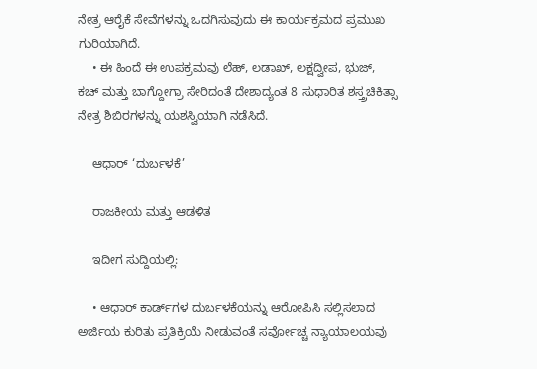ನೇತ್ರ ಆರೈಕೆ ಸೇವೆಗಳನ್ನು ಒದಗಿಸುವುದು ಈ ಕಾರ್ಯಕ್ರಮದ ಪ್ರಮುಖ ಗುರಿಯಾಗಿದೆ.
    • ಈ ಹಿಂದೆ ಈ ಉಪಕ್ರಮವು ಲೆಹ್, ಲಡಾಖ್, ಲಕ್ಷದ್ವೀಪ, ಭುಜ್, ಕಚ್ ಮತ್ತು ಬಾಗ್ದೋಗ್ರಾ ಸೇರಿದಂತೆ ದೇಶಾದ್ಯಂತ 8 ಸುಧಾರಿತ ಶಸ್ತ್ರಚಿಕಿತ್ಸಾ ನೇತ್ರ ಶಿಬಿರಗಳನ್ನು ಯಶಸ್ವಿಯಾಗಿ ನಡೆಸಿದೆ.

    ಆಧಾರ್ ‘ದುರ್ಬಳಕೆ’

    ರಾಜಕೀಯ ಮತ್ತು ಆಡಳಿತ

    ಇದೀಗ ಸುದ್ದಿಯಲ್ಲಿ:

    • ಆಧಾರ್ ಕಾರ್ಡ್‌ಗಳ ದುರ್ಬಳಕೆಯನ್ನು ಆರೋಪಿಸಿ ಸಲ್ಲಿಸಲಾದ ಅರ್ಜಿಯ ಕುರಿತು ಪ್ರತಿಕ್ರಿಯೆ ನೀಡುವಂತೆ ಸರ್ವೋಚ್ಚ ನ್ಯಾಯಾಲಯವು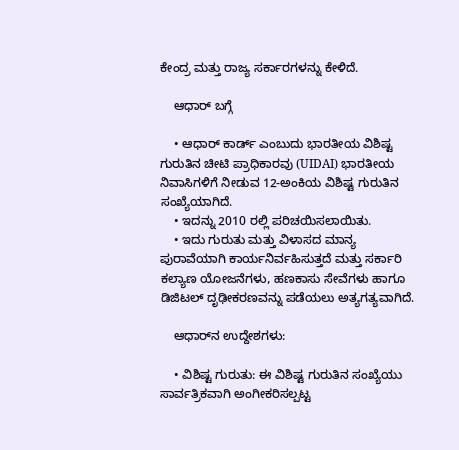ಕೇಂದ್ರ ಮತ್ತು ರಾಜ್ಯ ಸರ್ಕಾರಗಳನ್ನು ಕೇಳಿದೆ.

    ಆಧಾರ್ ಬಗ್ಗೆ

    • ಆಧಾರ್ ಕಾರ್ಡ್ ಎಂಬುದು ಭಾರತೀಯ ವಿಶಿಷ್ಟ ಗುರುತಿನ ಚೀಟಿ ಪ್ರಾಧಿಕಾರವು (UIDAI) ಭಾರತೀಯ ನಿವಾಸಿಗಳಿಗೆ ನೀಡುವ 12-ಅಂಕಿಯ ವಿಶಿಷ್ಟ ಗುರುತಿನ ಸಂಖ್ಯೆಯಾಗಿದೆ.
    • ಇದನ್ನು 2010 ರಲ್ಲಿ ಪರಿಚಯಿಸಲಾಯಿತು.
    • ಇದು ಗುರುತು ಮತ್ತು ವಿಳಾಸದ ಮಾನ್ಯ ಪುರಾವೆಯಾಗಿ ಕಾರ್ಯನಿರ್ವಹಿಸುತ್ತದೆ ಮತ್ತು ಸರ್ಕಾರಿ ಕಲ್ಯಾಣ ಯೋಜನೆಗಳು, ಹಣಕಾಸು ಸೇವೆಗಳು ಹಾಗೂ ಡಿಜಿಟಲ್ ದೃಢೀಕರಣವನ್ನು ಪಡೆಯಲು ಅತ್ಯಗತ್ಯವಾಗಿದೆ.

    ಆಧಾರ್‌ನ ಉದ್ದೇಶಗಳು:

    • ವಿಶಿಷ್ಟ ಗುರುತು: ಈ ವಿಶಿಷ್ಟ ಗುರುತಿನ ಸಂಖ್ಯೆಯು ಸಾರ್ವತ್ರಿಕವಾಗಿ ಅಂಗೀಕರಿಸಲ್ಪಟ್ಟ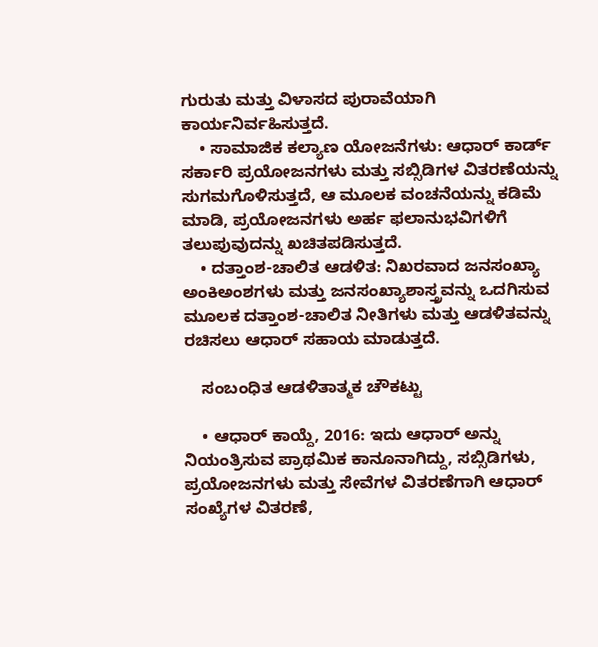ಗುರುತು ಮತ್ತು ವಿಳಾಸದ ಪುರಾವೆಯಾಗಿ ಕಾರ್ಯನಿರ್ವಹಿಸುತ್ತದೆ.
    • ಸಾಮಾಜಿಕ ಕಲ್ಯಾಣ ಯೋಜನೆಗಳು: ಆಧಾರ್ ಕಾರ್ಡ್ ಸರ್ಕಾರಿ ಪ್ರಯೋಜನಗಳು ಮತ್ತು ಸಬ್ಸಿಡಿಗಳ ವಿತರಣೆಯನ್ನು ಸುಗಮಗೊಳಿಸುತ್ತದೆ, ಆ ಮೂಲಕ ವಂಚನೆಯನ್ನು ಕಡಿಮೆ ಮಾಡಿ, ಪ್ರಯೋಜನಗಳು ಅರ್ಹ ಫಲಾನುಭವಿಗಳಿಗೆ ತಲುಪುವುದನ್ನು ಖಚಿತಪಡಿಸುತ್ತದೆ.
    • ದತ್ತಾಂಶ-ಚಾಲಿತ ಆಡಳಿತ: ನಿಖರವಾದ ಜನಸಂಖ್ಯಾ ಅಂಕಿಅಂಶಗಳು ಮತ್ತು ಜನಸಂಖ್ಯಾಶಾಸ್ತ್ರವನ್ನು ಒದಗಿಸುವ ಮೂಲಕ ದತ್ತಾಂಶ-ಚಾಲಿತ ನೀತಿಗಳು ಮತ್ತು ಆಡಳಿತವನ್ನು ರಚಿಸಲು ಆಧಾರ್ ಸಹಾಯ ಮಾಡುತ್ತದೆ.

    ಸಂಬಂಧಿತ ಆಡಳಿತಾತ್ಮಕ ಚೌಕಟ್ಟು

    • ಆಧಾರ್ ಕಾಯ್ದೆ, 2016: ಇದು ಆಧಾರ್ ಅನ್ನು ನಿಯಂತ್ರಿಸುವ ಪ್ರಾಥಮಿಕ ಕಾನೂನಾಗಿದ್ದು, ಸಬ್ಸಿಡಿಗಳು, ಪ್ರಯೋಜನಗಳು ಮತ್ತು ಸೇವೆಗಳ ವಿತರಣೆಗಾಗಿ ಆಧಾರ್ ಸಂಖ್ಯೆಗಳ ವಿತರಣೆ,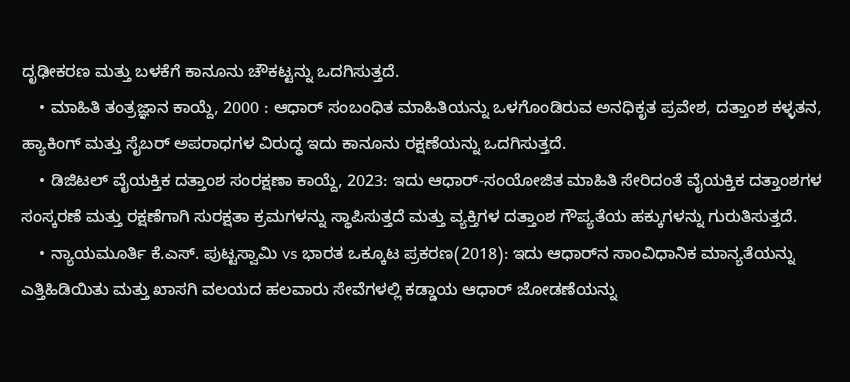ದೃಢೀಕರಣ ಮತ್ತು ಬಳಕೆಗೆ ಕಾನೂನು ಚೌಕಟ್ಟನ್ನು ಒದಗಿಸುತ್ತದೆ.
    • ಮಾಹಿತಿ ತಂತ್ರಜ್ಞಾನ ಕಾಯ್ದೆ, 2000 : ಆಧಾರ್ ಸಂಬಂಧಿತ ಮಾಹಿತಿಯನ್ನು ಒಳಗೊಂಡಿರುವ ಅನಧಿಕೃತ ಪ್ರವೇಶ, ದತ್ತಾಂಶ ಕಳ್ಳತನ, ಹ್ಯಾಕಿಂಗ್ ಮತ್ತು ಸೈಬರ್ ಅಪರಾಧಗಳ ವಿರುದ್ಧ ಇದು ಕಾನೂನು ರಕ್ಷಣೆಯನ್ನು ಒದಗಿಸುತ್ತದೆ.
    • ಡಿಜಿಟಲ್ ವೈಯಕ್ತಿಕ ದತ್ತಾಂಶ ಸಂರಕ್ಷಣಾ ಕಾಯ್ದೆ, 2023: ಇದು ಆಧಾರ್-ಸಂಯೋಜಿತ ಮಾಹಿತಿ ಸೇರಿದಂತೆ ವೈಯಕ್ತಿಕ ದತ್ತಾಂಶಗಳ ಸಂಸ್ಕರಣೆ ಮತ್ತು ರಕ್ಷಣೆಗಾಗಿ ಸುರಕ್ಷತಾ ಕ್ರಮಗಳನ್ನು ಸ್ಥಾಪಿಸುತ್ತದೆ ಮತ್ತು ವ್ಯಕ್ತಿಗಳ ದತ್ತಾಂಶ ಗೌಪ್ಯತೆಯ ಹಕ್ಕುಗಳನ್ನು ಗುರುತಿಸುತ್ತದೆ.
    • ನ್ಯಾಯಮೂರ್ತಿ ಕೆ.ಎಸ್. ಪುಟ್ಟಸ್ವಾಮಿ vs ಭಾರತ ಒಕ್ಕೂಟ ಪ್ರಕರಣ(2018): ಇದು ಆಧಾರ್‌ನ ಸಾಂವಿಧಾನಿಕ ಮಾನ್ಯತೆಯನ್ನು ಎತ್ತಿಹಿಡಿಯಿತು ಮತ್ತು ಖಾಸಗಿ ವಲಯದ ಹಲವಾರು ಸೇವೆಗಳಲ್ಲಿ ಕಡ್ಡಾಯ ಆಧಾರ್ ಜೋಡಣೆಯನ್ನು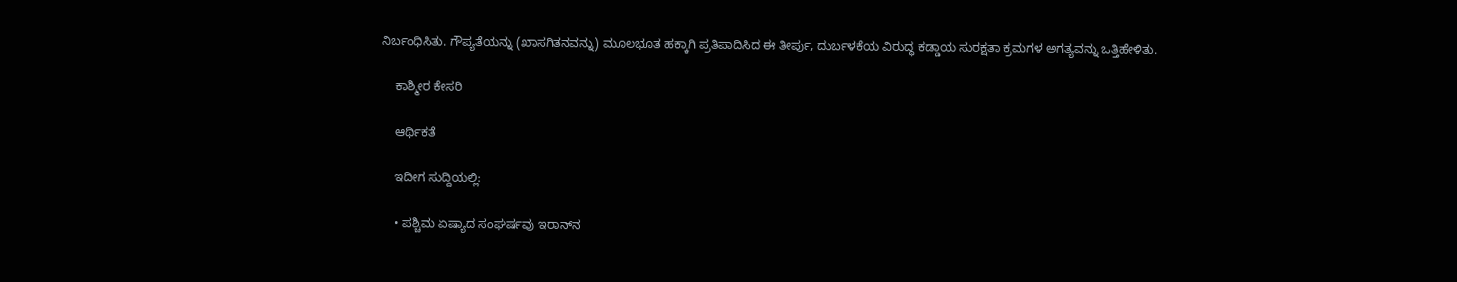ನಿರ್ಬಂಧಿಸಿತು. ಗೌಪ್ಯತೆಯನ್ನು (ಖಾಸಗಿತನವನ್ನು) ಮೂಲಭೂತ ಹಕ್ಕಾಗಿ ಪ್ರತಿಪಾದಿಸಿದ ಈ ತೀರ್ಪು, ದುರ್ಬಳಕೆಯ ವಿರುದ್ಧ ಕಡ್ಡಾಯ ಸುರಕ್ಷತಾ ಕ್ರಮಗಳ ಅಗತ್ಯವನ್ನು ಒತ್ತಿಹೇಳಿತು.

    ಕಾಶ್ಮೀರ ಕೇಸರಿ

    ಆರ್ಥಿಕತೆ

    ಇದೀಗ ಸುದ್ದಿಯಲ್ಲಿ:

    • ಪಶ್ಚಿಮ ಏಷ್ಯಾದ ಸಂಘರ್ಷವು ಇರಾನ್‌ನ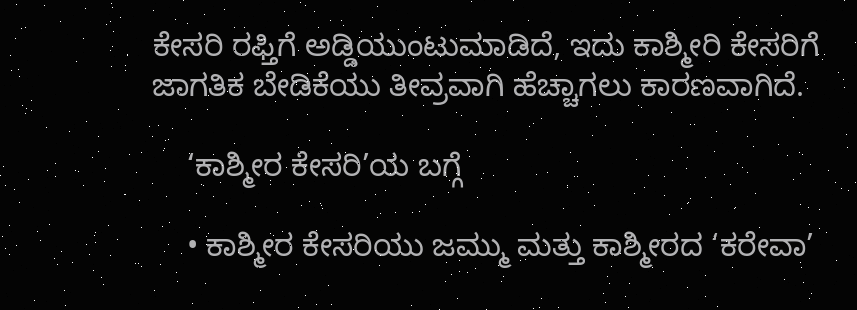ಕೇಸರಿ ರಫ್ತಿಗೆ ಅಡ್ಡಿಯುಂಟುಮಾಡಿದೆ, ಇದು ಕಾಶ್ಮೀರಿ ಕೇಸರಿಗೆ ಜಾಗತಿಕ ಬೇಡಿಕೆಯು ತೀವ್ರವಾಗಿ ಹೆಚ್ಚಾಗಲು ಕಾರಣವಾಗಿದೆ.

    ‘ಕಾಶ್ಮೀರ ಕೇಸರಿ’ಯ ಬಗ್ಗೆ

    • ಕಾಶ್ಮೀರ ಕೇಸರಿಯು ಜಮ್ಮು ಮತ್ತು ಕಾಶ್ಮೀರದ ‘ಕರೇವಾ’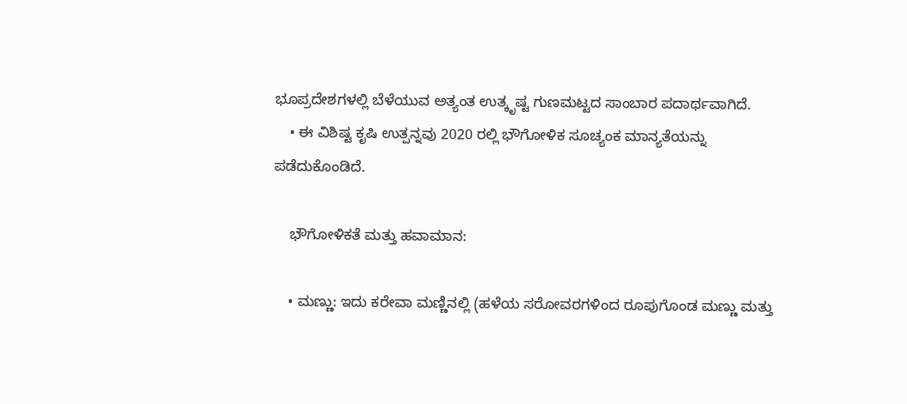ಭೂಪ್ರದೇಶಗಳಲ್ಲಿ ಬೆಳೆಯುವ ಅತ್ಯಂತ ಉತ್ಕೃಷ್ಟ ಗುಣಮಟ್ಟದ ಸಾಂಬಾರ ಪದಾರ್ಥವಾಗಿದೆ.
    • ಈ ವಿಶಿಷ್ಟ ಕೃಷಿ ಉತ್ಪನ್ನವು 2020 ರಲ್ಲಿ ಭೌಗೋಳಿಕ ಸೂಚ್ಯಂಕ ಮಾನ್ಯತೆಯನ್ನು ಪಡೆದುಕೊಂಡಿದೆ.

    ಭೌಗೋಳಿಕತೆ ಮತ್ತು ಹವಾಮಾನ:

    • ಮಣ್ಣು: ಇದು ಕರೇವಾ ಮಣ್ಣಿನಲ್ಲಿ (ಹಳೆಯ ಸರೋವರಗಳಿಂದ ರೂಪುಗೊಂಡ ಮಣ್ಣು ಮತ್ತು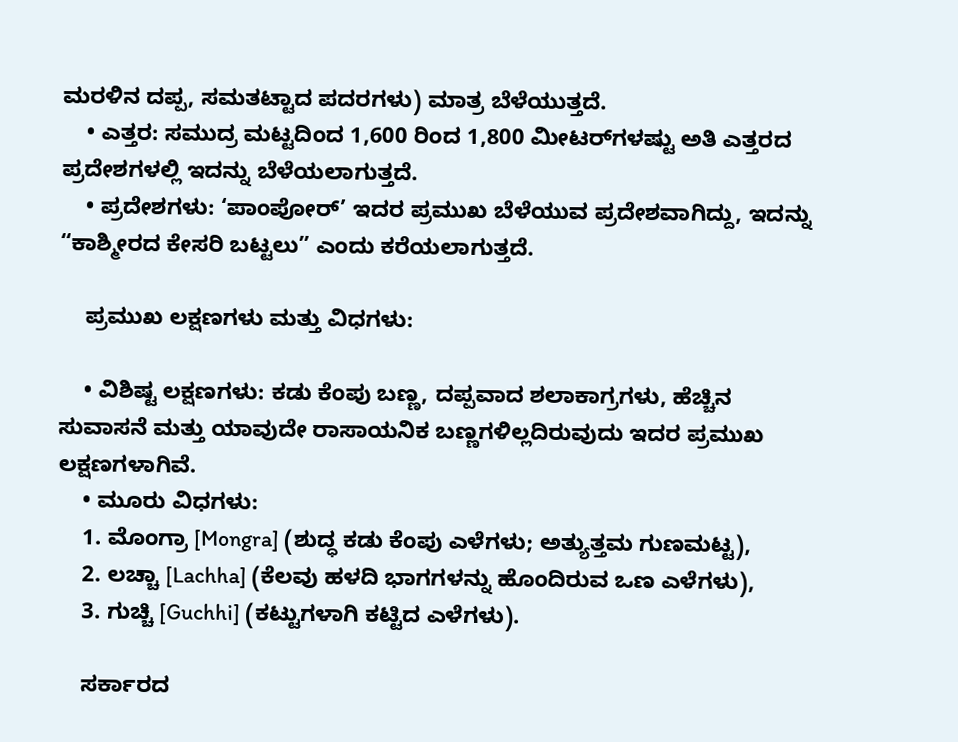ಮರಳಿನ ದಪ್ಪ, ಸಮತಟ್ಟಾದ ಪದರಗಳು) ಮಾತ್ರ ಬೆಳೆಯುತ್ತದೆ.
    • ಎತ್ತರ: ಸಮುದ್ರ ಮಟ್ಟದಿಂದ 1,600 ರಿಂದ 1,800 ಮೀಟರ್‌ಗಳಷ್ಟು ಅತಿ ಎತ್ತರದ ಪ್ರದೇಶಗಳಲ್ಲಿ ಇದನ್ನು ಬೆಳೆಯಲಾಗುತ್ತದೆ.
    • ಪ್ರದೇಶಗಳು: ‘ಪಾಂಪೋರ್’ ಇದರ ಪ್ರಮುಖ ಬೆಳೆಯುವ ಪ್ರದೇಶವಾಗಿದ್ದು, ಇದನ್ನು “ಕಾಶ್ಮೀರದ ಕೇಸರಿ ಬಟ್ಟಲು” ಎಂದು ಕರೆಯಲಾಗುತ್ತದೆ.

    ಪ್ರಮುಖ ಲಕ್ಷಣಗಳು ಮತ್ತು ವಿಧಗಳು:

    • ವಿಶಿಷ್ಟ ಲಕ್ಷಣಗಳು: ಕಡು ಕೆಂಪು ಬಣ್ಣ, ದಪ್ಪವಾದ ಶಲಾಕಾಗ್ರಗಳು, ಹೆಚ್ಚಿನ ಸುವಾಸನೆ ಮತ್ತು ಯಾವುದೇ ರಾಸಾಯನಿಕ ಬಣ್ಣಗಳಿಲ್ಲದಿರುವುದು ಇದರ ಪ್ರಮುಖ ಲಕ್ಷಣಗಳಾಗಿವೆ.
    • ಮೂರು ವಿಧಗಳು:
    1. ಮೊಂಗ್ರಾ [Mongra] (ಶುದ್ಧ ಕಡು ಕೆಂಪು ಎಳೆಗಳು; ಅತ್ಯುತ್ತಮ ಗುಣಮಟ್ಟ),
    2. ಲಚ್ಚಾ [Lachha] (ಕೆಲವು ಹಳದಿ ಭಾಗಗಳನ್ನು ಹೊಂದಿರುವ ಒಣ ಎಳೆಗಳು),
    3. ಗುಚ್ಚಿ [Guchhi] (ಕಟ್ಟುಗಳಾಗಿ ಕಟ್ಟಿದ ಎಳೆಗಳು).

    ಸರ್ಕಾರದ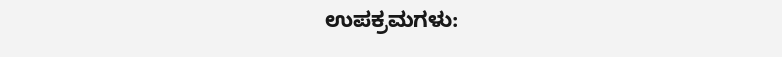ಉಪಕ್ರಮಗಳು: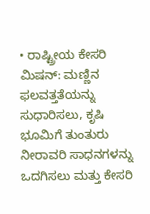• ರಾಷ್ಟ್ರೀಯ ಕೇಸರಿ ಮಿಷನ್: ಮಣ್ಣಿನ ಫಲವತ್ತತೆಯನ್ನು ಸುಧಾರಿಸಲು, ಕೃಷಿ ಭೂಮಿಗೆ ತುಂತುರು ನೀರಾವರಿ ಸಾಧನಗಳನ್ನು ಒದಗಿಸಲು ಮತ್ತು ಕೇಸರಿ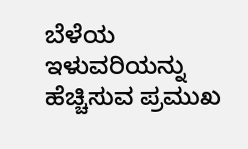ಬೆಳೆಯ ಇಳುವರಿಯನ್ನು ಹೆಚ್ಚಿಸುವ ಪ್ರಮುಖ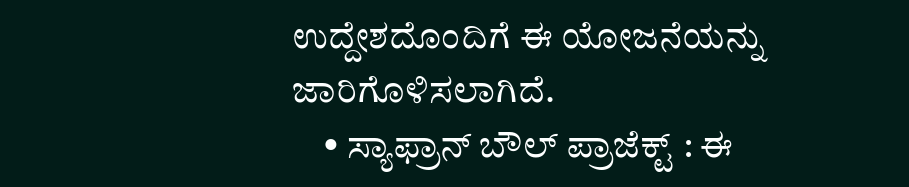ಉದ್ದೇಶದೊಂದಿಗೆ ಈ ಯೋಜನೆಯನ್ನು ಜಾರಿಗೊಳಿಸಲಾಗಿದೆ.
    • ಸ್ಯಾಫ್ರಾನ್ ಬೌಲ್ ಪ್ರಾಜೆಕ್ಟ್ : ಈ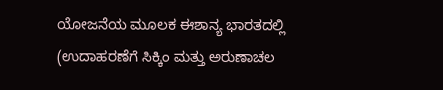ಯೋಜನೆಯ ಮೂಲಕ ಈಶಾನ್ಯ ಭಾರತದಲ್ಲಿ (ಉದಾಹರಣೆಗೆ ಸಿಕ್ಕಿಂ ಮತ್ತು ಅರುಣಾಚಲ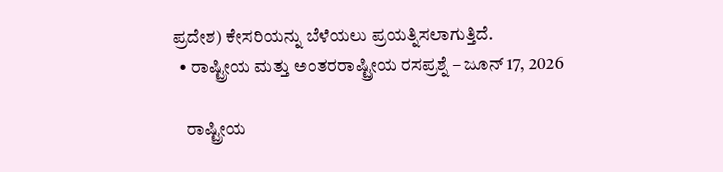ಪ್ರದೇಶ) ಕೇಸರಿಯನ್ನು ಬೆಳೆಯಲು ಪ್ರಯತ್ನಿಸಲಾಗುತ್ತಿದೆ.
  • ರಾಷ್ಟ್ರೀಯ ಮತ್ತು ಅಂತರರಾಷ್ಟ್ರೀಯ ರಸಪ್ರಶ್ನೆ – ಜೂನ್ 17, 2026

    ರಾಷ್ಟ್ರೀಯ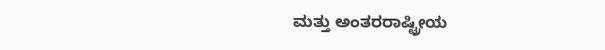ಮತ್ತು ಅಂತರರಾಷ್ಟ್ರೀಯ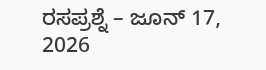ರಸಪ್ರಶ್ನೆ – ಜೂನ್ 17, 2026